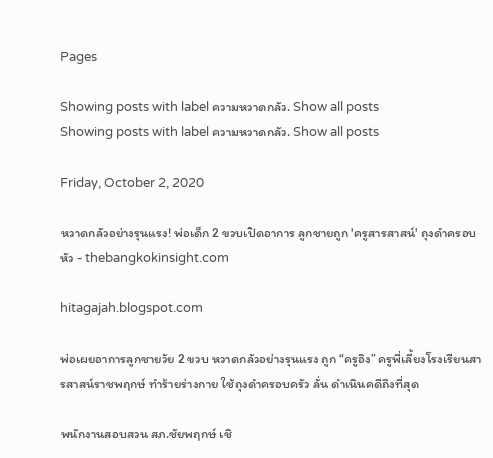Pages

Showing posts with label ความหวาดกลัว. Show all posts
Showing posts with label ความหวาดกลัว. Show all posts

Friday, October 2, 2020

หวาดกลัวอย่างรุนแรง! พ่อเด็ก 2 ขวบเปิดอาการ ลูกชายถูก 'ครูสารสาสน์' ถุงดำครอบหัว - thebangkokinsight.com

hitagajah.blogspot.com

พ่อเผยอาการลูกชายวัย 2 ขวบ หวาดกลัวอย่างรุนแรง ถูก “ครูอิง” ครูพี่เลี้ยงโรงเรียนสารสาสน์ราชพฤกษ์ ทำร้ายร่างกาย ใช้ถุงดำครอบครัว ลั่น ดำเนินคดีถึงที่สุด

พนักงานสอบสวน สภ.ชัยพฤกษ์ เชิ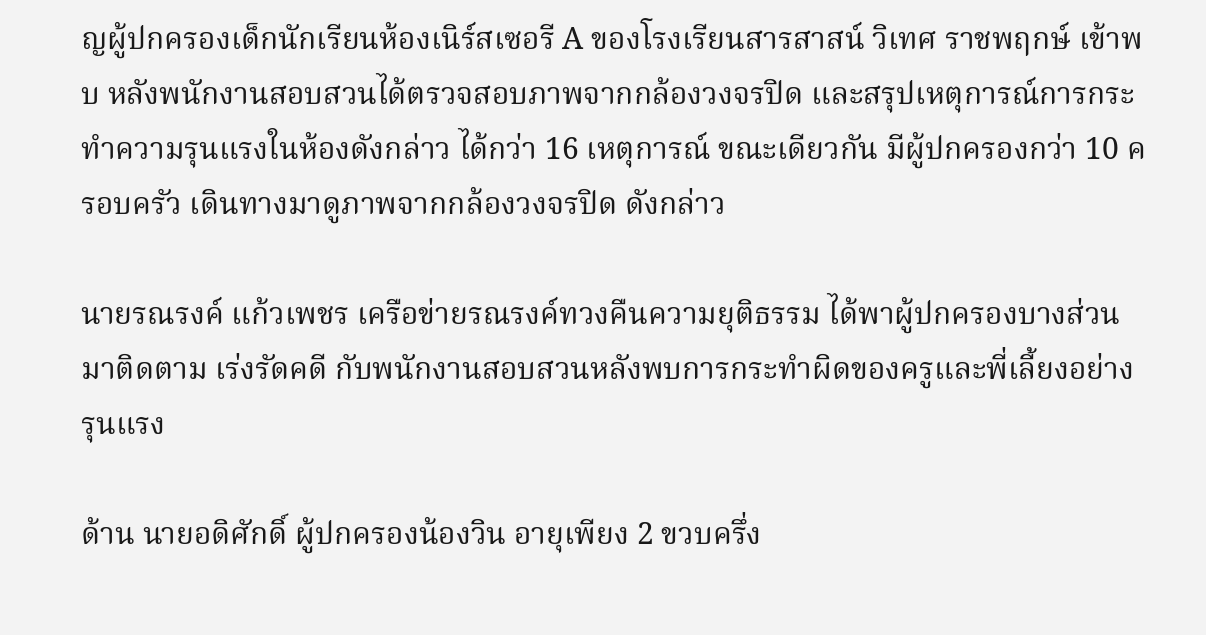ญผู้ปกครองเด็กนักเรียนห้องเนิร์สเซอรี A ของโรงเรียนสารสาสน์ วิเทศ ราชพฤกษ์ เข้าพบ หลังพนักงานสอบสวนได้ตรวจสอบภาพจากกล้องวงจรปิด และสรุปเหตุการณ์การกระทำความรุนแรงในห้องดังกล่าว ได้กว่า 16 เหตุการณ์ ขณะเดียวกัน มีผู้ปกครองกว่า 10 ครอบครัว เดินทางมาดูภาพจากกล้องวงจรปิด ดังกล่าว

นายรณรงค์ แก้วเพชร เครือข่ายรณรงค์ทวงคืนความยุติธรรม ได้พาผู้ปกครองบางส่วนมาติดตาม เร่งรัดคดี กับพนักงานสอบสวนหลังพบการกระทำผิดของครูและพี่เลี้ยงอย่างรุนแรง

ด้าน นายอดิศักดิ์ ผู้ปกครองน้องวิน อายุเพียง 2 ขวบครึ่ง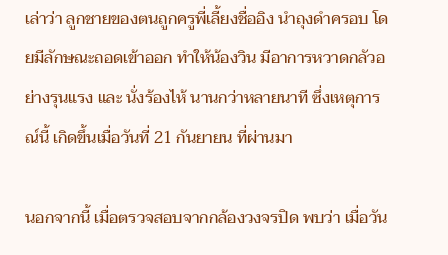เล่าว่า ลูกชายของตนถูกครูพี่เลี้ยงชื่ออิง นำถุงดำครอบ โดยมีลักษณะถอดเข้าออก ทำให้น้องวิน มีอาการหวาดกลัวอย่างรุนแรง และ นั่งร้องไห้ นานกว่าหลายนาที ซึ่งเหตุการณ์นี้ เกิดขึ้นเมื่อวันที่ 21 กันยายน ที่ผ่านมา

นอกจากนี้ เมื่อตรวจสอบจากกล้องวงจรปิด พบว่า เมื่อวัน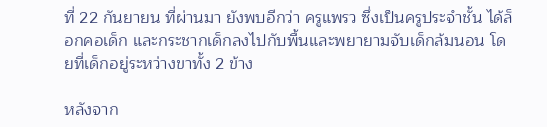ที่ 22 กันยายน ที่ผ่านมา ยังพบอีกว่า ครูแพรว ซึ่งเป็นครูประจำชั้น ได้ล็อกคอเด็ก และกระชากเด็กลงไปกับพื้นและพยายามจับเด็กล้มนอน โดยที่เด็กอยู่ระหว่างขาทั้ง 2 ข้าง

หลังจาก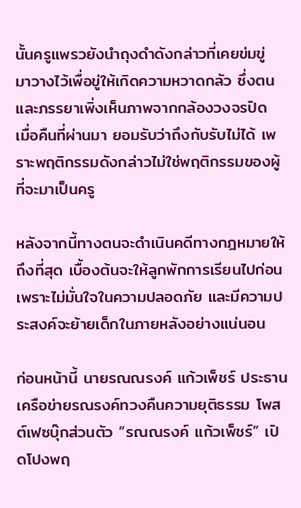นั้นครูแพรวยังนำถุงดำดังกล่าวที่เคยข่มขู่ มาวางไว้เพื่อขู่ให้เกิดความหวาดกลัว ซึ่งตนและภรรยาเพิ่งเห็นภาพจากกล้องวงจรปิด เมื่อคืนที่ผ่านมา ยอมรับว่าถึงกับรับไม่ได้ เพราะพฤติกรรมดังกล่าวไม่ใช่พฤติกรรมของผู้ที่จะมาเป็นครู

หลังจากนี้ทางตนจะดำเนินคดีทางกฎหมายให้ถึงที่สุด เบื้องต้นจะให้ลูกพักการเรียนไปก่อน เพราะไม่มั่นใจในความปลอดภัย และมีความประสงค์จะย้ายเด็กในภายหลังอย่างแน่นอน

ก่อนหน้านี้ นายรณณรงค์ แก้วเพ็ชร์ ประธานเครือข่ายรณรงค์ทวงคืนความยุติธรรม โพสต์เฟซบุ๊กส่วนตัว “รณณรงค์ แก้วเพ็ชร์” เปิดโปงพฤ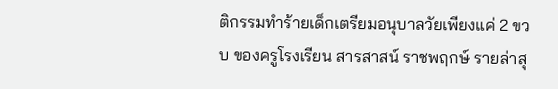ติกรรมทำร้ายเด็กเตรียมอนุบาลวัยเพียงแค่ 2 ขวบ ของครูโรงเรียน สารสาสน์ ราชพฤกษ์ รายล่าสุ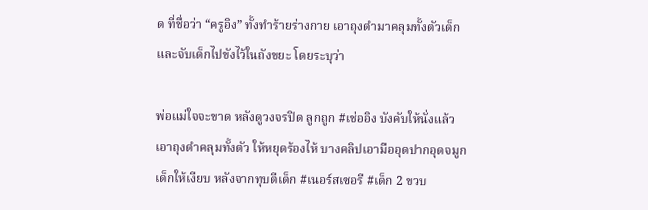ด ที่ชื่อว่า “ครูอิง” ทั้งทำร้ายร่างกาย เอาถุงดำมาคลุมทั้งตัวเด็ก และจับเด็กไปขังไว้ในถังขยะ โดยระบุว่า

พ่อแม่ใจจะขาด หลังดูวงจรปิด ลูกถูก #เช่ออิง บังคับให้นั่งแล้วเอาถุงดำคลุมทั้งตัว ให้หยุดร้องไห้ บางคลิปเอามืออุดปากอุดจมูกเด็กให้เงียบ หลังจากทุบตีเด็ก #เนอร์สเซอรี #เด็ก 2 ขวบ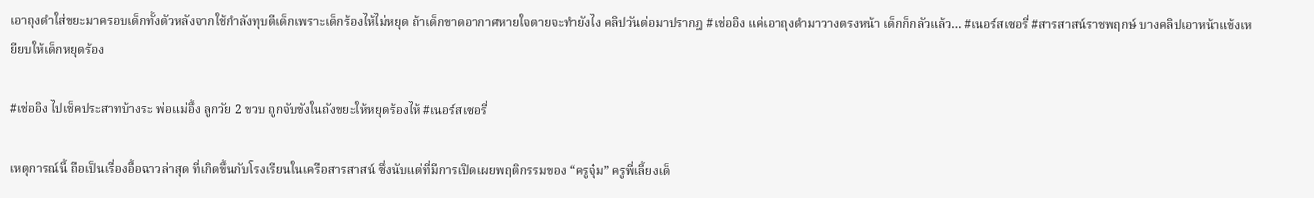เอาถุงดำใส่ขยะมาครอบเด็กทั้งตัวหลังจากใช้กำลังทุบตีเด็กเพราะเด็กร้องไห้ไม่หยุด ถ้าเด็กขาดอากาศหายใจตายจะทำยังไง คลิปวันต่อมาปรากฎ #เช่ออิง แค่เอาถุงดำมาวางตรงหน้า เด็กก็กลัวแล้ว… #เนอร์สเซอรี่ #สารสาสน์ราชพฤกษ์ บางคลิปเอาหน้าแข้งเหยียบให้เด็กหยุดร้อง

#เช่ออิง ไปเช็คประสาทบ้างระ พ่อแม่อึ้ง ลูกวัย 2 ขวบ ถูกจับขังในถังขยะให้หยุดร้องไห้ #เนอร์สเซอรี่

เหตุการณ์นี้ ถือเป็นเรื่องอื้อฉาวล่าสุด ที่เกิดขึ้นกับโรงเรียนในเครือสารสาสน์ ซึ่งนับแต่ที่มีการเปิดเผยพฤติกรรมของ “ครูจุ๋ม” ครูพี่เลี้ยงเด็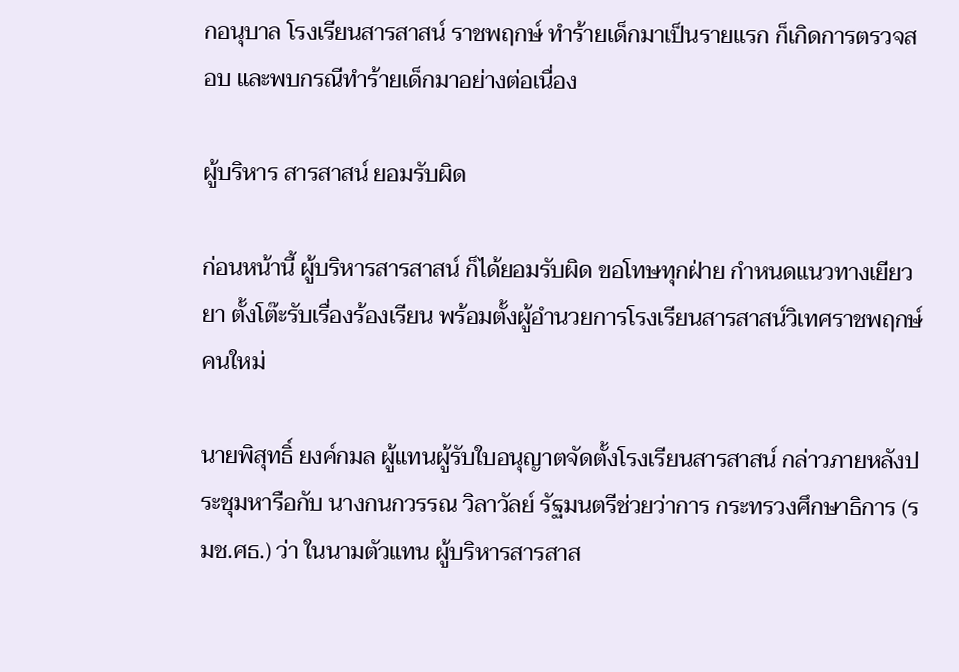กอนุบาล โรงเรียนสารสาสน์ ราชพฤกษ์ ทำร้ายเด็กมาเป็นรายแรก ก็เกิดการตรวจสอบ และพบกรณีทำร้ายเด็กมาอย่างต่อเนื่อง

ผู้บริหาร สารสาสน์ ยอมรับผิด

ก่อนหน้านี้ ผู้บริหารสารสาสน์ ก็ได้ยอมรับผิด ขอโทษทุกฝ่าย กำหนดแนวทางเยียวยา ตั้งโต๊ะรับเรื่องร้องเรียน พร้อมตั้งผู้อำนวยการโรงเรียนสารสาสน์วิเทศราชพฤกษ์คนใหม่

นายพิสุทธิ์ ยงค์กมล ผู้แทนผู้รับใบอนุญาตจัดตั้งโรงเรียนสารสาสน์ กล่าวภายหลังประชุมหารือกับ นางกนกวรรณ วิลาวัลย์ รัฐมนตรีช่วยว่าการ กระทรวงศึกษาธิการ (รมช.ศธ.) ว่า ในนามตัวแทน ผู้บริหารสารสาส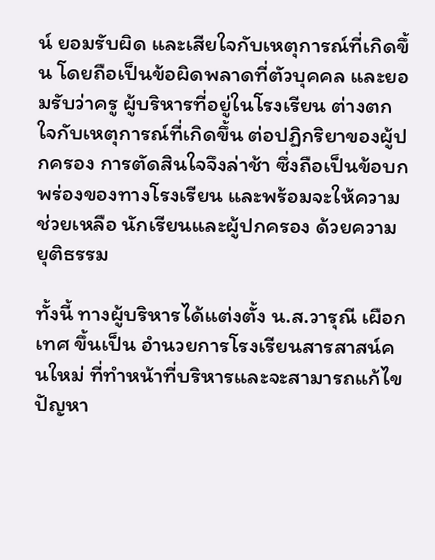น์ ยอมรับผิด และเสียใจกับเหตุการณ์ที่เกิดขึ้น โดยถือเป็นข้อผิดพลาดที่ตัวบุคคล และยอมรับว่าครู ผู้บริหารที่อยู่ในโรงเรียน ต่างตกใจกับเหตุการณ์ที่เกิดขึ้น ต่อปฏิกริยาของผู้ปกครอง การตัดสินใจจึงล่าช้า ซึ่งถือเป็นข้อบกพร่องของทางโรงเรียน และพร้อมจะให้ความช่วยเหลือ นักเรียนและผู้ปกครอง ด้วยความยุติธรรม

ทั้งนี้ ทางผู้บริหารได้แต่งตั้ง น.ส.วารุณี เผือกเทศ ขึ้นเป็น อำนวยการโรงเรียนสารสาสน์คนใหม่ ที่ทำหน้าที่บริหารและจะสามารถแก้ไขปัญหา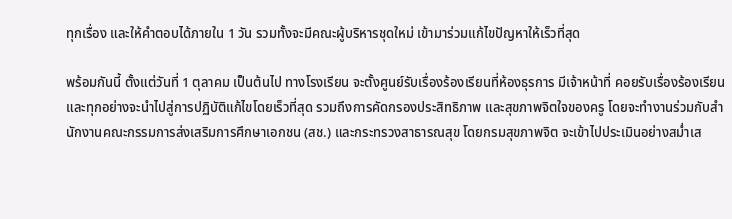ทุกเรื่อง และให้คำตอบได้ภายใน 1 วัน รวมทั้งจะมีคณะผู้บริหารชุดใหม่ เข้ามาร่วมแก้ไขปัญหาให้เร็วที่สุด

พร้อมกันนี้ ตั้งแต่วันที่ 1 ตุลาคม เป็นต้นไป ทางโรงเรียน จะตั้งศูนย์รับเรื่องร้องเรียนที่ห้องธุรการ มีเจ้าหน้าที่ คอยรับเรื่องร้องเรียน และทุกอย่างจะนำไปสู่การปฏิบัติแก้ไขโดยเร็วที่สุด รวมถึงการคัดกรองประสิทธิภาพ และสุขภาพจิตใจของครู โดยจะทำงานร่วมกับสำนักงานคณะกรรมการส่งเสริมการศึกษาเอกชน (สช.) และกระทรวงสาธารณสุข โดยกรมสุขภาพจิต จะเข้าไปประเมินอย่างสม่ำเส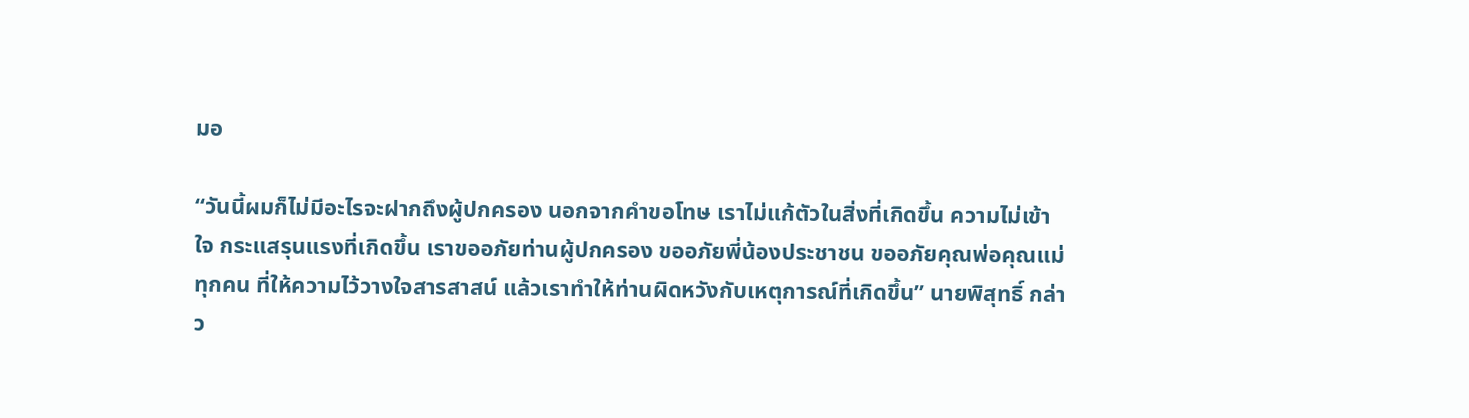มอ

“วันนี้ผมก็ไม่มีอะไรจะฝากถึงผู้ปกครอง นอกจากคำขอโทษ เราไม่แก้ตัวในสิ่งที่เกิดขึ้น ความไม่เข้าใจ กระแสรุนแรงที่เกิดขึ้น เราขออภัยท่านผู้ปกครอง ขออภัยพี่น้องประชาชน ขออภัยคุณพ่อคุณแม่ทุกคน ที่ให้ความไว้วางใจสารสาสน์ แล้วเราทำให้ท่านผิดหวังกับเหตุการณ์ที่เกิดขึ้น” นายพิสุทธิ์ กล่าว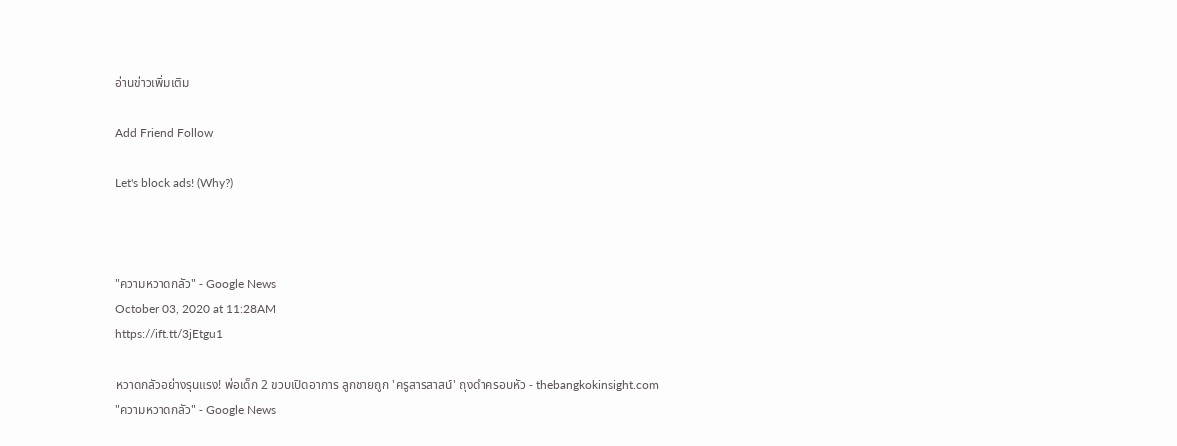อ่านข่าวเพิ่มเติม

Add Friend Follow

Let's block ads! (Why?)



"ความหวาดกลัว" - Google News
October 03, 2020 at 11:28AM
https://ift.tt/3jEtgu1

หวาดกลัวอย่างรุนแรง! พ่อเด็ก 2 ขวบเปิดอาการ ลูกชายถูก 'ครูสารสาสน์' ถุงดำครอบหัว - thebangkokinsight.com
"ความหวาดกลัว" - Google News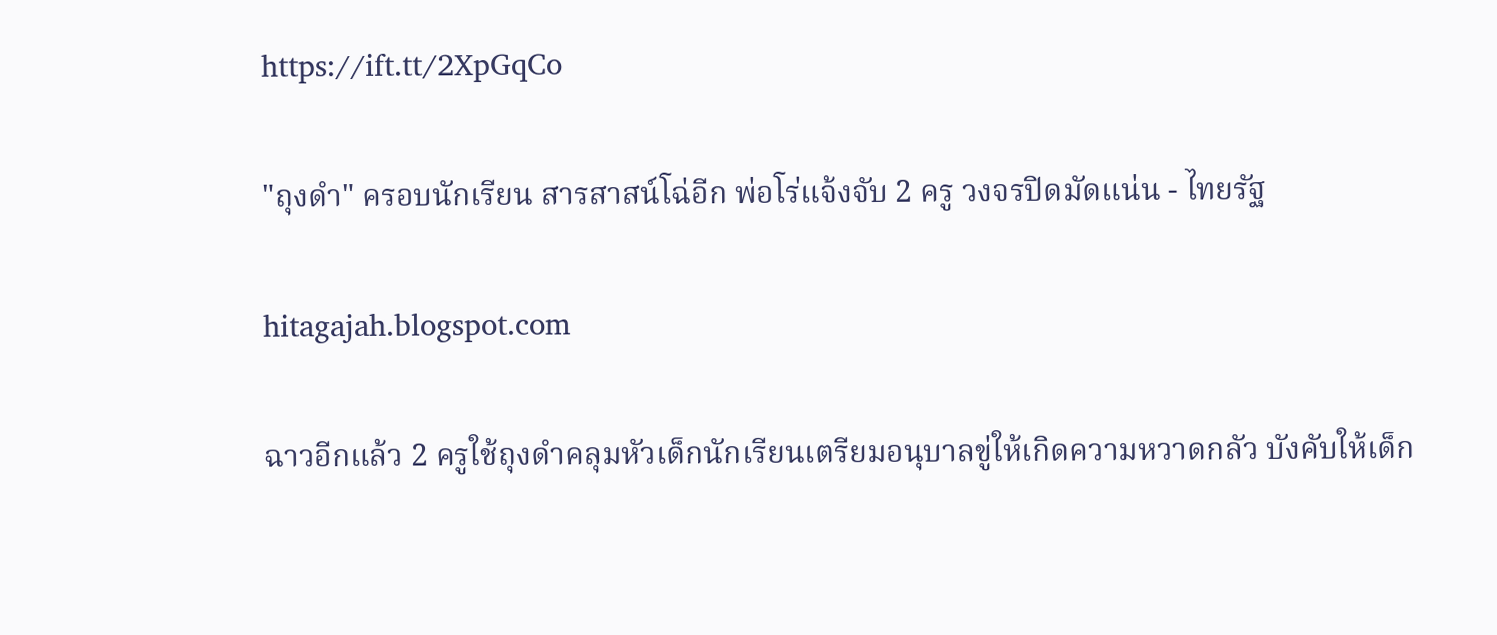https://ift.tt/2XpGqCo

"ถุงดํา" ครอบนักเรียน สารสาสน์โฉ่อีก พ่อโร่แจ้งจับ 2 ครู วงจรปิดมัดแน่น - ไทยรัฐ

hitagajah.blogspot.com

ฉาวอีกแล้ว 2 ครูใช้ถุงดำคลุมหัวเด็กนักเรียนเตรียมอนุบาลขู่ให้เกิดความหวาดกลัว บังคับให้เด็ก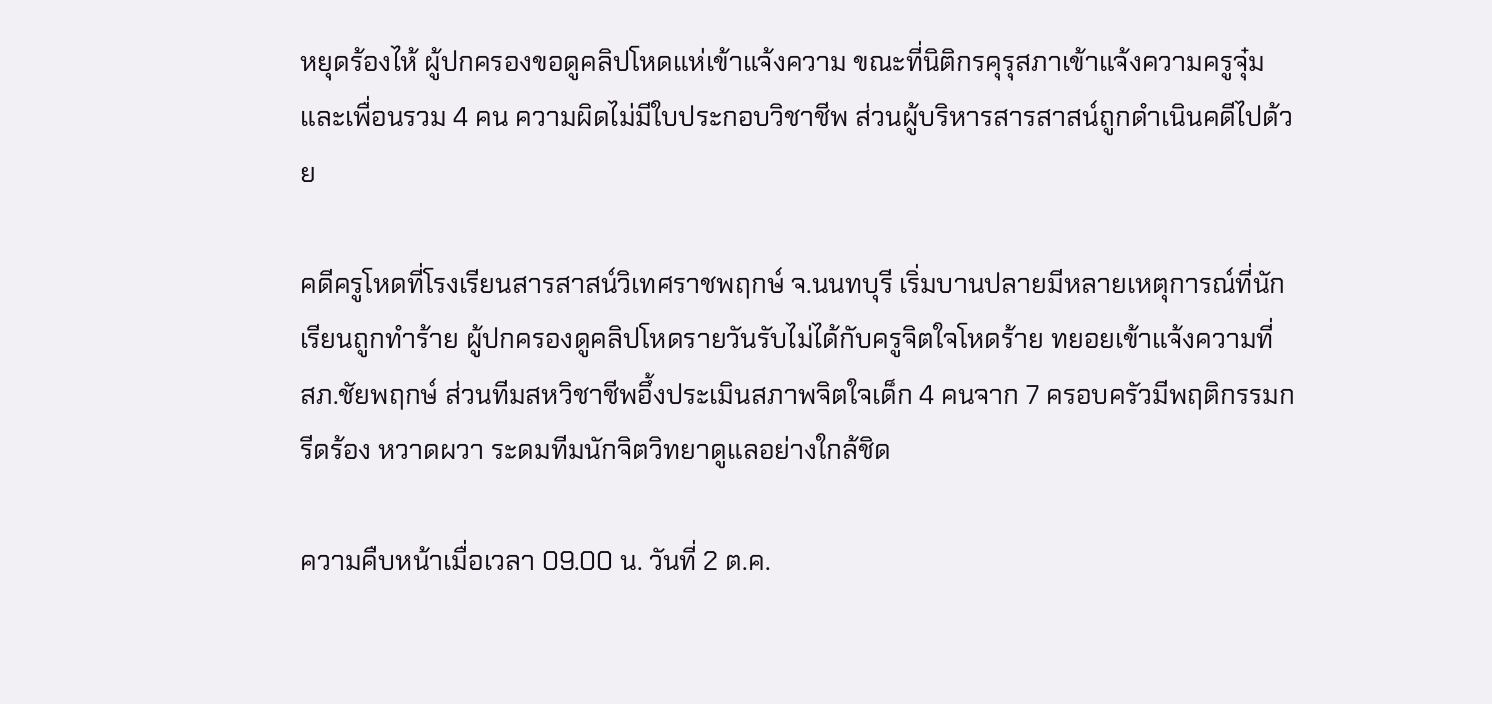หยุดร้องไห้ ผู้ปกครองขอดูคลิปโหดแห่เข้าแจ้งความ ขณะที่นิติกรคุรุสภาเข้าแจ้งความครูจุ๋มและเพื่อนรวม 4 คน ความผิดไม่มีใบประกอบวิชาชีพ ส่วนผู้บริหารสารสาสน์ถูกดำเนินคดีไปด้วย

คดีครูโหดที่โรงเรียนสารสาสน์วิเทศราชพฤกษ์ จ.นนทบุรี เริ่มบานปลายมีหลายเหตุการณ์ที่นักเรียนถูกทำร้าย ผู้ปกครองดูคลิปโหดรายวันรับไม่ได้กับครูจิตใจโหดร้าย ทยอยเข้าแจ้งความที่ สภ.ชัยพฤกษ์ ส่วนทีมสหวิชาชีพอึ้งประเมินสภาพจิตใจเด็ก 4 คนจาก 7 ครอบครัวมีพฤติกรรมกรีดร้อง หวาดผวา ระดมทีมนักจิตวิทยาดูแลอย่างใกล้ชิด

ความคืบหน้าเมื่อเวลา 09.00 น. วันที่ 2 ต.ค.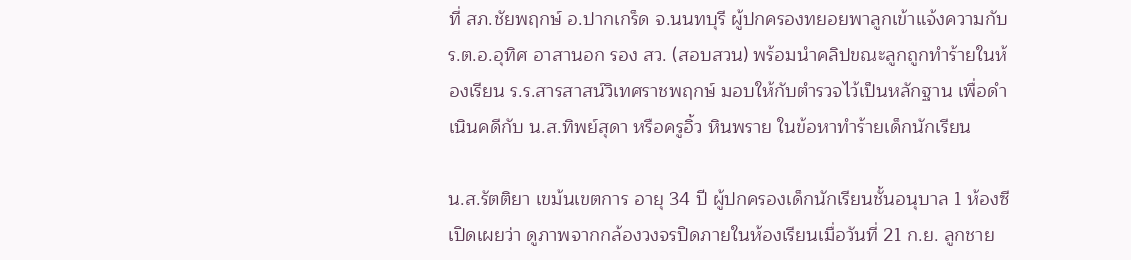ที่ สภ.ชัยพฤกษ์ อ.ปากเกร็ด จ.นนทบุรี ผู้ปกครองทยอยพาลูกเข้าแจ้งความกับ ร.ต.อ.อุทิศ อาสานอก รอง สว. (สอบสวน) พร้อมนำคลิปขณะลูกถูกทำร้ายในห้องเรียน ร.ร.สารสาสน์วิเทศราชพฤกษ์ มอบให้กับตำรวจไว้เป็นหลักฐาน เพื่อดำเนินคดีกับ น.ส.ทิพย์สุดา หรือครูอิ้ว หินพราย ในข้อหาทำร้ายเด็กนักเรียน

น.ส.รัตติยา เขม้นเขตการ อายุ 34 ปี ผู้ปกครองเด็กนักเรียนชั้นอนุบาล 1 ห้องซี เปิดเผยว่า ดูภาพจากกล้องวงจรปิดภายในห้องเรียนเมื่อวันที่ 21 ก.ย. ลูกชาย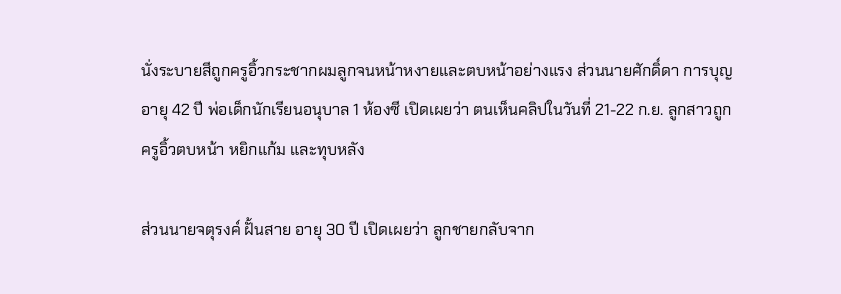นั่งระบายสีถูกครูอิ้วกระชากผมลูกจนหน้าหงายและตบหน้าอย่างแรง ส่วนนายศักดิ์ดา การบุญ อายุ 42 ปี พ่อเด็กนักเรียนอนุบาล 1 ห้องซี เปิดเผยว่า ตนเห็นคลิปในวันที่ 21-22 ก.ย. ลูกสาวถูกครูอิ้วตบหน้า หยิกแก้ม และทุบหลัง

ส่วนนายจตุรงค์ ฝั้นสาย อายุ 30 ปี เปิดเผยว่า ลูกชายกลับจาก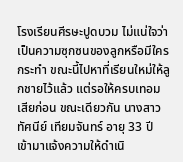โรงเรียนศีรษะปูดบวม ไม่แน่ใจว่าเป็นความซุกซนของลูกหรือมีใครกระทำ ขณะนี้ไปหาที่เรียนใหม่ให้ลูกชายไว้แล้ว แต่รอให้ครบเทอมเสียก่อน ขณะเดียวกัน นางสาวทัศนีย์ เทียมจันทร์ อายุ 33 ปี เข้ามาแจ้งความให้ดำเนิ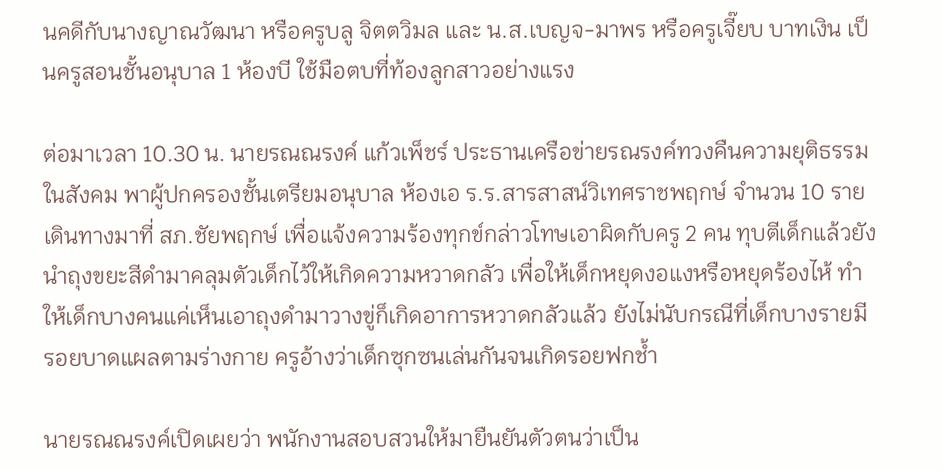นคดีกับนางญาณวัฒนา หรือครูบลู จิตตวิมล และ น.ส.เบญจ-มาพร หรือครูเจี๊ยบ บาทเงิน เป็นครูสอนชั้นอนุบาล 1 ห้องบี ใช้มือตบที่ท้องลูกสาวอย่างแรง

ต่อมาเวลา 10.30 น. นายรณณรงค์ แก้วเพ็ชร์ ประธานเครือข่ายรณรงค์ทวงคืนความยุติธรรมในสังคม พาผู้ปกครองชั้นเตรียมอนุบาล ห้องเอ ร.ร.สารสาสน์วิเทศราชพฤกษ์ จำนวน 10 ราย เดินทางมาที่ สภ.ชัยพฤกษ์ เพื่อแจ้งความร้องทุกข์กล่าวโทษเอาผิดกับครู 2 คน ทุบตีเด็กแล้วยังนำถุงขยะสีดำมาคลุมตัวเด็กไว้ให้เกิดความหวาดกลัว เพื่อให้เด็กหยุดงอแงหรือหยุดร้องไห้ ทำให้เด็กบางคนแค่เห็นเอาถุงดำมาวางขู่ก็เกิดอาการหวาดกลัวแล้ว ยังไม่นับกรณีที่เด็กบางรายมีรอยบาดแผลตามร่างกาย ครูอ้างว่าเด็กซุกซนเล่นกันจนเกิดรอยฟกช้ำ

นายรณณรงค์เปิดเผยว่า พนักงานสอบสวนให้มายืนยันตัวตนว่าเป็น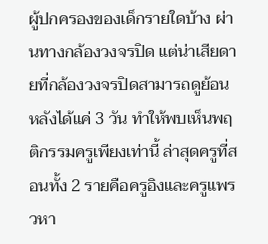ผู้ปกครองของเด็กรายใดบ้าง ผ่านทางกล้องวงจรปิด แต่น่าเสียดายที่กล้องวงจรปิดสามารถดูย้อนหลังได้แค่ 3 วัน ทำให้พบเห็นพฤติกรรมครูเพียงเท่านี้ ล่าสุดครูที่สอนทั้ง 2 รายคือครูอิงและครูแพรวหา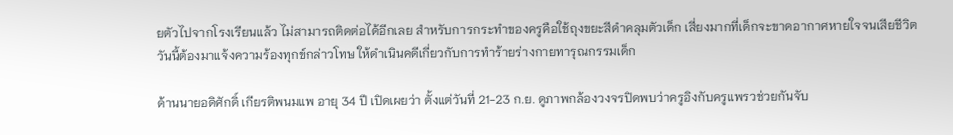ยตัวไปจากโรงเรียนแล้ว ไม่สามารถติดต่อได้อีกเลย สำหรับการกระทำของครูคือใช้ถุงขยะสีดำคลุมตัวเด็ก เสี่ยงมากที่เด็กจะขาดอากาศหายใจจนเสียชีวิต วันนี้ต้องมาแจ้งความร้องทุกข์กล่าวโทษ ให้ดำเนินคดีเกี่ยวกับการทำร้ายร่างกายทารุณกรรมเด็ก

ด้านนายอดิศักดิ์ เกียรติพนมแพ อายุ 34 ปี เปิดเผยว่า ตั้งแต่วันที่ 21-23 ก.ย. ดูภาพกล้องวงจรปิดพบว่าครูอิงกับครูแพรวช่วยกันจับ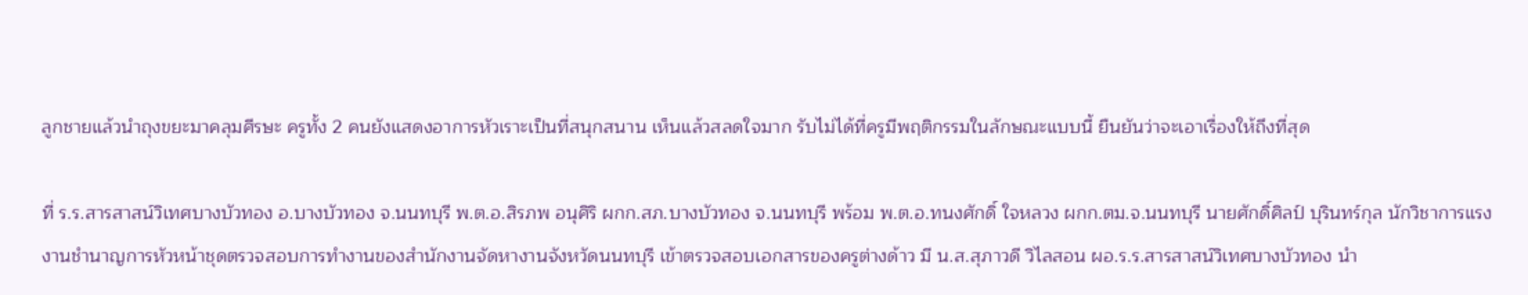ลูกชายแล้วนำถุงขยะมาคลุมศีรษะ ครูทั้ง 2 คนยังแสดงอาการหัวเราะเป็นที่สนุกสนาน เห็นแล้วสลดใจมาก รับไม่ได้ที่ครูมีพฤติกรรมในลักษณะแบบนี้ ยืนยันว่าจะเอาเรื่องให้ถึงที่สุด

ที่ ร.ร.สารสาสน์วิเทศบางบัวทอง อ.บางบัวทอง จ.นนทบุรี พ.ต.อ.สิรภพ อนุศิริ ผกก.สภ.บางบัวทอง จ.นนทบุรี พร้อม พ.ต.อ.ทนงศักดิ์ ใจหลวง ผกก.ตม.จ.นนทบุรี นายศักดิ์ศิลป์ บุรินทร์กุล นักวิชาการแรงงานชำนาญการหัวหน้าชุดตรวจสอบการทำงานของสำนักงานจัดหางานจังหวัดนนทบุรี เข้าตรวจสอบเอกสารของครูต่างด้าว มี น.ส.สุภาวดี วิไลสอน ผอ.ร.ร.สารสาสน์วิเทศบางบัวทอง นำ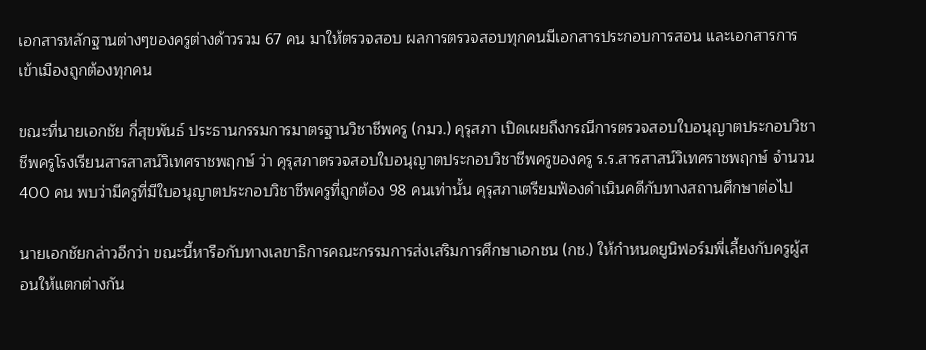เอกสารหลักฐานต่างๆของครูต่างด้าวรวม 67 คน มาให้ตรวจสอบ ผลการตรวจสอบทุกคนมีเอกสารประกอบการสอน และเอกสารการเข้าเมืองถูกต้องทุกคน

ขณะที่นายเอกชัย กี่สุขพันธ์ ประธานกรรมการมาตรฐานวิชาชีพครู (กมว.) คุรุสภา เปิดเผยถึงกรณีการตรวจสอบใบอนุญาตประกอบวิชาชีพครูโรงเรียนสารสาสน์วิเทศราชพฤกษ์ ว่า คุรุสภาตรวจสอบใบอนุญาตประกอบวิชาชีพครูของครู ร.ร.สารสาสน์วิเทศราชพฤกษ์ จำนวน 400 คน พบว่ามีครูที่มีใบอนุญาตประกอบวิชาชีพครูที่ถูกต้อง 98 คนเท่านั้น คุรุสภาเตรียมฟ้องดำเนินคดีกับทางสถานศึกษาต่อไป

นายเอกชัยกล่าวอีกว่า ขณะนี้หารือกับทางเลขาธิการคณะกรรมการส่งเสริมการศึกษาเอกชน (กช.) ให้กำหนดยูนิฟอร์มพี่เลี้ยงกับครูผู้สอนให้แตกต่างกัน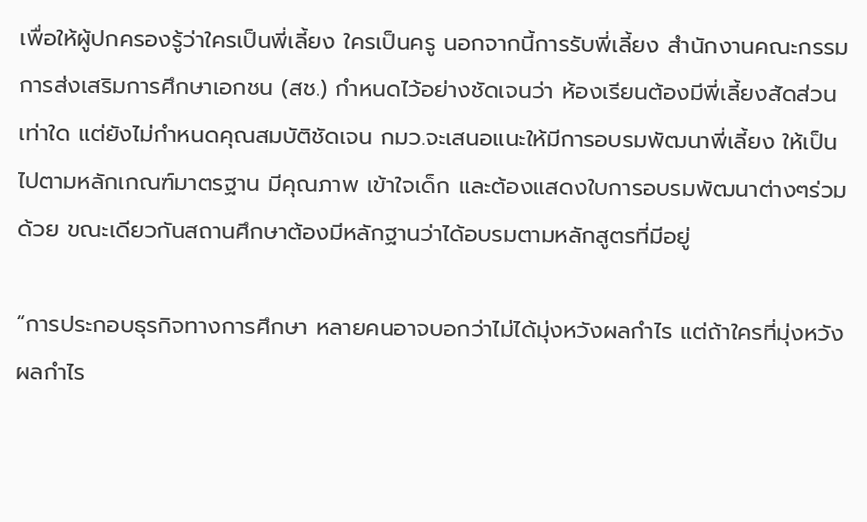เพื่อให้ผู้ปกครองรู้ว่าใครเป็นพี่เลี้ยง ใครเป็นครู นอกจากนี้การรับพี่เลี้ยง สำนักงานคณะกรรมการส่งเสริมการศึกษาเอกชน (สช.) กำหนดไว้อย่างชัดเจนว่า ห้องเรียนต้องมีพี่เลี้ยงสัดส่วนเท่าใด แต่ยังไม่กำหนดคุณสมบัติชัดเจน กมว.จะเสนอแนะให้มีการอบรมพัฒนาพี่เลี้ยง ให้เป็นไปตามหลักเกณฑ์มาตรฐาน มีคุณภาพ เข้าใจเด็ก และต้องแสดงใบการอบรมพัฒนาต่างๆร่วมด้วย ขณะเดียวกันสถานศึกษาต้องมีหลักฐานว่าได้อบรมตามหลักสูตรที่มีอยู่

“การประกอบธุรกิจทางการศึกษา หลายคนอาจบอกว่าไม่ได้มุ่งหวังผลกำไร แต่ถ้าใครที่มุ่งหวังผลกำไร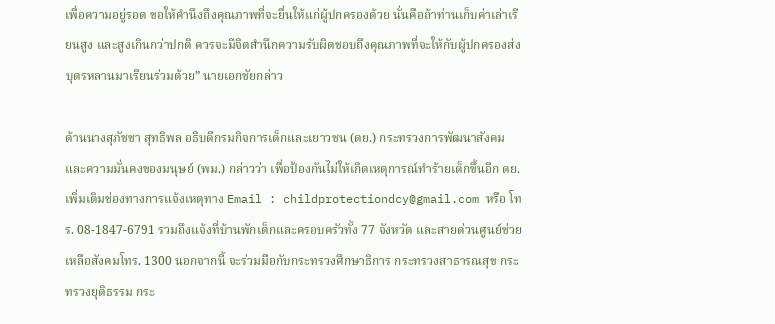เพื่อความอยู่รอด ขอให้คำนึงถึงคุณภาพที่จะยื่นให้แก่ผู้ปกครองด้วย นั่นคือถ้าท่านเก็บค่าเล่าเรียนสูง และสูงเกินกว่าปกติ ควรจะมีจิตสำนึกความรับผิดชอบถึงคุณภาพที่จะให้กับผู้ปกครองส่งบุตรหลานมาเรียนร่วมด้วย” นายเอกชัยกล่าว

ด้านนางสุภัชชา สุทธิพล อธิบดีกรมกิจการเด็กและเยาวชน (ดย.) กระทรวงการพัฒนาสังคมและความมั่นคงของมนุษย์ (พม.) กล่าวว่า เพื่อป้องกันไม่ให้เกิดเหตุการณ์ทำร้ายเด็กขึ้นอีก ดย.เพิ่มเติมช่องทางการแจ้งเหตุทาง Email : childprotectiondcy@gmail.com หรือ โทร. 08-1847-6791 รวมถึงแจ้งที่บ้านพักเด็กและครอบครัวทั้ง 77 จังหวัด และสายด่วนศูนย์ช่วยเหลือสังคมโทร. 1300 นอกจากนี้ จะร่วมมือกับกระทรวงศึกษาธิการ กระทรวงสาธารณสุข กระทรวงยุติธรรม กระ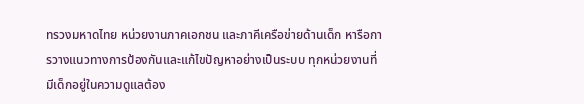ทรวงมหาดไทย หน่วยงานภาคเอกชน และภาคีเครือข่ายด้านเด็ก หารือการวางแนวทางการป้องกันและแก้ไขปัญหาอย่างเป็นระบบ ทุกหน่วยงานที่มีเด็กอยู่ในความดูแลต้อง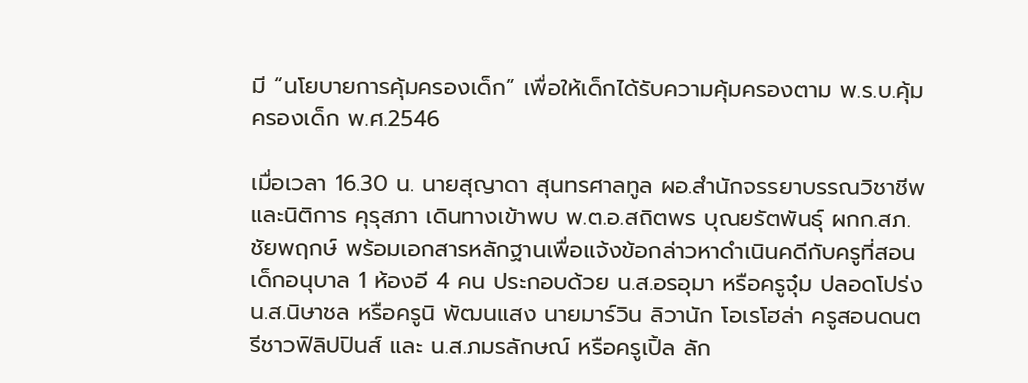มี “นโยบายการคุ้มครองเด็ก” เพื่อให้เด็กได้รับความคุ้มครองตาม พ.ร.บ.คุ้มครองเด็ก พ.ศ.2546

เมื่อเวลา 16.30 น. นายสุญาดา สุนทรศาลทูล ผอ.สำนักจรรยาบรรณวิชาชีพและนิติการ คุรุสภา เดินทางเข้าพบ พ.ต.อ.สถิตพร บุณยรัตพันธุ์ ผกก.สภ.ชัยพฤกษ์ พร้อมเอกสารหลักฐานเพื่อแจ้งข้อกล่าวหาดำเนินคดีกับครูที่สอนเด็กอนุบาล 1 ห้องอี 4 คน ประกอบด้วย น.ส.อรอุมา หรือครูจุ๋ม ปลอดโปร่ง น.ส.นิษาชล หรือครูนิ พัฒนแสง นายมาร์วิน ลิวานัก โอเรโฮล่า ครูสอนดนตรีชาวฟิลิปปินส์ และ น.ส.ภมรลักษณ์ หรือครูเปิ้ล ลัก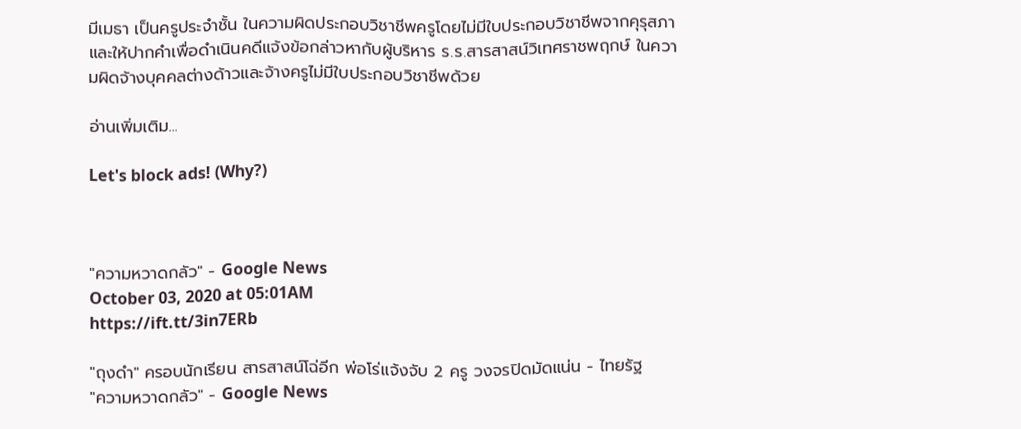มีเมธา เป็นครูประจำชั้น ในความผิดประกอบวิชาชีพครูโดยไม่มีใบประกอบวิชาชีพจากคุรุสภา และให้ปากคำเพื่อดำเนินคดีแจ้งข้อกล่าวหากับผู้บริหาร ร.ร.สารสาสน์วิเทศราชพฤกษ์ ในความผิดจ้างบุคคลต่างด้าวและจ้างครูไม่มีใบประกอบวิชาชีพด้วย

อ่านเพิ่มเติม...

Let's block ads! (Why?)



"ความหวาดกลัว" - Google News
October 03, 2020 at 05:01AM
https://ift.tt/3in7ERb

"ถุงดํา" ครอบนักเรียน สารสาสน์โฉ่อีก พ่อโร่แจ้งจับ 2 ครู วงจรปิดมัดแน่น - ไทยรัฐ
"ความหวาดกลัว" - Google News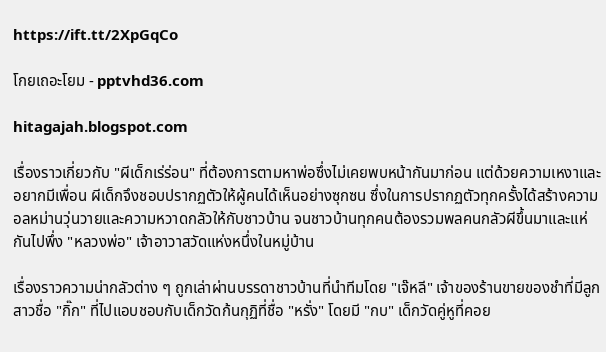https://ift.tt/2XpGqCo

โกยเถอะโยม - pptvhd36.com

hitagajah.blogspot.com

เรื่องราวเกี่ยวกับ "ผีเด็กเร่ร่อน" ที่ต้องการตามหาพ่อซึ่งไม่เคยพบหน้ากันมาก่อน แต่ด้วยความเหงาและอยากมีเพื่อน ผีเด็กจึงชอบปรากฏตัวให้ผู้คนได้เห็นอย่างซุกซน ซึ่งในการปรากฏตัวทุกครั้งได้สร้างความอลหม่านวุ่นวายและความหวาดกลัวให้กับชาวบ้าน จนชาวบ้านทุกคนต้องรวมพลคนกลัวผีขึ้นมาและแห่กันไปพึ่ง "หลวงพ่อ" เจ้าอาวาสวัดแห่งหนึ่งในหมู่บ้าน

เรื่องราวความน่ากลัวต่าง ๆ ถูกเล่าผ่านบรรดาชาวบ้านที่นำทีมโดย "เจ๊หลี" เจ้าของร้านขายของชำที่มีลูกสาวชื่อ "กิ๊ก" ที่ไปแอบชอบกับเด็กวัดก้นกุฏิที่ชื่อ "หรั่ง" โดยมี "กบ" เด็กวัดคู่หูที่คอย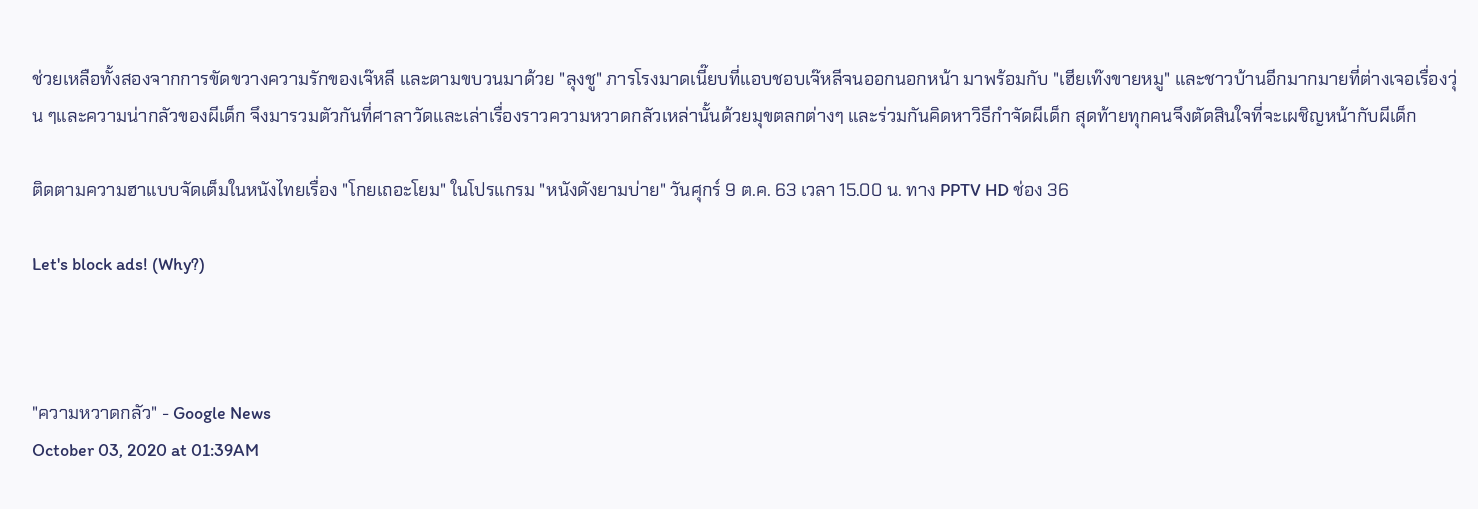ช่วยเหลือทั้งสองจากการขัดขวางความรักของเจ๊หลี และตามขบวนมาด้วย "ลุงชู" ภารโรงมาดเนี๊ยบที่แอบชอบเจ๊หลีจนออกนอกหน้า มาพร้อมกับ "เฮียเท๊งขายหมู" และชาวบ้านอีกมากมายที่ต่างเจอเรื่องวุ่น ๆและความน่ากลัวของผีเด็ก จึงมารวมตัวกันที่ศาลาวัดและเล่าเรื่องราวความหวาดกลัวเหล่านั้นด้วยมุขตลกต่างๆ และร่วมกันคิดหาวิธีกำจัดผีเด็ก สุดท้ายทุกคนจึงตัดสินใจที่จะเผชิญหน้ากับผีเด็ก

ติดตามความฮาแบบจัดเต็มในหนังไทยเรื่อง "โกยเถอะโยม" ในโปรแกรม "หนังดังยามบ่าย" วันศุกร์ 9 ต.ค. 63 เวลา 15.00 น. ทาง PPTV HD ช่อง 36

Let's block ads! (Why?)



"ความหวาดกลัว" - Google News
October 03, 2020 at 01:39AM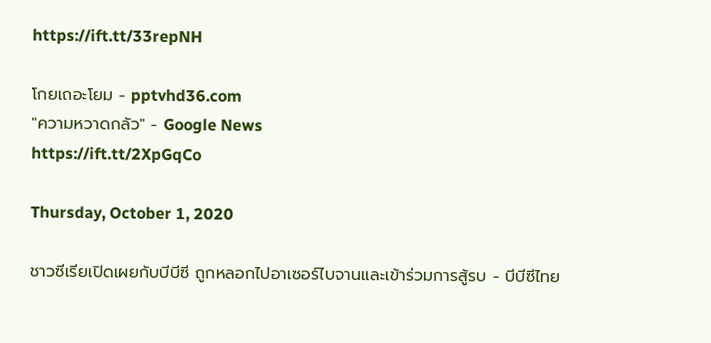https://ift.tt/33repNH

โกยเถอะโยม - pptvhd36.com
"ความหวาดกลัว" - Google News
https://ift.tt/2XpGqCo

Thursday, October 1, 2020

ชาวซีเรียเปิดเผยกับบีบีซี ถูกหลอกไปอาเซอร์ไบจานและเข้าร่วมการสู้รบ - บีบีซีไทย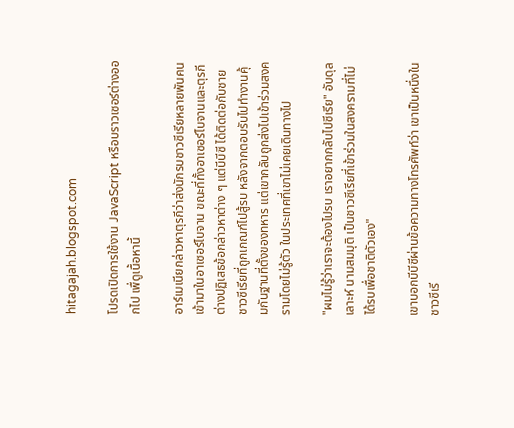hitagajah.blogspot.com

โปรดเปิดการใช้งาน JavaScript หรือบราวเซอร์ต่างออกไป เพื่ดูเนื้อหานี้

อาร์เมเนียกล่าวหาตุรกีว่าส่งนักรบชาวซีเรียหลายพันคนเข้ามาในอาเซอร์ไบจาน ขณะที่ทั้งอาเซอร์ไบจานและตุรกีต่างปฏิเสธข้อกล่าวหาต่าง ๆ แต่บีบีซี ได้ติดต่อกับชายชาวซีเรียที่ถูกเกณฑ์ไปสู้รบ หลังจากตอบรับไปทำงานคุ้มกันฐานที่ตั้งของทหาร แต่เขากลับถูกส่งไปเข้าร่วมสงครามโดยไม่รู้ตัว ในประเทศที่เขาไม่เคยเดินทางไป

"ผมไม่รู้ว่าเราจะต้องไปรบ เราอยากกลับไปซีเรีย" อับดุลเลาะห์ นามสมมุติ เป็นชาวซีเรียที่เข้าร่วมในสงครามที่ไม่ได้รบเพื่อชาติตัวเอง"

เขาบอกบีบีซีผ่านข้อความทางโทรศัพท์ว่า เขาเป็นหนึ่งในชาวซีเรี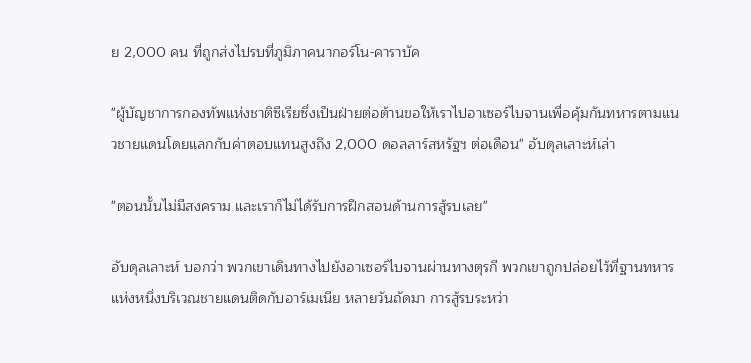ย 2,000 คน ที่ถูกส่งไปรบที่ภูมิภาคนากอร์โน-คาราบัค

"ผู้บัญชาการกองทัพแห่งชาติซีเรียซึ่งเป็นฝ่ายต่อต้านขอให้เราไปอาเซอร์ไบจานเพื่อคุ้มกันทหารตามแนวชายแดนโดยแลกกับค่าตอบแทนสูงถึง 2,000 ดอลลาร์สหรัฐฯ ต่อเดือน" อับดุลเลาะห์เล่า

"ตอนนั้นไม่มีสงคราม และเราก็ไม่ได้รับการฝึกสอนด้านการสู้รบเลย"

อับดุลเลาะห์ บอกว่า พวกเขาเดินทางไปยังอาเซอร์ไบจานผ่านทางตุรกี พวกเขาถูกปล่อยไว้ที่ฐานทหารแห่งหนึ่งบริเวณชายแดนติดกับอาร์เมเนีย หลายวันถัดมา การสู้รบระหว่า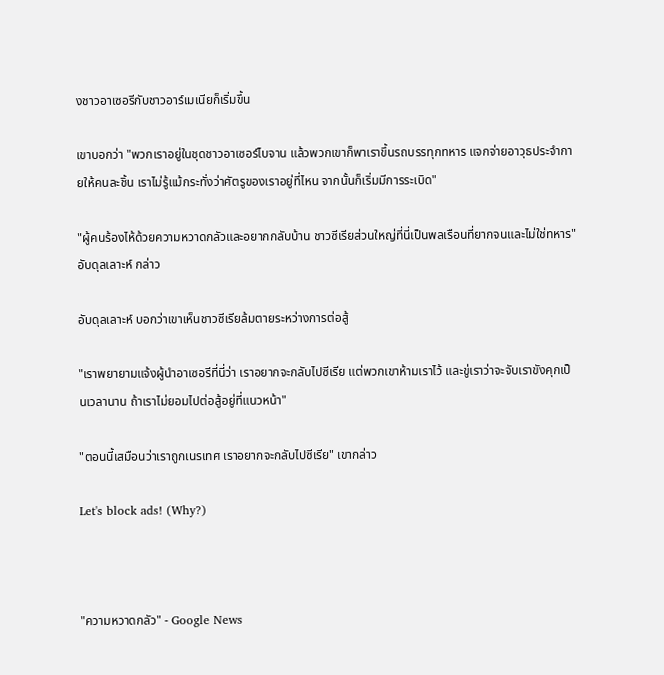งชาวอาเซอรีกับชาวอาร์เมเนียก็เริ่มขึ้น

เขาบอกว่า "พวกเราอยู่ในชุดชาวอาเซอร์ไบจาน แล้วพวกเขาก็พาเราขึ้นรถบรรทุกทหาร แจกจ่ายอาวุธประจำกายให้คนละชิ้น เราไม่รู้แม้กระทั่งว่าศัตรูของเราอยู่ที่ไหน จากนั้นก็เริ่มมีการระเบิด"

"ผู้คนร้องไห้ด้วยความหวาดกลัวและอยากกลับบ้าน ชาวซีเรียส่วนใหญ่ที่นี่เป็นพลเรือนที่ยากจนและไม่ใช่ทหาร" อับดุลเลาะห์ กล่าว

อับดุลเลาะห์ บอกว่าเขาเห็นชาวซีเรียล้มตายระหว่างการต่อสู้

"เราพยายามแจ้งผู้นำอาเซอรีที่นี่ว่า เราอยากจะกลับไปซีเรีย แต่พวกเขาห้ามเราไว้ และขู่เราว่าจะจับเราขังคุกเป็นเวลานาน ถ้าเราไม่ยอมไปต่อสู้อยู่ที่แนวหน้า"

"ตอนนี้เสมือนว่าเราถูกเนรเทศ เราอยากจะกลับไปซีเรีย" เขากล่าว

Let's block ads! (Why?)



"ความหวาดกลัว" - Google News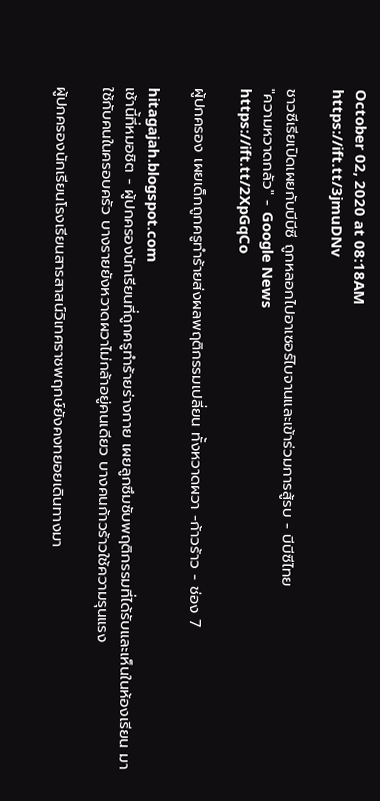October 02, 2020 at 08:18AM
https://ift.tt/3jmuDNv

ชาวซีเรียเปิดเผยกับบีบีซี ถูกหลอกไปอาเซอร์ไบจานและเข้าร่วมการสู้รบ - บีบีซีไทย
"ความหวาดกลัว" - Google News
https://ift.tt/2XpGqCo

ผู้ปกครอง เผยเด็กถูกครูทำร้ายส่งผลพฤติกรรมเปลี่ยน ทั้งหวาดผวา -ก้าวร้าว - ช่อง 7

hitagajah.blogspot.com
เช้านี้ที่หมอชิต - ผู้ปกครองนักเรียนที่ถูกครูทำร้ายร่างกาย เผยลูกซึมซับพฤติกรรมที่ได้รับและเห็นในห้องเรียน มาใช้กับคนในครอบครัว บางรายยังหวาดผวาไม่กล้าอยู่คนเดียว บางคนก้าวร้าวใช้ความรุนแรง

ผู้ปกครองนักเรียนโรงเรียนสารสาสน์วิเทศราชพฤกษ์ยังคงทยอยเดินทางมา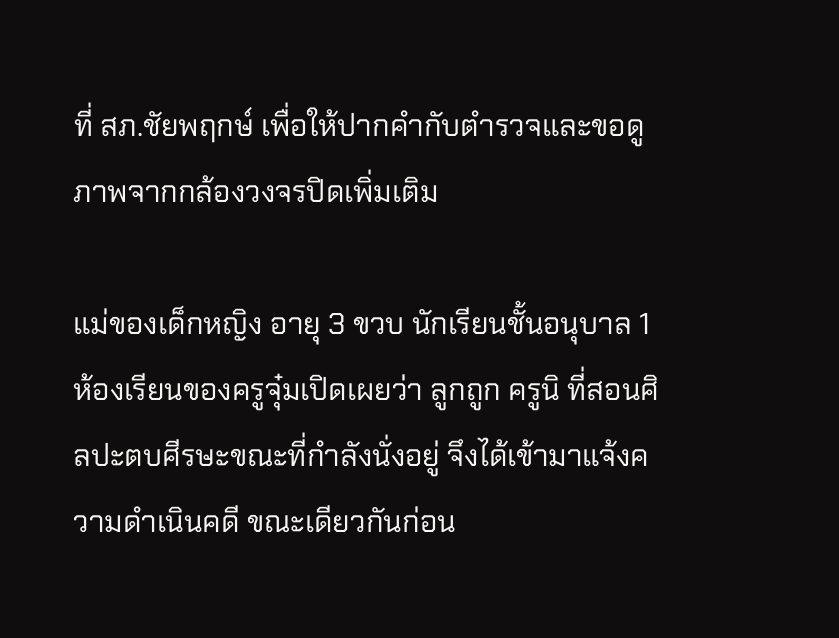ที่ สภ.ชัยพฤกษ์ เพื่อให้ปากคำกับตำรวจและขอดูภาพจากกล้องวงจรปิดเพิ่มเติม

แม่ของเด็กหญิง อายุ 3 ขวบ นักเรียนชั้นอนุบาล 1 ห้องเรียนของครูจุ๋มเปิดเผยว่า ลูกถูก ครูนิ ที่สอนศิลปะตบศีรษะขณะที่กำลังนั่งอยู่ จึงได้เข้ามาแจ้งความดำเนินคดี ขณะเดียวกันก่อน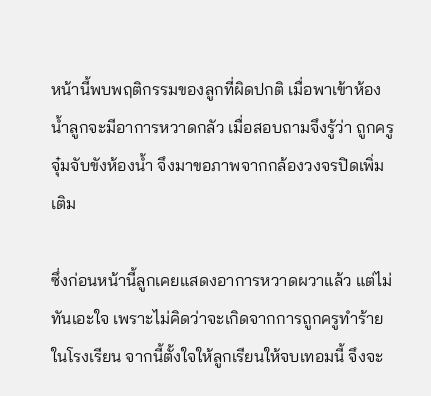หน้านี้พบพฤติกรรมของลูกที่ผิดปกติ เมื่อพาเข้าห้องน้ำลูกจะมีอาการหวาดกลัว เมื่อสอบถามจึงรู้ว่า ถูกครูจุ๋มจับขังห้องน้ำ จึงมาขอภาพจากกล้องวงจรปิดเพิ่มเติม

ซึ่งก่อนหน้านี้ลูกเคยแสดงอาการหวาดผวาแล้ว แต่ไม่ทันเอะใจ เพราะไม่คิดว่าจะเกิดจากการถูกครูทำร้ายในโรงเรียน จากนี้ตั้งใจให้ลูกเรียนให้จบเทอมนี้ จึงจะ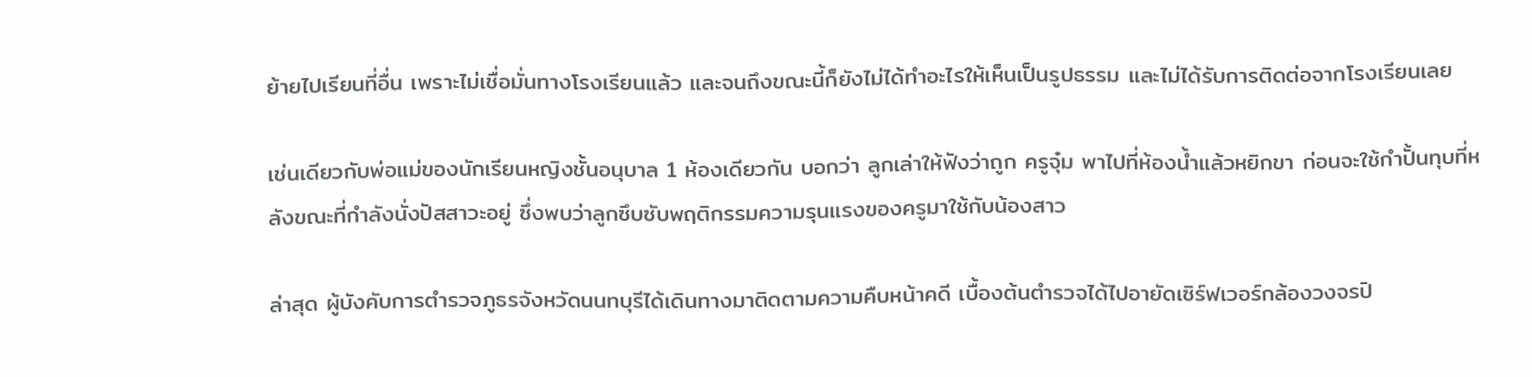ย้ายไปเรียนที่อื่น เพราะไม่เชื่อมั่นทางโรงเรียนแล้ว และจนถึงขณะนี้ก็ยังไม่ได้ทำอะไรให้เห็นเป็นรูปธรรม และไม่ได้รับการติดต่อจากโรงเรียนเลย

เช่นเดียวกับพ่อแม่ของนักเรียนหญิงชั้นอนุบาล 1 ห้องเดียวกัน บอกว่า ลูกเล่าให้ฟังว่าถูก ครูจุ๋ม พาไปที่ห้องน้ำแล้วหยิกขา ก่อนจะใช้กำปั้นทุบที่หลังขณะที่กำลังนั่งปัสสาวะอยู่ ซึ่งพบว่าลูกซึบซับพฤติกรรมความรุนแรงของครูมาใช้กับน้องสาว

ล่าสุด ผู้บังคับการตำรวจภูธรจังหวัดนนทบุรีได้เดินทางมาติดตามความคืบหน้าคดี เบื้องต้นตำรวจได้ไปอายัดเซิร์ฟเวอร์กล้องวงจรปิ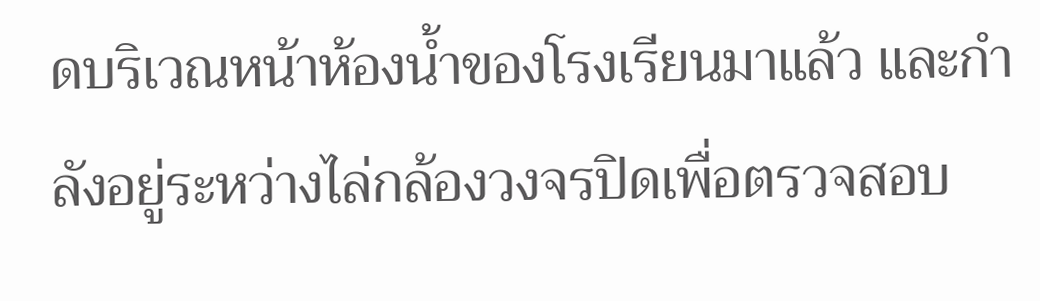ดบริเวณหน้าห้องน้ำของโรงเรียนมาแล้ว และกำลังอยู่ระหว่างไล่กล้องวงจรปิดเพื่อตรวจสอบ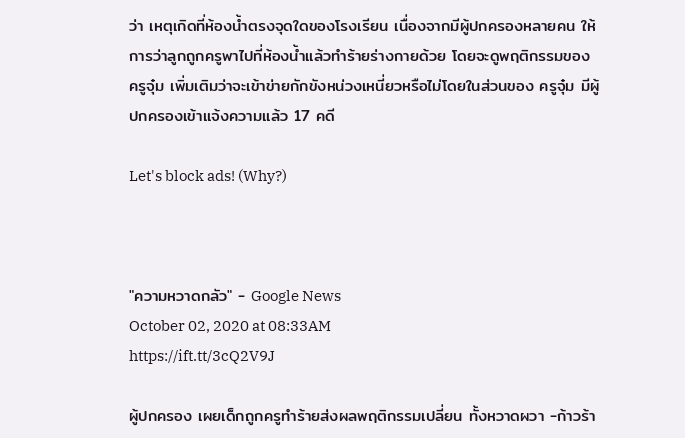ว่า เหตุเกิดที่ห้องน้ำตรงจุดใดของโรงเรียน เนื่องจากมีผู้ปกครองหลายคน ให้การว่าลูกถูกครูพาไปที่ห้องน้ำแล้วทำร้ายร่างกายด้วย โดยจะดูพฤติกรรมของ ครูจุ๋ม เพิ่มเติมว่าจะเข้าข่ายกักขังหน่วงเหนี่ยวหรือไม่โดยในส่วนของ ครูจุ๋ม มีผู้ปกครองเข้าแจ้งความแล้ว 17 คดี

Let's block ads! (Why?)



"ความหวาดกลัว" - Google News
October 02, 2020 at 08:33AM
https://ift.tt/3cQ2V9J

ผู้ปกครอง เผยเด็กถูกครูทำร้ายส่งผลพฤติกรรมเปลี่ยน ทั้งหวาดผวา -ก้าวร้า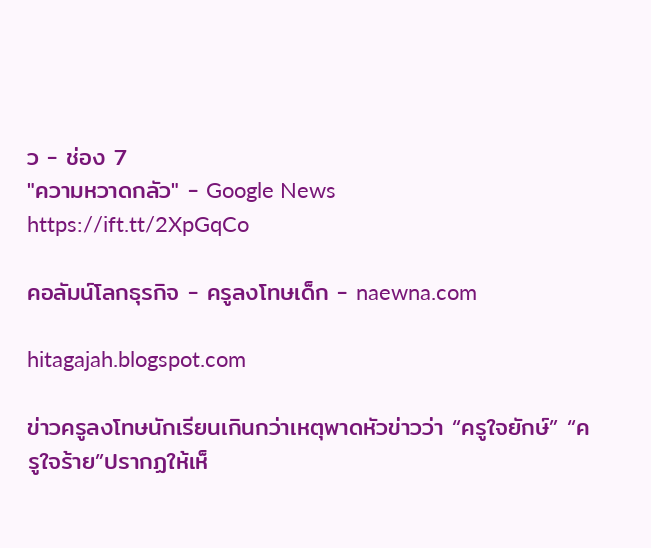ว - ช่อง 7
"ความหวาดกลัว" - Google News
https://ift.tt/2XpGqCo

คอลัมน์โลกธุรกิจ - ครูลงโทษเด็ก - naewna.com

hitagajah.blogspot.com

ข่าวครูลงโทษนักเรียนเกินกว่าเหตุพาดหัวข่าวว่า “ครูใจยักษ์” “ครูใจร้าย”ปรากฏให้เห็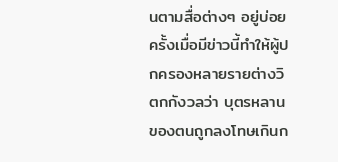นตามสื่อต่างๆ อยู่บ่อยครั้งเมื่อมีข่าวนี้ทำให้ผู้ปกครองหลายรายต่างวิตกกังวลว่า บุตรหลานของตนถูกลงโทษเกินก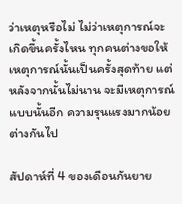ว่าเหตุหรือไม่ ไม่ว่าเหตุการณ์จะเกิดขึ้นครั้งไหน ทุกคนต่างขอให้เหตุการณ์นั้นเป็นครั้งสุดท้าย แต่หลังจากนั้นไม่นาน จะมีเหตุการณ์แบบนั้นอีก ความรุนแรงมากน้อยต่างกันไป

สัปดาห์ที่ 4 ของเดือนกันยาย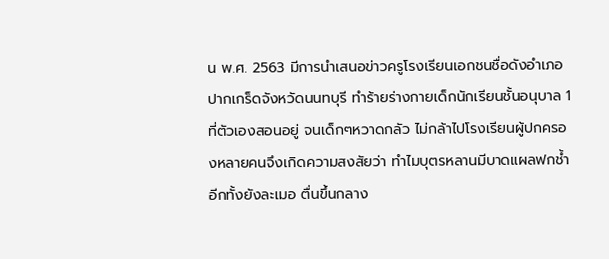น พ.ศ. 2563 มีการนำเสนอข่าวครูโรงเรียนเอกชนชื่อดังอำเภอปากเกร็ดจังหวัดนนทบุรี ทำร้ายร่างกายเด็กนักเรียนชั้นอนุบาล 1 ที่ตัวเองสอนอยู่ จนเด็กๆหวาดกลัว ไม่กล้าไปโรงเรียนผู้ปกครองหลายคนจึงเกิดความสงสัยว่า ทำไมบุตรหลานมีบาดแผลฟกช้ำ อีกทั้งยังละเมอ ตื่นขึ้นกลาง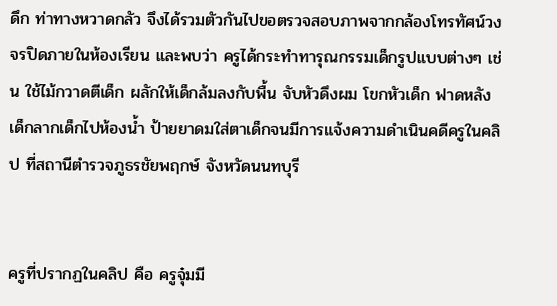ดึก ท่าทางหวาดกลัว จึงได้รวมตัวกันไปขอตรวจสอบภาพจากกล้องโทรทัศน์วงจรปิดภายในห้องเรียน และพบว่า ครูได้กระทำทารุณกรรมเด็กรูปแบบต่างๆ เช่น ใช้ไม้กวาดตีเด็ก ผลักให้เด็กล้มลงกับพื้น จับหัวดึงผม โขกหัวเด็ก ฟาดหลังเด็กลากเด็กไปห้องน้ำ ป้ายยาดมใส่ตาเด็กจนมีการแจ้งความดำเนินคดีครูในคลิป ที่สถานีตำรวจภูธรชัยพฤกษ์ จังหวัดนนทบุรี


ครูที่ปรากฏในคลิป คือ ครูจุ๋มมี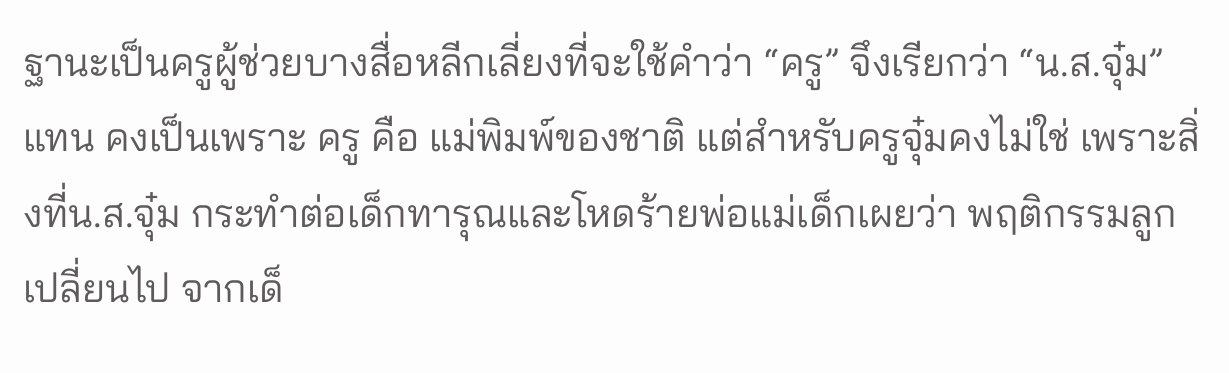ฐานะเป็นครูผู้ช่วยบางสื่อหลีกเลี่ยงที่จะใช้คำว่า “ครู” จึงเรียกว่า “น.ส.จุ๋ม” แทน คงเป็นเพราะ ครู คือ แม่พิมพ์ของชาติ แต่สำหรับครูจุ๋มคงไม่ใช่ เพราะสิ่งที่น.ส.จุ๋ม กระทำต่อเด็กทารุณและโหดร้ายพ่อแม่เด็กเผยว่า พฤติกรรมลูกเปลี่ยนไป จากเด็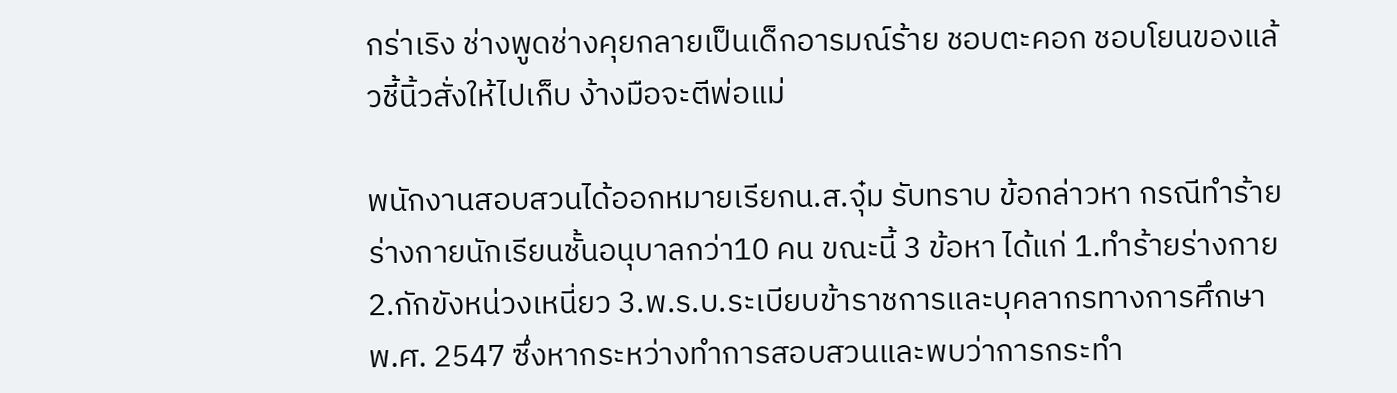กร่าเริง ช่างพูดช่างคุยกลายเป็นเด็กอารมณ์ร้าย ชอบตะคอก ชอบโยนของแล้วชี้นิ้วสั่งให้ไปเก็บ ง้างมือจะตีพ่อแม่

พนักงานสอบสวนได้ออกหมายเรียกน.ส.จุ๋ม รับทราบ ข้อกล่าวหา กรณีทำร้ายร่างกายนักเรียนชั้นอนุบาลกว่า10 คน ขณะนี้ 3 ข้อหา ได้แก่ 1.ทำร้ายร่างกาย 2.กักขังหน่วงเหนี่ยว 3.พ.ร.บ.ระเบียบข้าราชการและบุคลากรทางการศึกษา พ.ศ. 2547 ซึ่งหากระหว่างทำการสอบสวนและพบว่าการกระทำ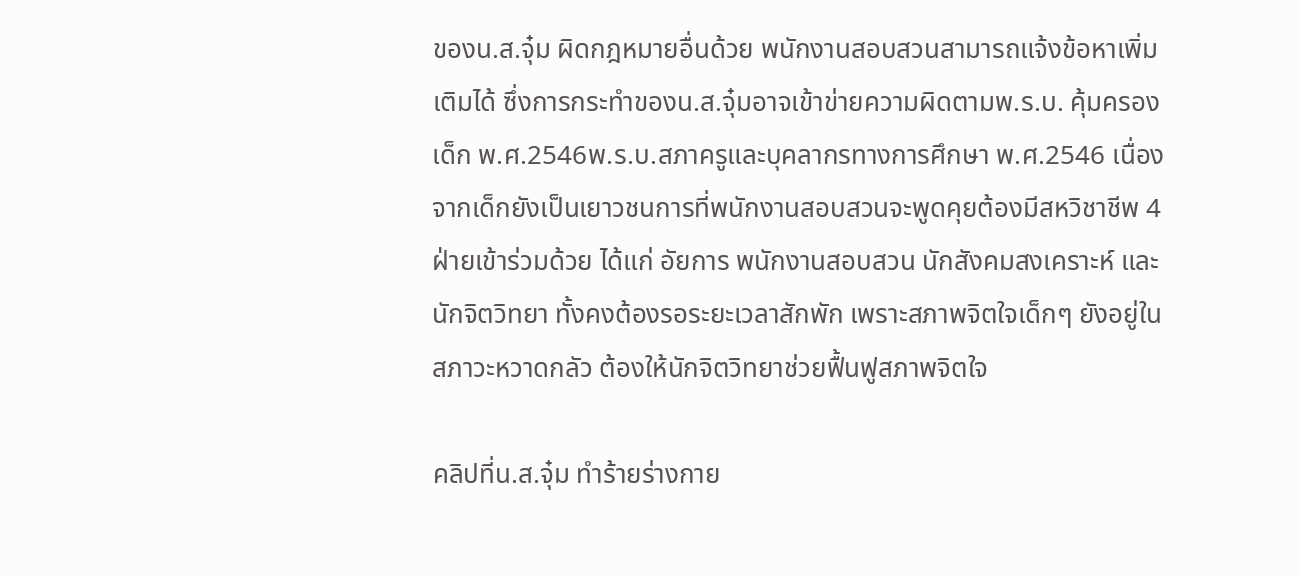ของน.ส.จุ๋ม ผิดกฎหมายอื่นด้วย พนักงานสอบสวนสามารถแจ้งข้อหาเพิ่มเติมได้ ซึ่งการกระทำของน.ส.จุ๋มอาจเข้าข่ายความผิดตามพ.ร.บ. คุ้มครองเด็ก พ.ศ.2546พ.ร.บ.สภาครูและบุคลากรทางการศึกษา พ.ศ.2546 เนื่องจากเด็กยังเป็นเยาวชนการที่พนักงานสอบสวนจะพูดคุยต้องมีสหวิชาชีพ 4 ฝ่ายเข้าร่วมด้วย ได้แก่ อัยการ พนักงานสอบสวน นักสังคมสงเคราะห์ และนักจิตวิทยา ทั้งคงต้องรอระยะเวลาสักพัก เพราะสภาพจิตใจเด็กๆ ยังอยู่ในสภาวะหวาดกลัว ต้องให้นักจิตวิทยาช่วยฟื้นฟูสภาพจิตใจ

คลิปที่น.ส.จุ๋ม ทำร้ายร่างกาย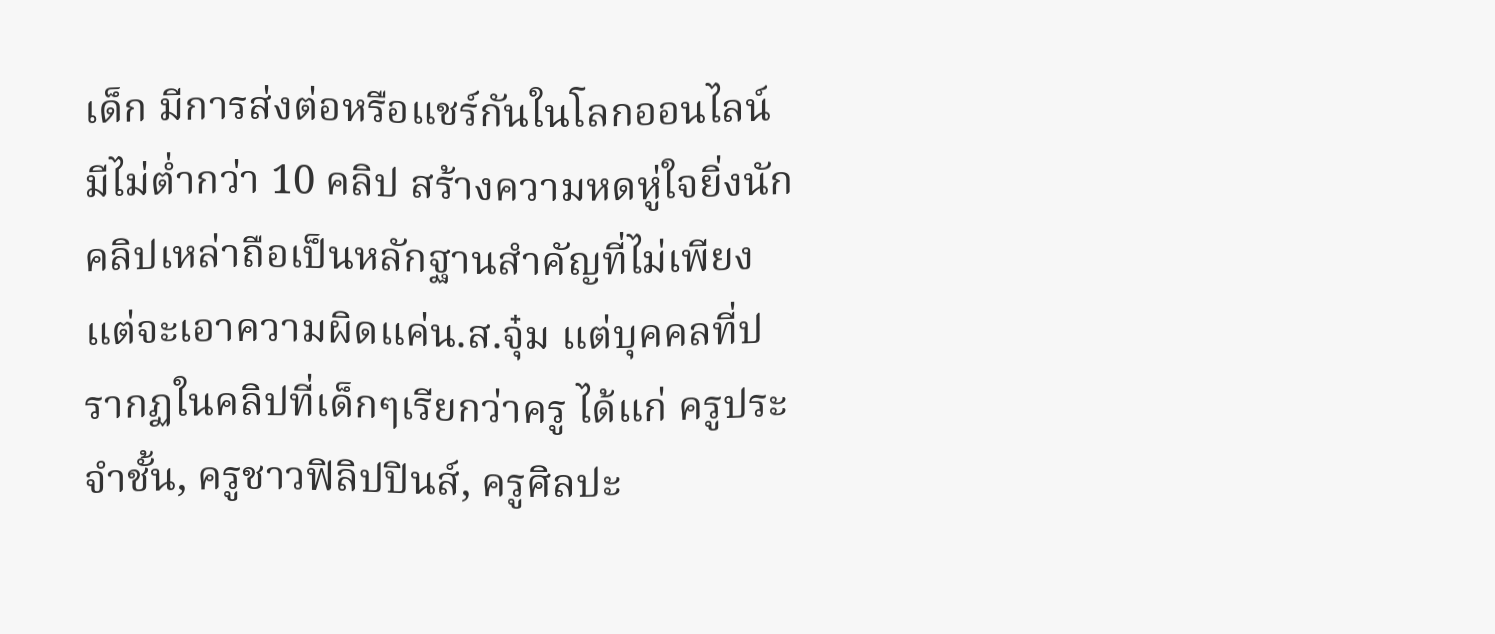เด็ก มีการส่งต่อหรือแชร์กันในโลกออนไลน์ มีไม่ต่ำกว่า 10 คลิป สร้างความหดหู่ใจยิ่งนัก คลิปเหล่าถือเป็นหลักฐานสำคัญที่ไม่เพียงแต่จะเอาความผิดแค่น.ส.จุ๋ม แต่บุคคลที่ปรากฏในคลิปที่เด็กๆเรียกว่าครู ได้แก่ ครูประจำชั้น, ครูชาวฟิลิปปินส์, ครูศิลปะ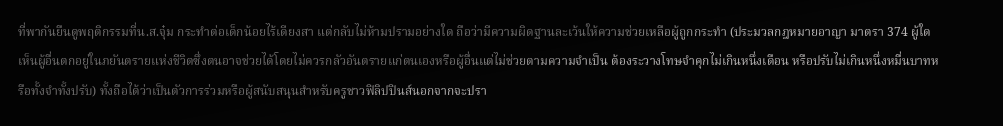ที่พากันยืนดูพฤติกรรมที่น.ส.จุ๋ม กระทำต่อเด็กน้อยไร้เดียงสา แต่กลับไม่ห้ามปรามอย่างใด ถือว่ามีความผิดฐานละเว้นให้ความช่วยเหลือผู้ถูกกระทำ (ประมวลกฎหมายอาญา มาตรา 374 ผู้ใดเห็นผู้อื่นตกอยู่ในภยันตรายแห่งชีวิตซึ่งตนอาจช่วยได้โดยไม่ควรกลัวอันตรายแก่ตนเองหรือผู้อื่นแต่ไม่ช่วยตามความจำเป็น ต้องระวางโทษจำคุกไม่เกินหนึ่งเดือน หรือปรับไม่เกินหนึ่งหมื่นบาทหรือทั้งจำทั้งปรับ) ทั้งถือได้ว่าเป็นตัวการร่วมหรือผู้สนับสนุนสำหรับครูชาวฟิลิปปินส์นอกจากจะปรา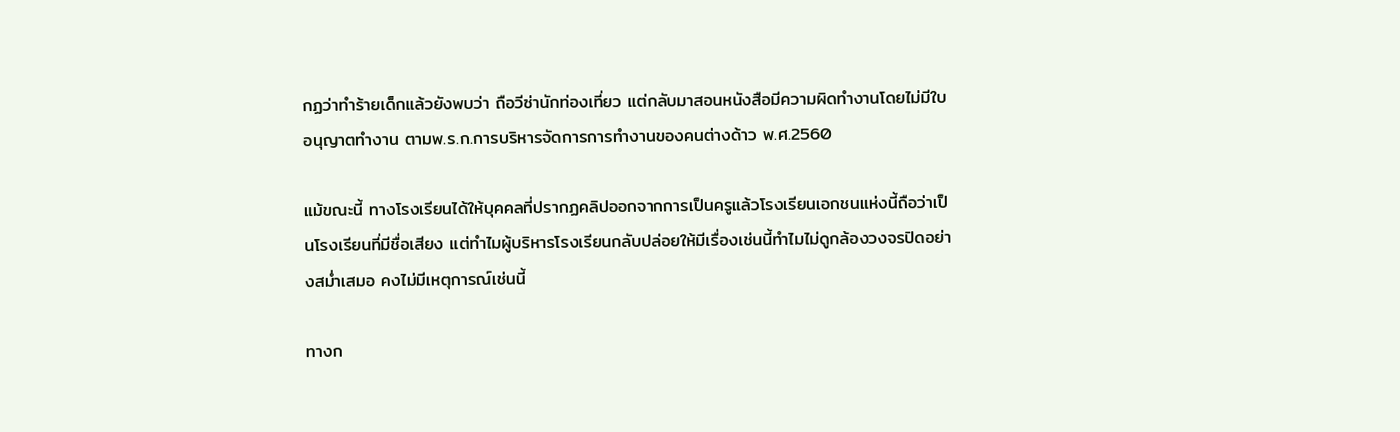กฏว่าทำร้ายเด็กแล้วยังพบว่า ถือวีซ่านักท่องเที่ยว แต่กลับมาสอนหนังสือมีความผิดทำงานโดยไม่มีใบอนุญาตทำงาน ตามพ.ร.ก.การบริหารจัดการการทำงานของคนต่างด้าว พ.ศ.2560

แม้ขณะนี้ ทางโรงเรียนได้ให้บุคคลที่ปรากฏคลิปออกจากการเป็นครูแล้วโรงเรียนเอกชนแห่งนี้ถือว่าเป็นโรงเรียนที่มีชื่อเสียง แต่ทำไมผู้บริหารโรงเรียนกลับปล่อยให้มีเรื่องเช่นนี้ทำไมไม่ดูกล้องวงจรปิดอย่างสม่ำเสมอ คงไม่มีเหตุการณ์เช่นนี้

ทางก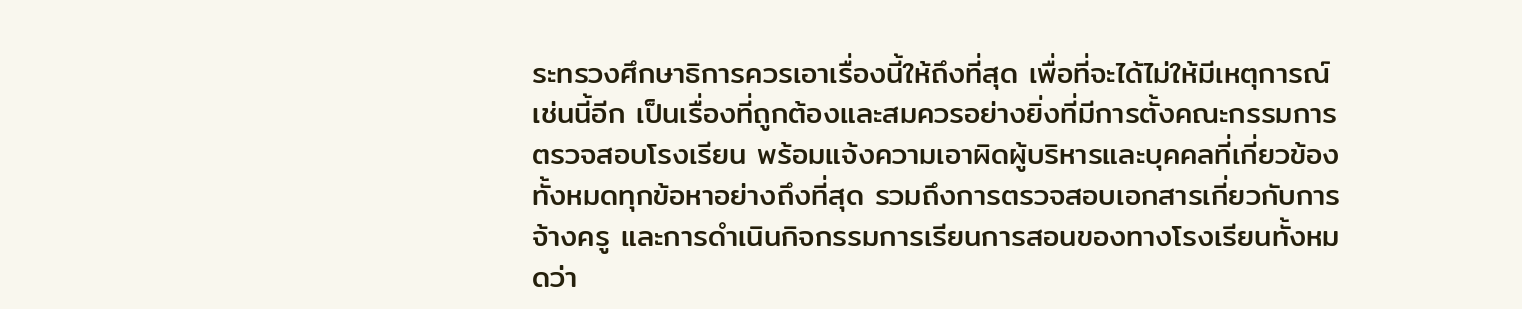ระทรวงศึกษาธิการควรเอาเรื่องนี้ให้ถึงที่สุด เพื่อที่จะได้ไม่ให้มีเหตุการณ์เช่นนี้อีก เป็นเรื่องที่ถูกต้องและสมควรอย่างยิ่งที่มีการตั้งคณะกรรมการตรวจสอบโรงเรียน พร้อมแจ้งความเอาผิดผู้บริหารและบุคคลที่เกี่ยวข้องทั้งหมดทุกข้อหาอย่างถึงที่สุด รวมถึงการตรวจสอบเอกสารเกี่ยวกับการจ้างครู และการดำเนินกิจกรรมการเรียนการสอนของทางโรงเรียนทั้งหมดว่า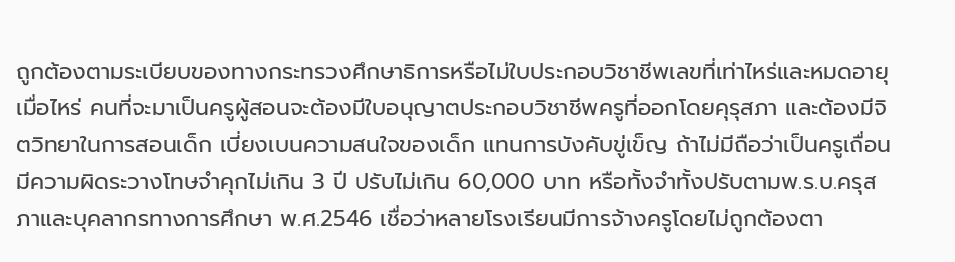ถูกต้องตามระเบียบของทางกระทรวงศึกษาธิการหรือไม่ใบประกอบวิชาชีพเลขที่เท่าไหร่และหมดอายุเมื่อไหร่ คนที่จะมาเป็นครูผู้สอนจะต้องมีใบอนุญาตประกอบวิชาชีพครูที่ออกโดยคุรุสภา และต้องมีจิตวิทยาในการสอนเด็ก เบี่ยงเบนความสนใจของเด็ก แทนการบังคับขู่เข็ญ ถ้าไม่มีถือว่าเป็นครูเถื่อน มีความผิดระวางโทษจำคุกไม่เกิน 3 ปี ปรับไม่เกิน 60,000 บาท หรือทั้งจำทั้งปรับตามพ.ร.บ.ครุสภาและบุคลากรทางการศึกษา พ.ศ.2546 เชื่อว่าหลายโรงเรียนมีการจ้างครูโดยไม่ถูกต้องตา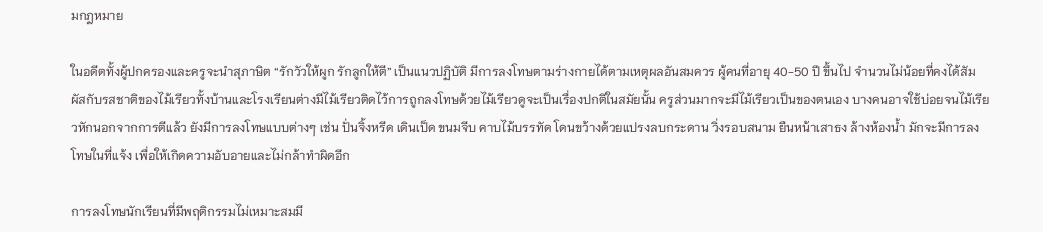มกฎหมาย

ในอดีตทั้งผู้ปกครองและครูจะนำสุภาษิต “รักวัวให้ผูก รักลูกให้ตี” เป็นแนวปฏิบัติ มีการลงโทษตามร่างกายได้ตามเหตุผลอันสมควร ผู้คนที่อายุ 40-50 ปี ขึ้นไป จำนวนไม่น้อยที่คงได้สัมผัสกับรสชาติของไม้เรียวทั้งบ้านและโรงเรียนต่างมีไม้เรียวติดไว้การถูกลงโทษด้วยไม้เรียวดูจะเป็นเรื่องปกติในสมัยนั้น ครูส่วนมากจะมีไม้เรียวเป็นของตนเอง บางคนอาจใช้บ่อยจนไม้เรียวหักนอกจากการตีแล้ว ยังมีการลงโทษแบบต่างๆ เช่น ปั่นจิ้งหรีด เดินเป็ด ขนมจีบ คาบไม้บรรทัด โดนขว้างด้วยแปรงลบกระดาน วิ่งรอบสนาม ยืนหน้าเสาธง ล้างห้องน้ำ มักจะมีการลงโทษในที่แจ้ง เพื่อให้เกิดความอับอายและไม่กล้าทำผิดอีก

การลงโทษนักเรียนที่มีพฤติกรรมไม่เหมาะสมมี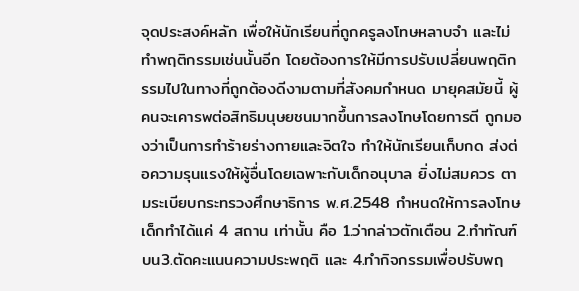จุดประสงค์หลัก เพื่อให้นักเรียนที่ถูกครูลงโทษหลาบจำ และไม่ทำพฤติกรรมเช่นนั้นอีก โดยต้องการให้มีการปรับเปลี่ยนพฤติกรรมไปในทางที่ถูกต้องดีงามตามที่สังคมกำหนด มายุคสมัยนี้ ผู้คนจะเคารพต่อสิทธิมนุษยชนมากขึ้นการลงโทษโดยการตี ถูกมองว่าเป็นการทำร้ายร่างกายและจิตใจ ทำให้นักเรียนเก็บกด ส่งต่อความรุนแรงให้ผู้อื่นโดยเฉพาะกับเด็กอนุบาล ยิ่งไม่สมควร ตามระเบียบกระทรวงศึกษาธิการ พ.ศ.2548 กำหนดให้การลงโทษเด็กทำได้แค่ 4 สถาน เท่านั้น คือ 1.ว่ากล่าวตักเตือน 2.ทำทัณฑ์บน3.ตัดคะแนนความประพฤติ และ 4.ทำกิจกรรมเพื่อปรับพฤ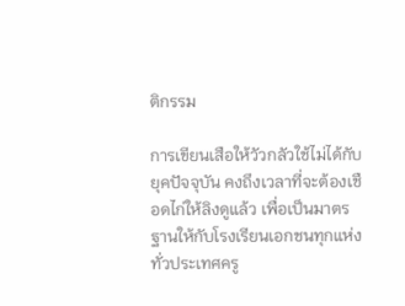ติกรรม

การเขียนเสือให้วัวกลัวใช้ไม่ได้กับยุคปัจจุบัน คงถึงเวลาที่จะต้องเชือดไก่ให้ลิงดูแล้ว เพื่อเป็นมาตรฐานให้กับโรงเรียนเอกชนทุกแห่งทั่วประเทศครู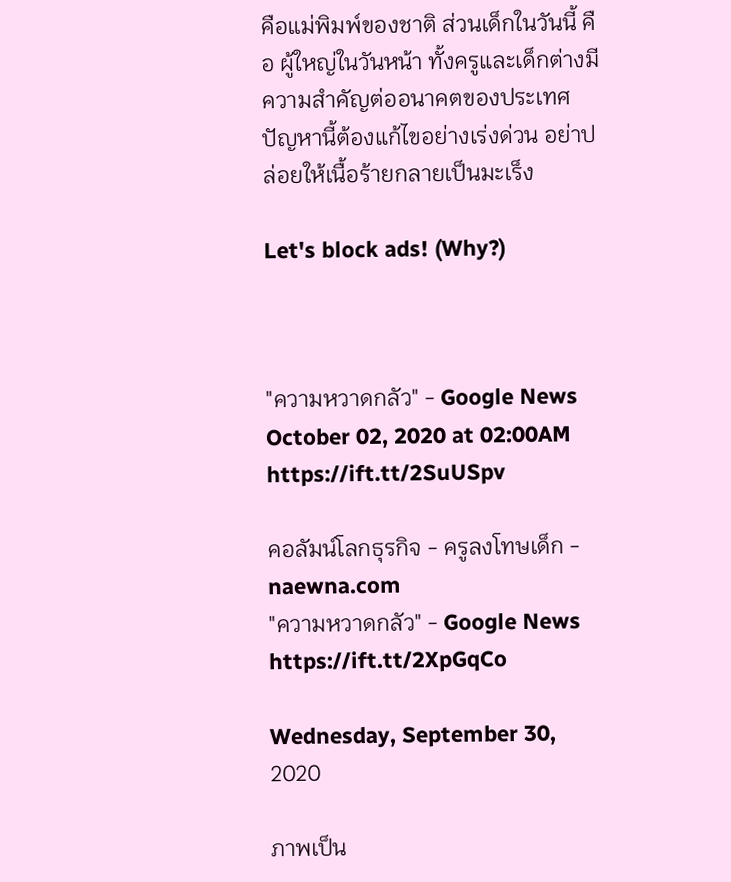คือแม่พิมพ์ของชาติ ส่วนเด็กในวันนี้ คือ ผู้ใหญ่ในวันหน้า ทั้งครูและเด็กต่างมีความสำคัญต่ออนาคตของประเทศ ปัญหานี้ต้องแก้ไขอย่างเร่งด่วน อย่าปล่อยให้เนื้อร้ายกลายเป็นมะเร็ง

Let's block ads! (Why?)



"ความหวาดกลัว" - Google News
October 02, 2020 at 02:00AM
https://ift.tt/2SuUSpv

คอลัมน์โลกธุรกิจ - ครูลงโทษเด็ก - naewna.com
"ความหวาดกลัว" - Google News
https://ift.tt/2XpGqCo

Wednesday, September 30, 2020

ภาพเป็น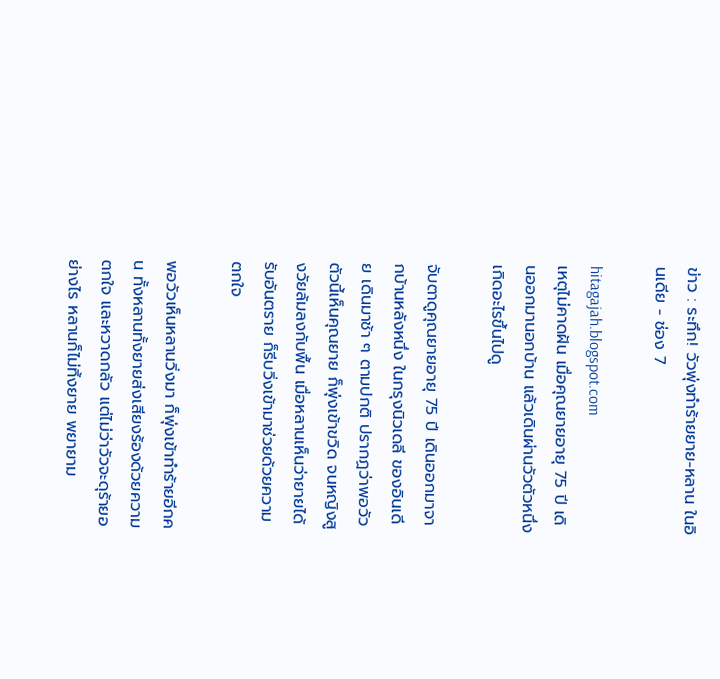ข่าว : ระทึก! วัวพุ่งทำร้ายยาย-หลาน ในอินเดีย - ช่อง 7

hitagajah.blogspot.com
เหตุไม่คาดฝัน เมื่อคุณยายอายุ 75 ปี เดินออกมานอกบ้าน แล้วเดินผ่านวัวตัวหนึ่ง เกิดอะไรขึ้นไปดู

จับตาดูคุณยายอายุ 75 ปี เดินออกมาจากบ้านหลังหนึ่ง ในกรุงนิวเดลี ของอินเดีย เดินมาช้า ๆ ตามปกติ ปรากฏว่าพอวัวตัวนี้เห็นคุณยาย ก็พุ่งเข้าขวิด จนหญิงสูงวัยล้มลงกับพื้น เมื่อหลานเห็นว่ายายได้รับอันตราย ก็รีบวิ่งเข้ามาช่วยด้วยความตกใจ

พอวัวเห็นหลานวิ่งมา ก็พุ่งเข้าทำร้ายอีกคน ทั้งหลานทั้งยายส่งเสียงร้องด้วยความตกใจ และหวาดกลัว แต่ไม่ว่าวัวจะดุร้ายอย่างไร หลานก็ไม่ทิ้งยาย พยายาม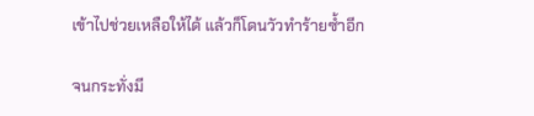เข้าไปช่วยเหลือให้ได้ แล้วก็โดนวัวทำร้ายซ้ำอีก

จนกระทั่งมี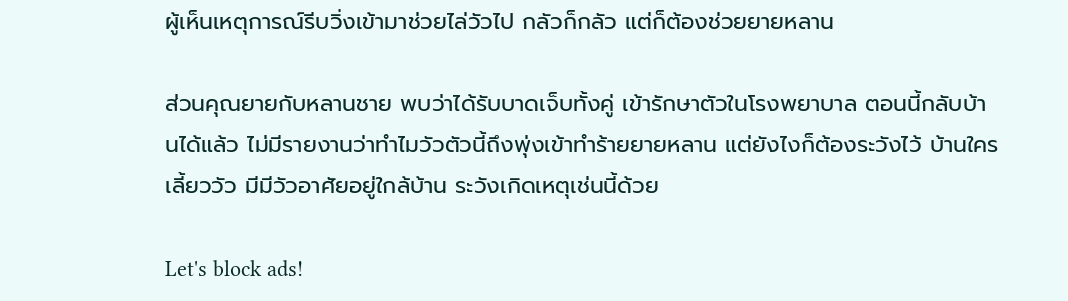ผู้เห็นเหตุการณ์รีบวิ่งเข้ามาช่วยไล่วัวไป กลัวก็กลัว แต่ก็ต้องช่วยยายหลาน

ส่วนคุณยายกับหลานชาย พบว่าได้รับบาดเจ็บทั้งคู่ เข้ารักษาตัวในโรงพยาบาล ตอนนี้กลับบ้านได้แล้ว ไม่มีรายงานว่าทำไมวัวตัวนี้ถึงพุ่งเข้าทำร้ายยายหลาน แต่ยังไงก็ต้องระวังไว้ บ้านใครเลี้ยววัว มีมีวัวอาศัยอยู่ใกล้บ้าน ระวังเกิดเหตุเช่นนี้ด้วย

Let's block ads!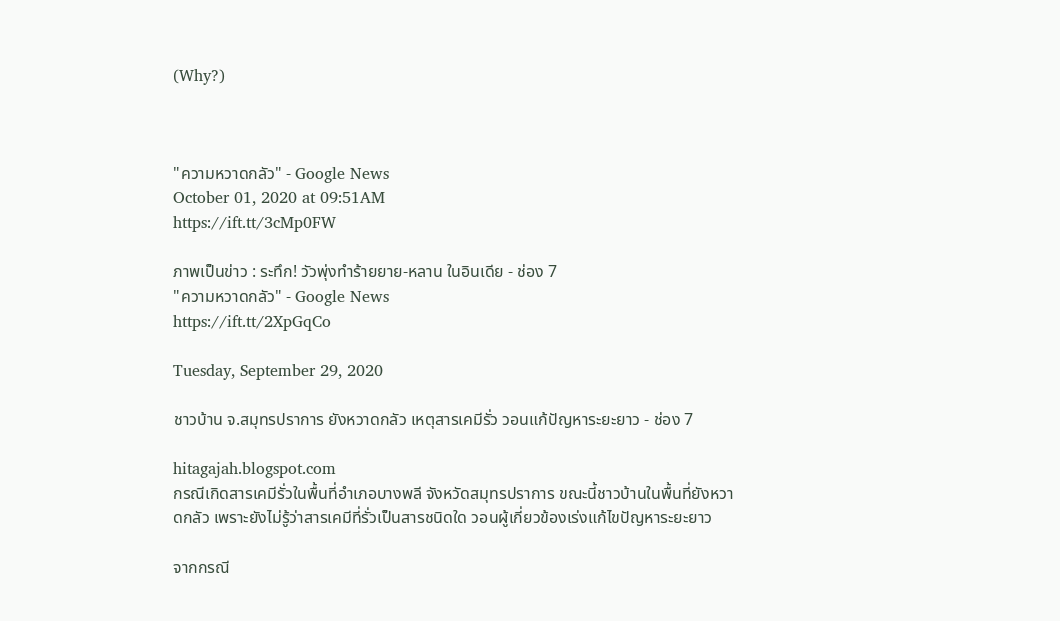(Why?)



"ความหวาดกลัว" - Google News
October 01, 2020 at 09:51AM
https://ift.tt/3cMp0FW

ภาพเป็นข่าว : ระทึก! วัวพุ่งทำร้ายยาย-หลาน ในอินเดีย - ช่อง 7
"ความหวาดกลัว" - Google News
https://ift.tt/2XpGqCo

Tuesday, September 29, 2020

ชาวบ้าน จ.สมุทรปราการ ยังหวาดกลัว เหตุสารเคมีรั่ว วอนแก้ปัญหาระยะยาว - ช่อง 7

hitagajah.blogspot.com
กรณีเกิดสารเคมีรั่วในพื้นที่อำเภอบางพลี จังหวัดสมุทรปราการ ขณะนี้ชาวบ้านในพื้นที่ยังหวาดกลัว เพราะยังไม่รู้ว่าสารเคมีที่รั่วเป็นสารชนิดใด วอนผู้เกี่ยวข้องเร่งแก้ไขปัญหาระยะยาว

จากกรณี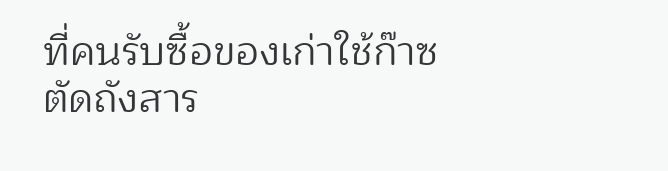ที่คนรับซื้อของเก่าใช้ก๊าซตัดถังสาร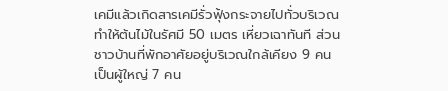เคมีแล้วเกิดสารเคมีรั่วฟุ้งกระจายไปทั่วบริเวณ ทำให้ต้นไม้ในรัศมี 50 เมตร เหี่ยวเฉาทันที ส่วนชาวบ้านที่พักอาศัยอยู่บริเวณใกล้เคียง 9 คน เป็นผู้ใหญ่ 7 คน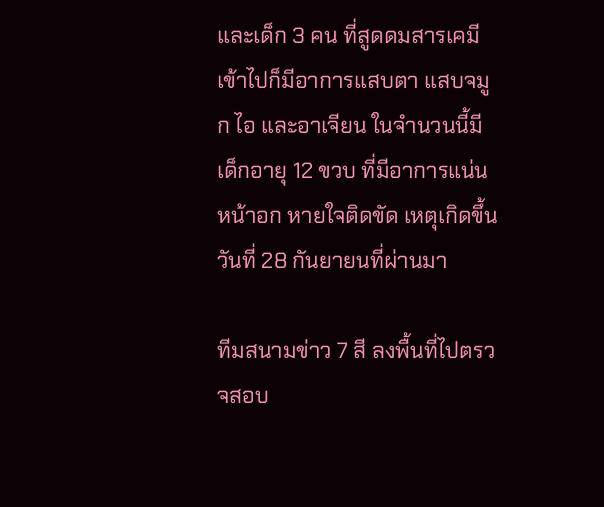และเด็ก 3 คน ที่สูดดมสารเคมีเข้าไปก็มีอาการแสบตา แสบจมูก ไอ และอาเจียน ในจำนวนนี้มีเด็กอายุ 12 ขวบ ที่มีอาการแน่นหน้าอก หายใจติดขัด เหตุเกิดขึ้นวันที่ 28 กันยายนที่ผ่านมา

ทีมสนามข่าว 7 สี ลงพื้นที่ไปตรวจสอบ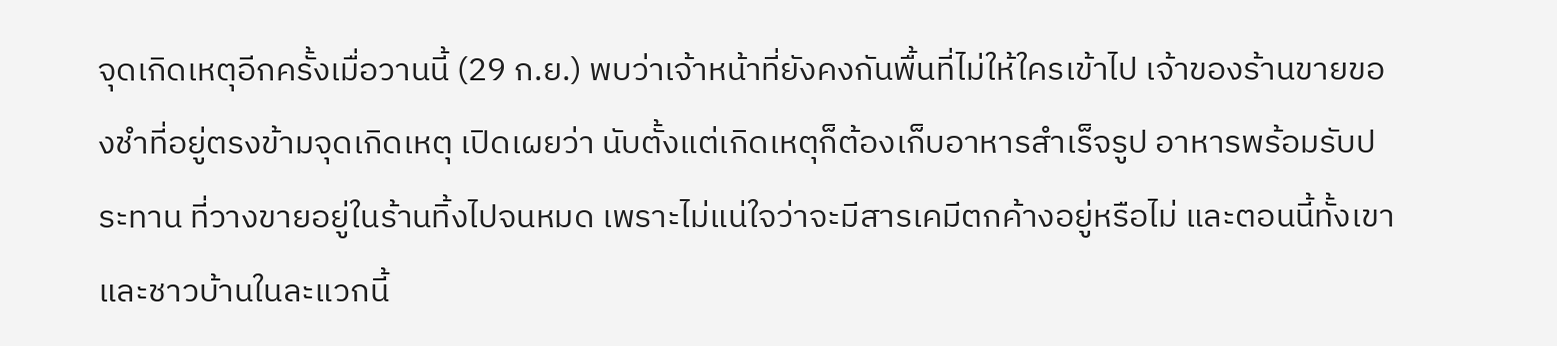จุดเกิดเหตุอีกครั้งเมื่อวานนี้ (29 ก.ย.) พบว่าเจ้าหน้าที่ยังคงกันพื้นที่ไม่ให้ใครเข้าไป เจ้าของร้านขายของชำที่อยู่ตรงข้ามจุดเกิดเหตุ เปิดเผยว่า นับตั้งแต่เกิดเหตุก็ต้องเก็บอาหารสำเร็จรูป อาหารพร้อมรับประทาน ที่วางขายอยู่ในร้านทิ้งไปจนหมด เพราะไม่แน่ใจว่าจะมีสารเคมีตกค้างอยู่หรือไม่ และตอนนี้ทั้งเขาและชาวบ้านในละแวกนี้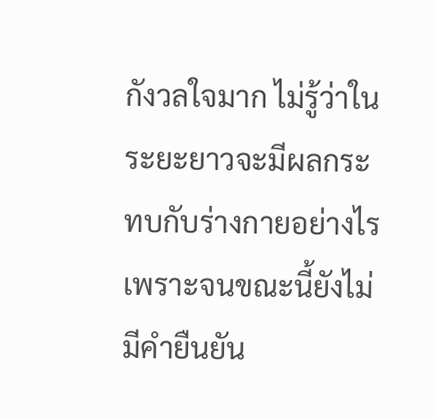กังวลใจมาก ไม่รู้ว่าในระยะยาวจะมีผลกระทบกับร่างกายอย่างไร เพราะจนขณะนี้ยังไม่มีคำยืนยัน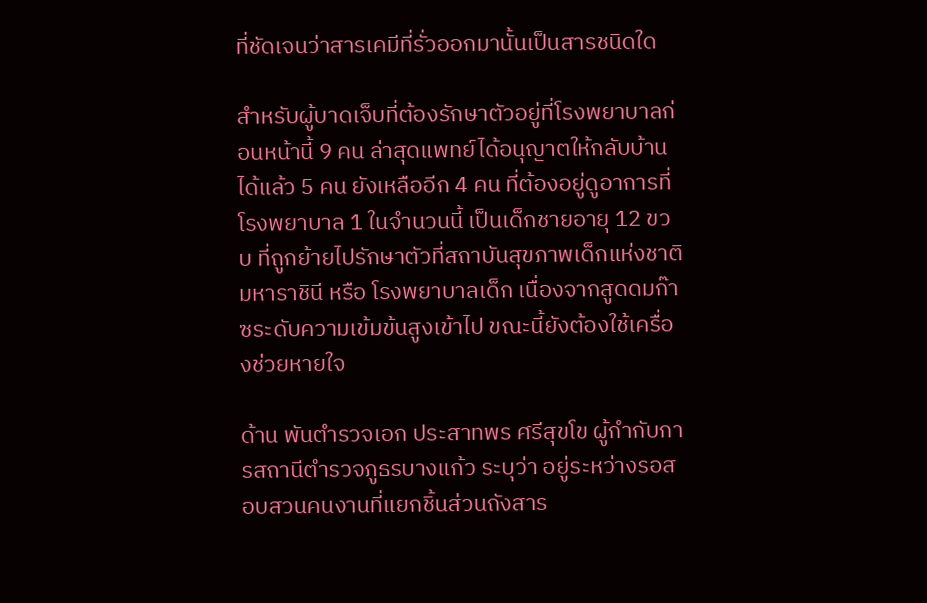ที่ชัดเจนว่าสารเคมีที่รั่วออกมานั้นเป็นสารชนิดใด

สำหรับผู้บาดเจ็บที่ต้องรักษาตัวอยู่ที่โรงพยาบาลก่อนหน้านี้ 9 คน ล่าสุดแพทย์ได้อนุญาตให้กลับบ้านได้แล้ว 5 คน ยังเหลืออีก 4 คน ที่ต้องอยู่ดูอาการที่โรงพยาบาล 1 ในจำนวนนี้ เป็นเด็กชายอายุ 12 ขวบ ที่ถูกย้ายไปรักษาตัวที่สถาบันสุขภาพเด็กแห่งชาติมหาราชินี หรือ โรงพยาบาลเด็ก เนื่องจากสูดดมก๊าซระดับความเข้มข้นสูงเข้าไป ขณะนี้ยังต้องใช้เครื่องช่วยหายใจ

ด้าน พันตำรวจเอก ประสาทพร ศรีสุขโข ผู้กำกับการสถานีตำรวจภูธรบางแก้ว ระบุว่า อยู่ระหว่างรอสอบสวนคนงานที่แยกชิ้นส่วนถังสาร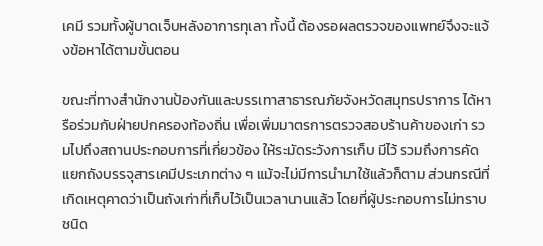เคมี รวมทั้งผู้บาดเจ็บหลังอาการทุเลา ทั้งนี้ ต้องรอผลตรวจของแพทย์จึงจะแจ้งข้อหาได้ตามขั้นตอน

ขณะที่ทางสำนักงานป้องกันและบรรเทาสาธารณภัยจังหวัดสมุทรปราการ ได้หารือร่วมกับฝ่ายปกครองท้องถิ่น เพื่อเพิ่มมาตรการตรวจสอบร้านค้าของเก่า รวมไปถึงสถานประกอบการที่เกี่ยวข้อง ให้ระมัดระวังการเก็บ มีไว้ รวมถึงการคัดแยกถังบรรจุสารเคมีประเภทต่าง ๆ แม้จะไม่มีการนำมาใช้แล้วก็ตาม ส่วนกรณีที่เกิดเหตุคาดว่าเป็นถังเก่าที่เก็บไว้เป็นเวลานานแล้ว โดยที่ผู้ประกอบการไม่ทราบชนิด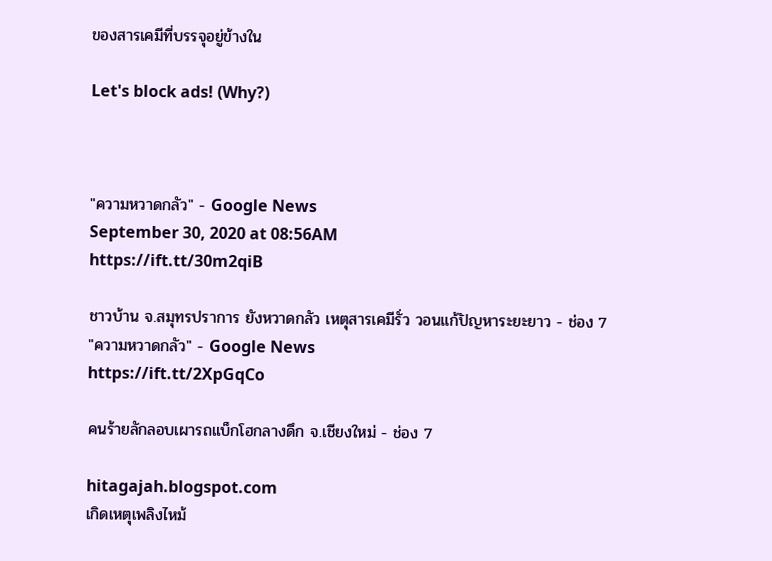ของสารเคมีที่บรรจุอยู่ข้างใน

Let's block ads! (Why?)



"ความหวาดกลัว" - Google News
September 30, 2020 at 08:56AM
https://ift.tt/30m2qiB

ชาวบ้าน จ.สมุทรปราการ ยังหวาดกลัว เหตุสารเคมีรั่ว วอนแก้ปัญหาระยะยาว - ช่อง 7
"ความหวาดกลัว" - Google News
https://ift.tt/2XpGqCo

คนร้ายลักลอบเผารถแบ็กโฮกลางดึก จ.เชียงใหม่ - ช่อง 7

hitagajah.blogspot.com
เกิดเหตุเพลิงไหม้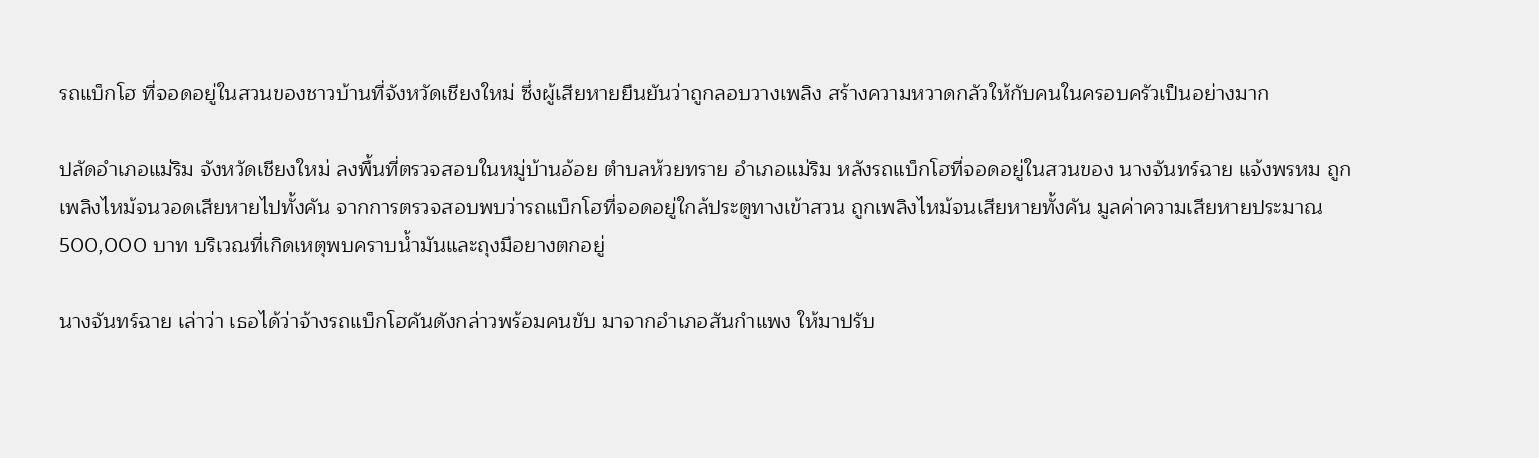รถแบ็กโฮ ที่จอดอยู่ในสวนของชาวบ้านที่จังหวัดเชียงใหม่ ซึ่งผู้เสียหายยืนยันว่าถูกลอบวางเพลิง สร้างความหวาดกลัวให้กับคนในครอบครัวเป็นอย่างมาก

ปลัดอำเภอแม่ริม จังหวัดเชียงใหม่ ลงพื้นที่ตรวจสอบในหมู่บ้านอ้อย ตำบลห้วยทราย อำเภอแม่ริม หลังรถแบ็กโฮที่จอดอยู่ในสวนของ นางจันทร์ฉาย แจ้งพรหม ถูกเพลิงไหม้จนวอดเสียหายไปทั้งคัน จากการตรวจสอบพบว่ารถแบ็กโฮที่จอดอยู่ใกล้ประตูทางเข้าสวน ถูกเพลิงไหม้จนเสียหายทั้งคัน มูลค่าความเสียหายประมาณ 500,000 บาท บริเวณที่เกิดเหตุพบคราบน้ำมันและถุงมือยางตกอยู่

นางจันทร์ฉาย เล่าว่า เธอได้ว่าจ้างรถแบ็กโฮคันดังกล่าวพร้อมคนขับ มาจากอำเภอสันกำแพง ให้มาปรับ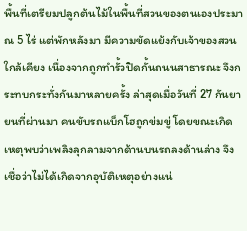พื้นที่เตรียมปลูกต้นไม้ในพื้นที่สวนของตนเองประมาณ 5 ไร่ แต่พักหลังมา มีความขัดแย้งกับเจ้าของสวนใกล้เคียง เนื่องจากถูกทำรั้วปิดกั้นถนนสาธารณะ จึงกระทบกระทั่งกันมาหลายครั้ง ล่าสุดเมื่อวันที่ 27 กันยายนที่ผ่านมา คนขับรถแบ็กโฮถูกข่มขู่ โดยขณะเกิดเหตุพบว่าเพลิงลุกลามจากด้านบนรถลงด้านล่าง จึงเชื่อว่าไม่ได้เกิดจากอุบัติเหตุอย่างแน่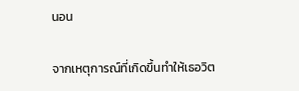นอน

จากเหตุการณ์ที่เกิดขึ้นทำให้เธอวิต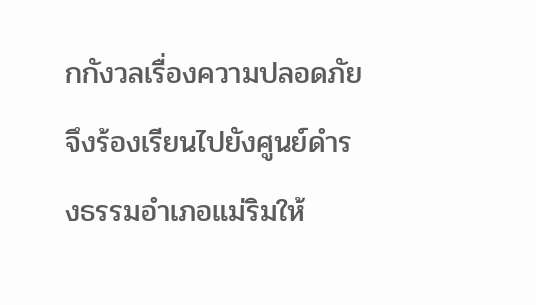กกังวลเรื่องความปลอดภัย จึงร้องเรียนไปยังศูนย์ดำรงธรรมอำเภอแม่ริมให้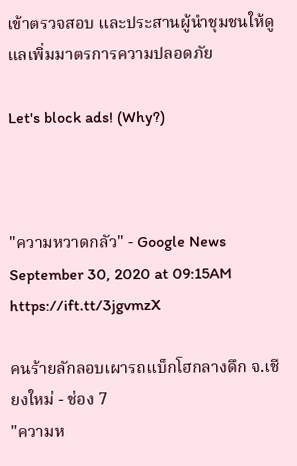เข้าตรวจสอบ และประสานผู้นำชุมชนให้ดูแลเพิ่มมาตรการความปลอดภัย

Let's block ads! (Why?)



"ความหวาดกลัว" - Google News
September 30, 2020 at 09:15AM
https://ift.tt/3jgvmzX

คนร้ายลักลอบเผารถแบ็กโฮกลางดึก จ.เชียงใหม่ - ช่อง 7
"ความห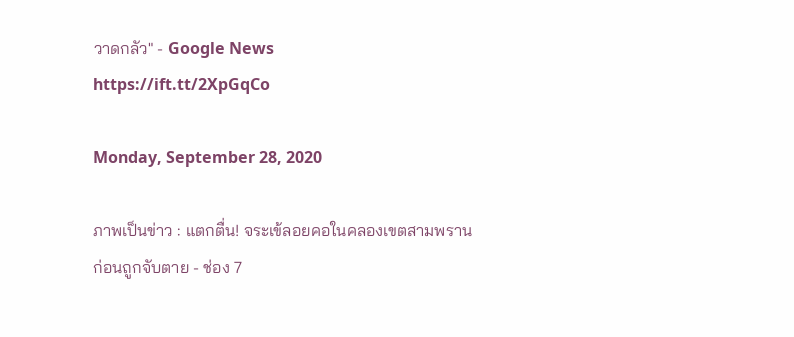วาดกลัว" - Google News
https://ift.tt/2XpGqCo

Monday, September 28, 2020

ภาพเป็นข่าว : แตกตื่น! จระเข้ลอยคอในคลองเขตสามพราน ก่อนถูกจับตาย - ช่อง 7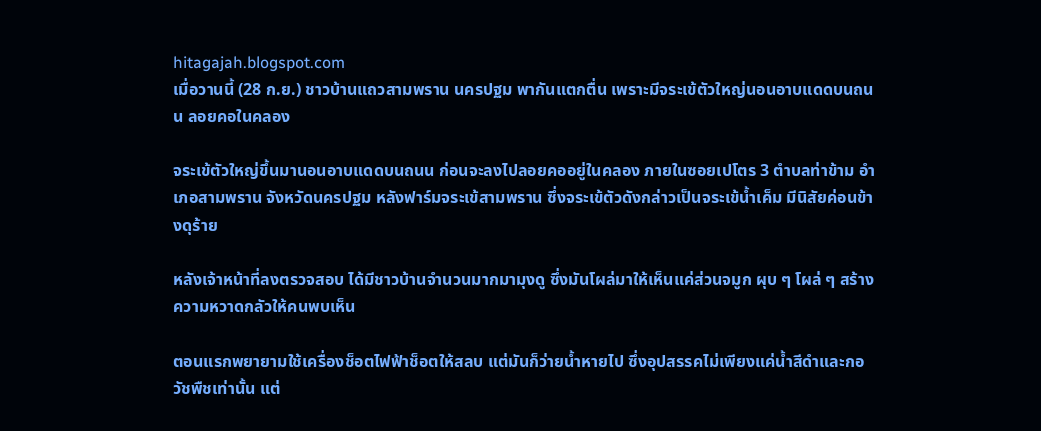hitagajah.blogspot.com
เมื่อวานนี้ (28 ก.ย.) ชาวบ้านแถวสามพราน นครปฐม พากันแตกตื่น เพราะมีจระเข้ตัวใหญ่นอนอาบแดดบนถนน ลอยคอในคลอง

จระเข้ตัวใหญ่ขึ้นมานอนอาบแดดบนถนน ก่อนจะลงไปลอยคออยู่ในคลอง ภายในซอยเปโตร 3 ตำบลท่าข้าม อำเภอสามพราน จังหวัดนครปฐม หลังฟาร์มจระเข้สามพราน ซึ่งจระเข้ตัวดังกล่าวเป็นจระเข้น้ำเค็ม มีนิสัยค่อนข้างดุร้าย

หลังเจ้าหน้าที่ลงตรวจสอบ ได้มีชาวบ้านจำนวนมากมามุงดู ซึ่งมันโผล่มาให้เห็นแค่ส่วนจมูก ผุบ ๆ โผล่ ๆ สร้างความหวาดกลัวให้คนพบเห็น

ตอนแรกพยายามใช้เครื่องช็อตไฟฟ้าช็อตให้สลบ แต่มันก็ว่ายน้ำหายไป ซึ่งอุปสรรคไม่เพียงแค่น้ำสีดำและกอวัชพืชเท่านั้น แต่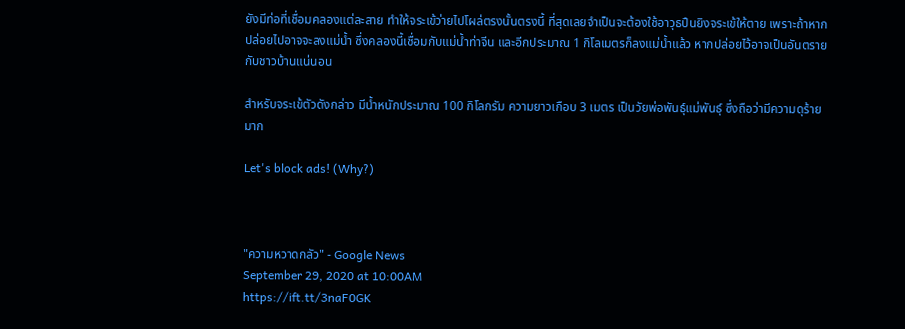ยังมีท่อที่เชื่อมคลองแต่ละสาย ทำให้จระเข้ว่ายไปโผล่ตรงนั้นตรงนี้ ที่สุดเลยจำเป็นจะต้องใช้อาวุธปืนยิงจระเข้ให้ตาย เพราะถ้าหากปล่อยไปอาจจะลงแม่น้ำ ซึ่งคลองนี้เชื่อมกับแม่น้ำท่าจีน และอีกประมาณ 1 กิโลเมตรก็ลงแม่น้ำแล้ว หากปล่อยไว้อาจเป็นอันตรายกับชาวบ้านแน่นอน

สำหรับจระเข้ตัวดังกล่าว มีน้ำหนักประมาณ 100 กิโลกรัม ความยาวเกือบ 3 เมตร เป็นวัยพ่อพันธุ์แม่พันธุ์ ซึ่งถือว่ามีความดุร้ายมาก

Let's block ads! (Why?)



"ความหวาดกลัว" - Google News
September 29, 2020 at 10:00AM
https://ift.tt/3naF0GK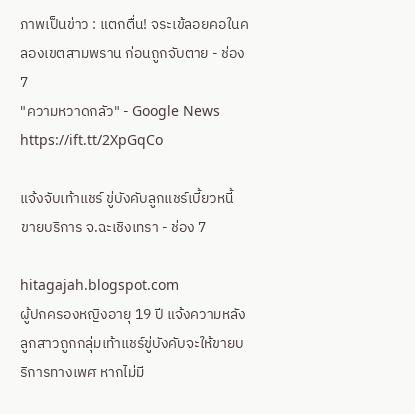ภาพเป็นข่าว : แตกตื่น! จระเข้ลอยคอในคลองเขตสามพราน ก่อนถูกจับตาย - ช่อง 7
"ความหวาดกลัว" - Google News
https://ift.tt/2XpGqCo

แจ้งจับเท้าแชร์ ขู่บังคับลูกแชร์เบี้ยวหนี้ ขายบริการ จ.ฉะเชิงเทรา - ช่อง 7

hitagajah.blogspot.com
ผู้ปกครองหญิงอายุ 19 ปี แจ้งความหลังลูกสาวถูกกลุ่มเท้าแชร์ขู่บังคับจะให้ขายบริการทางเพศ หากไม่มี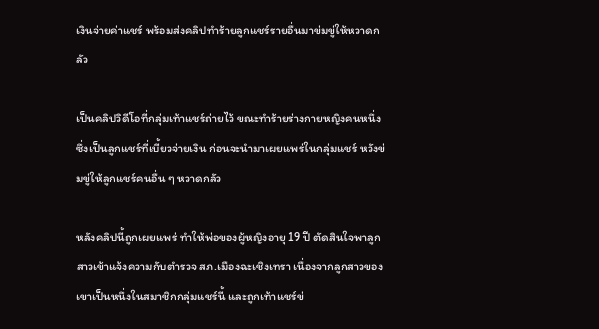เงินจ่ายค่าแชร์ พร้อมส่งคลิปทำร้ายลูกแชร์รายอื่นมาข่มขู่ให้หวาดกลัว

เป็นคลิปวิดีโอที่กลุ่มเท้าแชร์ถ่ายไว้ ขณะทำร้ายร่างกายหญิงคนหนึ่ง ซึ่งเป็นลูกแชร์ที่เบี้ยวจ่ายเงิน ก่อนจะนำมาเผยแพร่ในกลุ่มแชร์ หวังข่มขู่ให้ลูกแชร์คนอื่น ๆ หวาดกลัว

หลังคลิปนี้ถูกเผยแพร่ ทำให้พ่อของผู้หญิงอายุ 19 ปี ตัดสินใจพาลูกสาวเข้าแจ้งความกับตำรวจ สภ.เมืองฉะเชิงเทรา เนื่องจากลูกสาวของเขาเป็นหนึ่งในสมาชิกกลุ่มแชร์นี้ และถูกเท้าแชร์ข่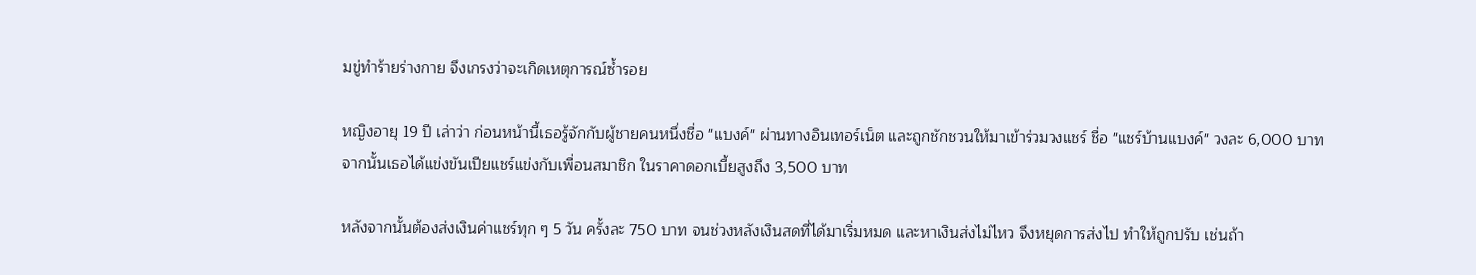มขู่ทำร้ายร่างกาย จึงเกรงว่าจะเกิดเหตุการณ์ซ้ำรอย

หญิงอายุ 19 ปี เล่าว่า ก่อนหน้านี้เธอรู้จักกับผู้ชายคนหนึ่งชื่อ "แบงค์" ผ่านทางอินเทอร์เน็ต และถูกชักชวนให้มาเข้าร่วมวงแชร์ ชื่อ "แชร์บ้านแบงค์" วงละ 6,000 บาท จากนั้นเธอได้แข่งขันเปียแชร์แข่งกับเพื่อนสมาชิก ในราคาดอกเบี้ยสูงถึง 3,500 บาท

หลังจากนั้นต้องส่งเงินค่าแชร์ทุก ๆ 5 วัน ครั้งละ 750 บาท จนช่วงหลังเงินสดที่ได้มาเริ่มหมด และหาเงินส่งไม่ไหว จึงหยุดการส่งไป ทำให้ถูกปรับ เช่นถ้า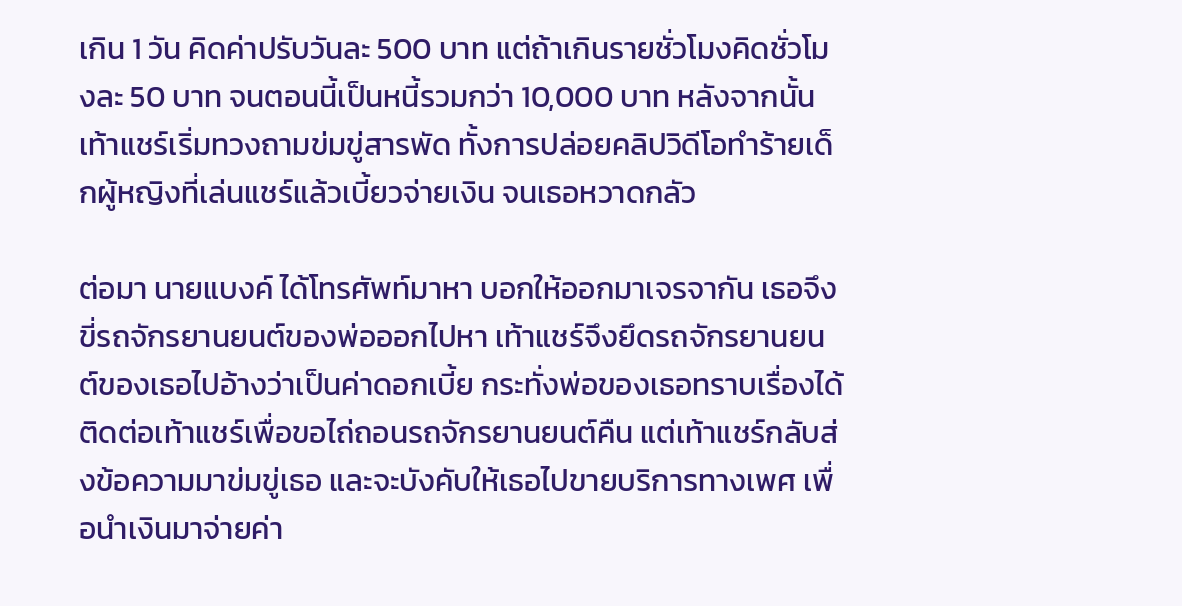เกิน 1 วัน คิดค่าปรับวันละ 500 บาท แต่ถ้าเกินรายชั่วโมงคิดชั่วโมงละ 50 บาท จนตอนนี้เป็นหนี้รวมกว่า 10,000 บาท หลังจากนั้นเท้าแชร์เริ่มทวงถามข่มขู่สารพัด ทั้งการปล่อยคลิปวิดีโอทำร้ายเด็กผู้หญิงที่เล่นแชร์แล้วเบี้ยวจ่ายเงิน จนเธอหวาดกลัว

ต่อมา นายแบงค์ ได้โทรศัพท์มาหา บอกให้ออกมาเจรจากัน เธอจึงขี่รถจักรยานยนต์ของพ่อออกไปหา เท้าแชร์จึงยึดรถจักรยานยนต์ของเธอไปอ้างว่าเป็นค่าดอกเบี้ย กระทั่งพ่อของเธอทราบเรื่องได้ติดต่อเท้าแชร์เพื่อขอไถ่ถอนรถจักรยานยนต์คืน แต่เท้าแชร์กลับส่งข้อความมาข่มขู่เธอ และจะบังคับให้เธอไปขายบริการทางเพศ เพื่อนำเงินมาจ่ายค่า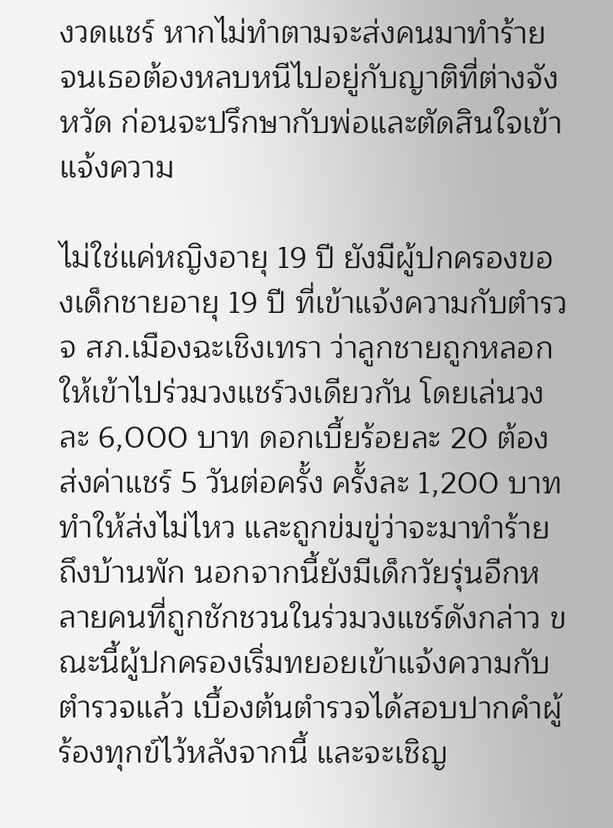งวดแชร์ หากไม่ทำตามจะส่งคนมาทำร้าย จนเธอต้องหลบหนีไปอยู่กับญาติที่ต่างจังหวัด ก่อนจะปรึกษากับพ่อและตัดสินใจเข้าแจ้งความ

ไม่ใช่แค่หญิงอายุ 19 ปี ยังมีผู้ปกครองของเด็กชายอายุ 19 ปี ที่เข้าแจ้งความกับตำรวจ สภ.เมืองฉะเชิงเทรา ว่าลูกชายถูกหลอกให้เข้าไปร่วมวงแชร์วงเดียวกัน โดยเล่นวงละ 6,000 บาท ดอกเบี้ยร้อยละ 20 ต้องส่งค่าแชร์ 5 วันต่อครั้ง ครั้งละ 1,200 บาท ทำให้ส่งไม่ไหว และถูกข่มขู่ว่าจะมาทำร้ายถึงบ้านพัก นอกจากนี้ยังมีเด็กวัยรุ่นอีกหลายคนที่ถูกชักชวนในร่วมวงแชร์ดังกล่าว ขณะนี้ผู้ปกครองเริ่มทยอยเข้าแจ้งความกับตำรวจแล้ว เบื้องต้นตำรวจได้สอบปากคำผู้ร้องทุกข์ไว้หลังจากนี้ และจะเชิญ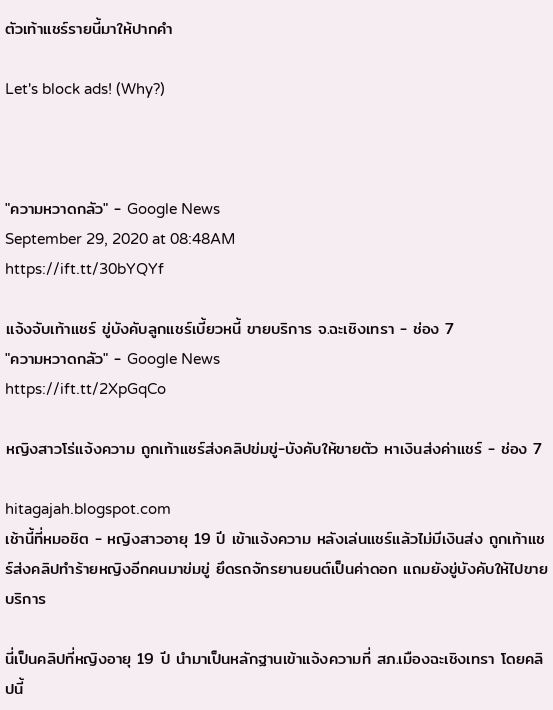ตัวเท้าแชร์รายนี้มาให้ปากคำ

Let's block ads! (Why?)



"ความหวาดกลัว" - Google News
September 29, 2020 at 08:48AM
https://ift.tt/30bYQYf

แจ้งจับเท้าแชร์ ขู่บังคับลูกแชร์เบี้ยวหนี้ ขายบริการ จ.ฉะเชิงเทรา - ช่อง 7
"ความหวาดกลัว" - Google News
https://ift.tt/2XpGqCo

หญิงสาวโร่แจ้งความ ถูกเท้าแชร์ส่งคลิปข่มขู่-บังคับให้ขายตัว หาเงินส่งค่าแชร์ - ช่อง 7

hitagajah.blogspot.com
เช้านี้ที่หมอชิต - หญิงสาวอายุ 19 ปี เข้าแจ้งความ หลังเล่นแชร์แล้วไม่มีเงินส่ง ถูกเท้าแชร์ส่งคลิปทำร้ายหญิงอีกคนมาข่มขู่ ยึดรถจักรยานยนต์เป็นค่าดอก แถมยังขู่บังคับให้ไปขายบริการ

นี่เป็นคลิปที่หญิงอายุ 19 ปี นำมาเป็นหลักฐานเข้าแจ้งความที่ สภ.เมืองฉะเชิงเทรา โดยคลิปนี้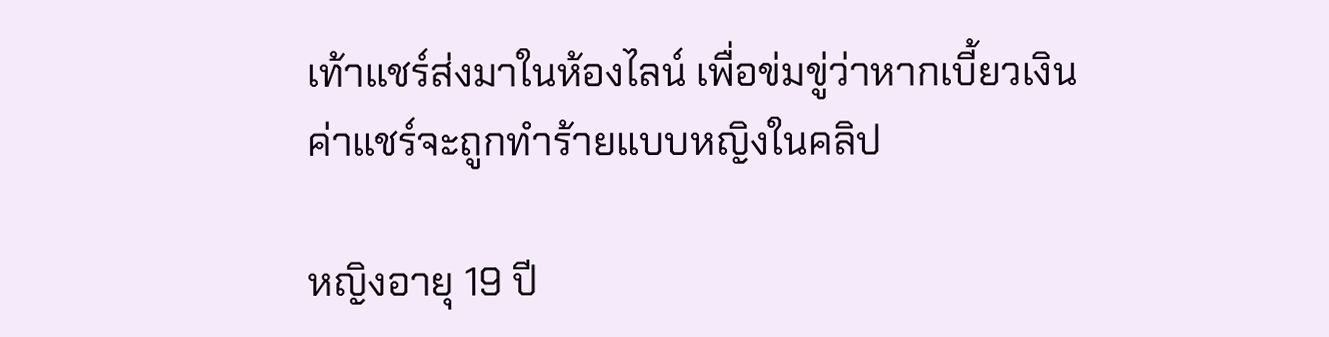เท้าแชร์ส่งมาในห้องไลน์ เพื่อข่มขู่ว่าหากเบี้ยวเงินค่าแชร์จะถูกทำร้ายแบบหญิงในคลิป

หญิงอายุ 19 ปี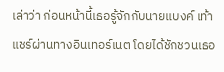เล่าว่า ก่อนหน้านี้เธอรู้จักกับนายแบงค์ เท้าแชร์ผ่านทางอินเทอร์เนต โดยได้ชักชวนเธอ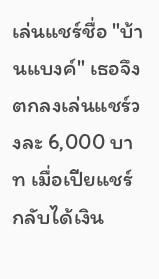เล่นแชร์ชื่อ "บ้านแบงค์" เธอจึงตกลงเล่นแชร์วงละ 6,000 บาท เมื่อเปียแชร์กลับได้เงิน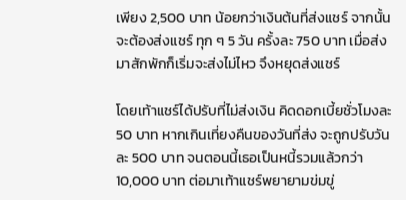เพียง 2,500 บาท น้อยกว่าเงินต้นที่ส่งแชร์ จากนั้นจะต้องส่งแชร์ ทุก ๆ 5 วัน ครั้งละ 750 บาท เมื่อส่งมาสักพักก็เริ่มจะส่งไม่ไหว จึงหยุดส่งแชร์

โดยเท้าแชร์ได้ปรับที่ไม่ส่งเงิน คิดดอกเบี้ยชั่วโมงละ 50 บาท หากเกินเที่ยงคืนของวันที่ส่ง จะถูกปรับวันละ 500 บาท จนตอนนี้เธอเป็นหนี้รวมแล้วกว่า 10,000 บาท ต่อมาเท้าแชร์พยายามข่มขู่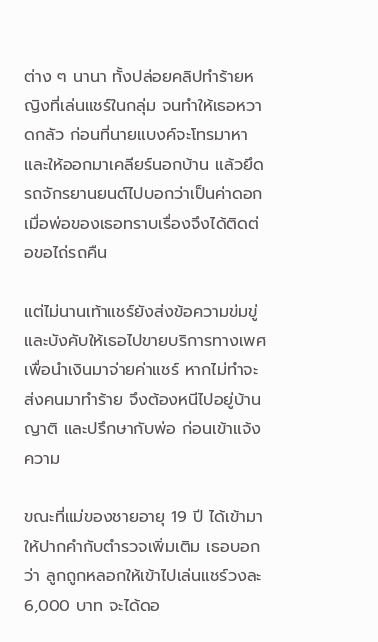ต่าง ๆ นานา ทั้งปล่อยคลิปทำร้ายหญิงที่เล่นแชร์ในกลุ่ม จนทำให้เธอหวาดกลัว ก่อนที่นายแบงค์จะโทรมาหา และให้ออกมาเคลียร์นอกบ้าน แล้วยึดรถจักรยานยนต์ไปบอกว่าเป็นค่าดอก เมื่อพ่อของเธอทราบเรื่องจึงได้ติดต่อขอไถ่รถคืน

แต่ไม่นานเท้าแชร์ยังส่งข้อความข่มขู่และบังคับให้เธอไปขายบริการทางเพศ เพื่อนำเงินมาจ่ายค่าแชร์ หากไม่ทำจะส่งคนมาทำร้าย จึงต้องหนีไปอยู่บ้านญาติ และปรึกษากับพ่อ ก่อนเข้าแจ้งความ

ขณะที่แม่ของชายอายุ 19 ปี ได้เข้ามาให้ปากคำกับตำรวจเพิ่มเติม เธอบอกว่า ลูกถูกหลอกให้เข้าไปเล่นแชร์วงละ 6,000 บาท จะได้ดอ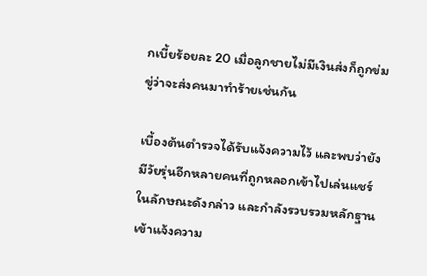กเบี้ยร้อยละ 20 เมื่อลูกชายไม่มีเงินส่งก็ถูกข่มขู่ว่าจะส่งคนมาทำร้ายเช่นกัน

เบื้องต้นตำรวจได้รับแจ้งความไว้ และพบว่ายังมีวัยรุ่นอีกหลายคนที่ถูกหลอกเข้าไปเล่นแชร์ในลักษณะดังกล่าว และกำลังรวบรวมหลักฐานเข้าแจ้งความ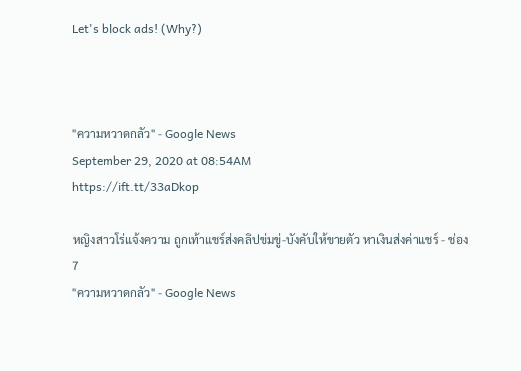Let's block ads! (Why?)



"ความหวาดกลัว" - Google News
September 29, 2020 at 08:54AM
https://ift.tt/33aDkop

หญิงสาวโร่แจ้งความ ถูกเท้าแชร์ส่งคลิปข่มขู่-บังคับให้ขายตัว หาเงินส่งค่าแชร์ - ช่อง 7
"ความหวาดกลัว" - Google News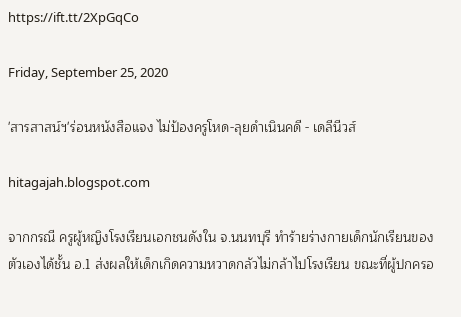https://ift.tt/2XpGqCo

Friday, September 25, 2020

'สารสาสน์ฯ'ร่อนหนังสือแจง ไม่ป้องครูโหด-ลุยดำเนินคดี - เดลีนีวส์

hitagajah.blogspot.com

จากกรณี ครูผู้หญิงโรงเรียนเอกชนดังใน จ.นนทบุรี ทำร้ายร่างกายเด็กนักเรียนของตัวเองได้ชั้น อ.1 ส่งผลให้เด็กเกิดความหวาดกลัวไม่กล้าไปโรงเรียน ขณะที่ผู้ปกครอ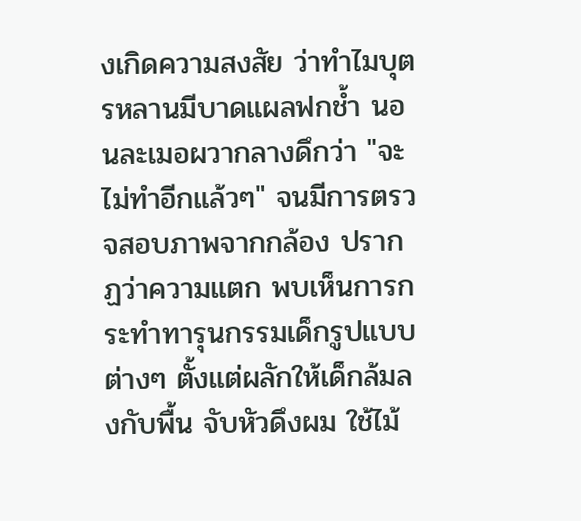งเกิดความสงสัย ว่าทำไมบุตรหลานมีบาดแผลฟกช้ำ นอนละเมอผวากลางดึกว่า "จะไม่ทำอีกแล้วๆ" จนมีการตรวจสอบภาพจากกล้อง ปรากฏว่าความแตก พบเห็นการกระทำทารุนกรรมเด็กรูปแบบต่างๆ ตั้งแต่ผลักให้เด็กล้มลงกับพื้น จับหัวดึงผม ใช้ไม้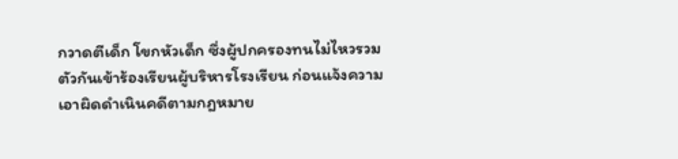กวาดตีเด็ก โขกหัวเด็ก ซึ่งผู้ปกครองทนไม่ไหวรวมตัวกันเข้าร้องเรียนผู้บริหารโรงเรียน ก่อนแจ้งความเอาผิดดำเนินคดีตามกฎหมาย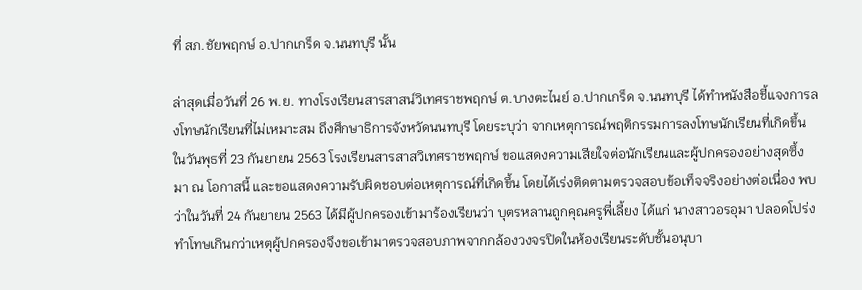ที่ สภ.ชัยพฤกษ์ อ.ปากเกร็ด จ.นนทบุรี นั้น

ล่าสุดเมื่อวันที่ 26 พ.ย. ทางโรงเรียนสารสาสน์วิเทศราชพฤกษ์ ต.บางตะไนย์ อ.ปากเกร็ด จ.นนทบุรี ได้ทำหนังสือชี้แจงการลงโทษนักเรียนที่ไม่เหมาะสม ถึงศึกษาธิการจังหวัดนนทบุรี โดยระบุว่า จากเหตุการณ์พฤติกรรมการลงโทษนักเรียนที่เกิดขึ้น ในวันพุธที่ 23 กันยายน 2563 โรงเรียนสารสาสวิเทศราชพฤกษ์ ขอแสดงความเสียใจต่อนักเรียนและผู้ปกครองอย่างสุดซึ้ง มา ณ โอกาสนี้ และขอแสดงความรับผิดชอบต่อเหตุการณ์ที่เกิดขึ้น โดยได้เร่งติดตามตรวจสอบข้อเท็จจริงอย่างต่อเนื่อง พบว่าในวันที่ 24 กันยายน 2563 ได้มีผู้ปกครองเข้ามาร้องเรียนว่า บุตรหลานถูกคุณครูพี่เลี้ยง ได้แก่ นางสาวอรอุมา ปลอดโปร่ง ทำโทษเกินกว่าเหตุผู้ปกครองจึงขอเข้ามาตรวจสอบภาพจากกล้องวงจรปิดในห้องเรียนระดับชั้นอนุบา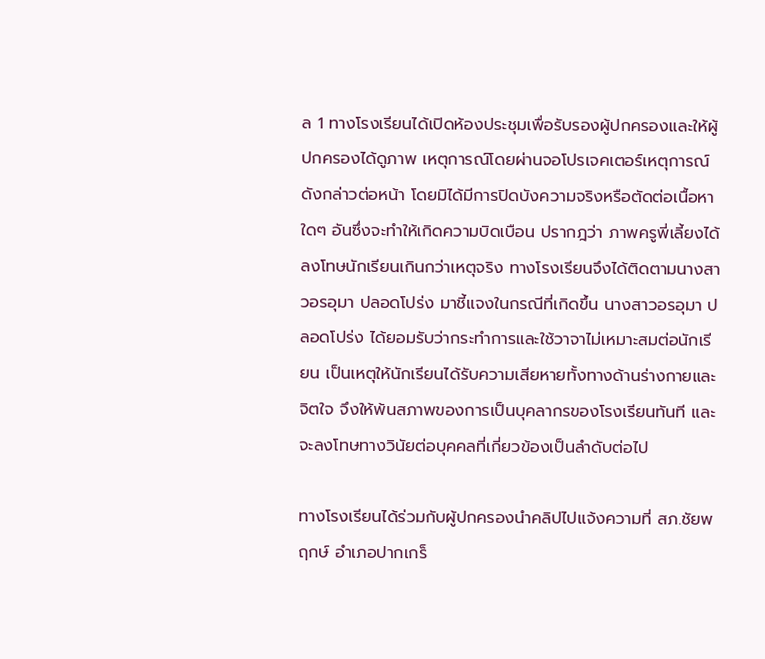ล 1 ทางโรงเรียนได้เปิดห้องประชุมเพื่อรับรองผู้ปกครองและให้ผู้ปกครองได้ดูภาพ เหตุการณ์โดยผ่านจอโปรเจคเตอร์เหตุการณ์ดังกล่าวต่อหน้า โดยมิได้มีการปิดบังความจริงหรือตัดต่อเนื้อหาใดๆ อันซึ่งจะทำให้เกิดความบิดเบือน ปรากฎว่า ภาพครูพี่เลี้ยงได้ลงโทษนักเรียนเกินกว่าเหตุจริง ทางโรงเรียนจึงได้ติดตามนางสาวอรอุมา ปลอดโปร่ง มาชี้แจงในกรณีที่เกิดขึ้น นางสาวอรอุมา ปลอดโปร่ง ได้ยอมรับว่ากระทำการและใช้วาจาไม่เหมาะสมต่อนักเรียน เป็นเหตุให้นักเรียนได้รับความเสียหายทั้งทางด้านร่างกายและจิตใจ จึงให้พ้นสภาพของการเป็นบุคลากรของโรงเรียนทันที และจะลงโทษทางวินัยต่อบุคคลที่เกี่ยวข้องเป็นลำดับต่อไป

ทางโรงเรียนได้ร่วมกับผู้ปกครองนำคลิปไปแจ้งความที่ สภ.ชัยพฤกษ์ อำเภอปากเกร็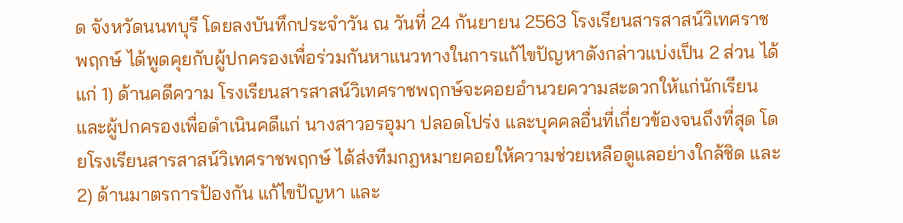ด จังหวัดนนทบุรี โดยลงบันทึกประจำวัน ณ วันที่ 24 กันยายน 2563 โรงเรียนสารสาสน์วิเทศราชพฤกษ์ ได้พูดคุยกับผู้ปกครองเพื่อร่วมกันหาแนวทางในการแก้ไขปัญหาดังกล่าวแบ่งเป็น 2 ส่วน ได้แก่ 1) ด้านคดีความ โรงเรียนสารสาสน์วิเทศราชพฤกษ์จะคอยอำนวยความสะดวกให้แก่นักเรียนและผู้ปกครองเพื่อดำเนินคดีแก่ นางสาวอรอุมา ปลอดโปร่ง และบุคคลอื่นที่เกี่ยวข้องจนถึงที่สุด โดยโรงเรียนสารสาสน์วิเทศราชพฤกษ์ ได้ส่งทีมกฎหมายคอยให้ความช่วยเหลือดูแลอย่างใกล้ชิด และ 2) ด้านมาตรการป้องกัน แก้ไขปัญหา และ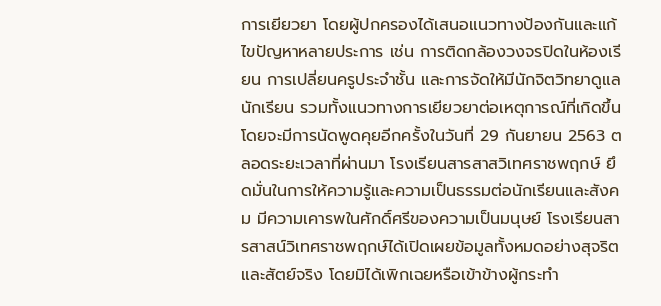การเยียวยา โดยผู้ปกครองได้เสนอแนวทางป้องกันและแก้ไขปัญหาหลายประการ เช่น การติดกล้องวงจรปิดในห้องเรียน การเปลี่ยนครูประจำชั้น และการจัดให้มีนักจิตวิทยาดูแลนักเรียน รวมทั้งแนวทางการเยียวยาต่อเหตุการณ์ที่เกิดขึ้น โดยจะมีการนัดพูดคุยอีกครั้งในวันที่ 29 กันยายน 2563 ตลอดระยะเวลาที่ผ่านมา โรงเรียนสารสาสวิเทศราชพฤกษ์ ยึดมั่นในการให้ความรู้และความเป็นธรรมต่อนักเรียนและสังคม มีความเคารพในศักดิ์ศรีของความเป็นมนุษย์ โรงเรียนสารสาสน์วิเทศราชพฤกษ์ได้เปิดเผยข้อมูลทั้งหมดอย่างสุจริตและสัตย์จริง โดยมิได้เพิกเฉยหรือเข้าข้างผู้กระทำ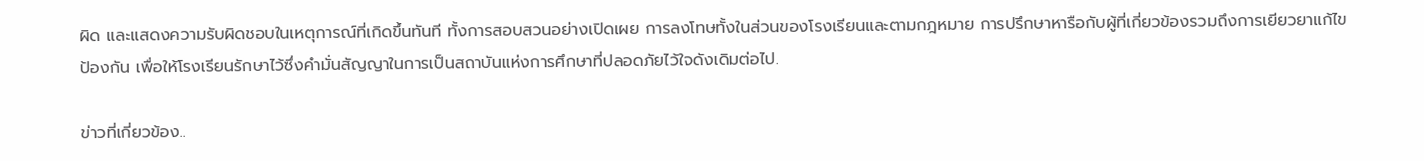ผิด และแสดงความรับผิดชอบในเหตุการณ์ที่เกิดขึ้นทันที ทั้งการสอบสวนอย่างเปิดเผย การลงโทษทั้งในส่วนของโรงเรียนและตามกฎหมาย การปรึกษาหารือกับผู้ที่เกี่ยวข้องรวมถึงการเยียวยาแก้ไขป้องกัน เพื่อให้โรงเรียนรักษาไว้ซึ่งคำมั่นสัญญาในการเป็นสถาบันแห่งการศึกษาที่ปลอดภัยไว้ใจดังเดิมต่อไป.

ข่าวที่เกี่ยวข้อง..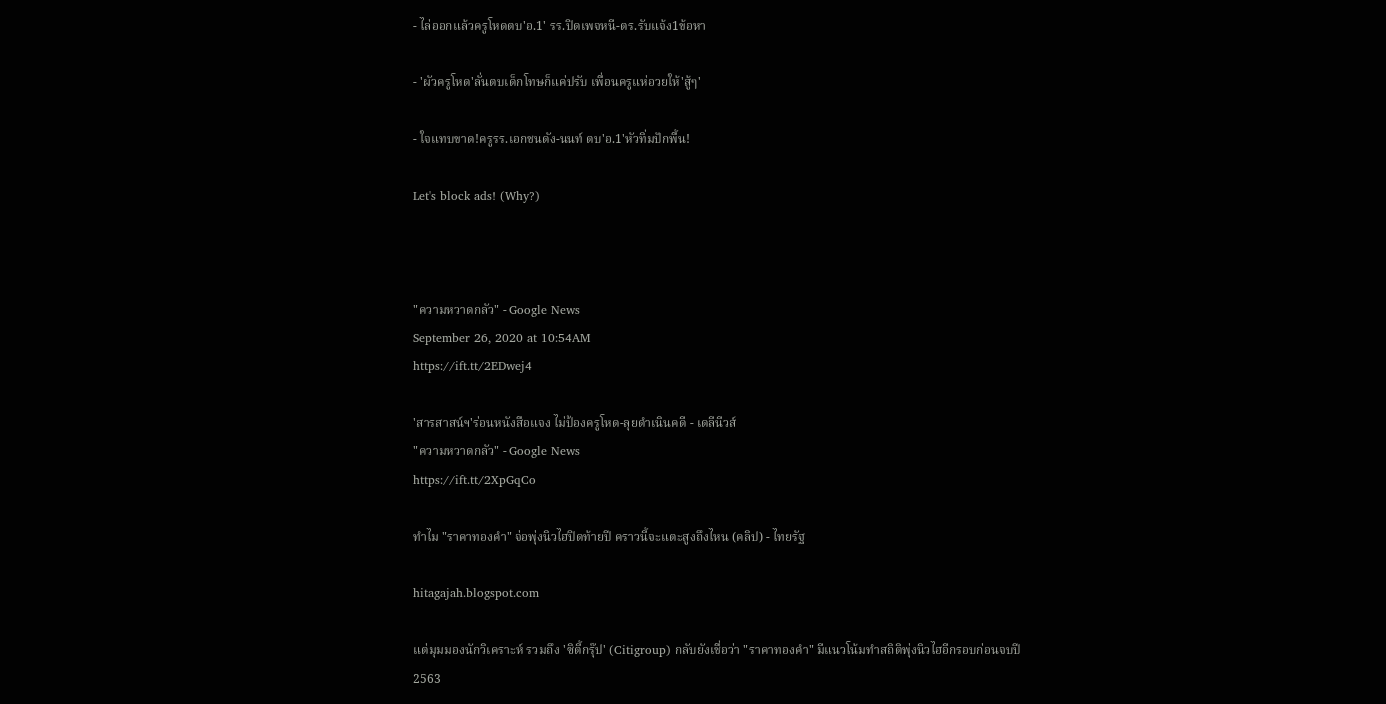- ไล่ออกแล้วครูโหดตบ'อ.1' รร.ปิดเพจหนี-ตร.รับแจ้ง1ข้อหา

- 'ผัวครูโหด'ลั่นตบเด็กโทษก็แค่ปรับ เพื่อนครูแห่อวยให้'สู้ๆ'

- ใจแทบขาด!ครูรร.เอกชนดัง-นนท์ ตบ'อ.1'หัวทิ่มปักพื้น!

Let's block ads! (Why?)



"ความหวาดกลัว" - Google News
September 26, 2020 at 10:54AM
https://ift.tt/2EDwej4

'สารสาสน์ฯ'ร่อนหนังสือแจง ไม่ป้องครูโหด-ลุยดำเนินคดี - เดลีนีวส์
"ความหวาดกลัว" - Google News
https://ift.tt/2XpGqCo

ทำไม "ราคาทองคำ" จ่อพุ่งนิวไฮปิดท้ายปี คราวนี้จะแตะสูงถึงไหน (คลิป) - ไทยรัฐ

hitagajah.blogspot.com

แต่มุมมองนักวิเคราะห์ รวมถึง 'ซิตี้กรุ๊ป' (Citigroup) กลับยังเชื่อว่า "ราคาทองคำ" มีแนวโน้มทำสถิติพุ่งนิวไฮอีกรอบก่อนจบปี 2563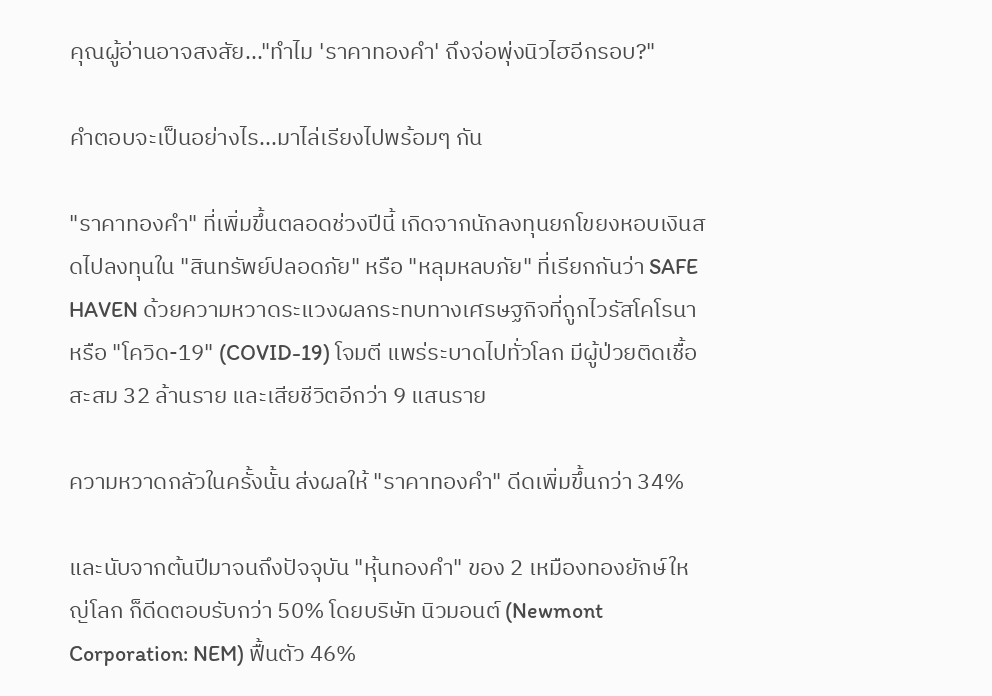คุณผู้อ่านอาจสงสัย..."ทำไม 'ราคาทองคำ' ถึงจ่อพุ่งนิวไฮอีกรอบ?"

คำตอบจะเป็นอย่างไร...มาไล่เรียงไปพร้อมๆ กัน

"ราคาทองคำ" ที่เพิ่มขึ้นตลอดช่วงปีนี้ เกิดจากนักลงทุนยกโขยงหอบเงินสดไปลงทุนใน "สินทรัพย์ปลอดภัย" หรือ "หลุมหลบภัย" ที่เรียกกันว่า SAFE HAVEN ด้วยความหวาดระแวงผลกระทบทางเศรษฐกิจที่ถูกไวรัสโคโรนา หรือ "โควิด-19" (COVID-19) โจมตี แพร่ระบาดไปทั่วโลก มีผู้ป่วยติดเชื้อสะสม 32 ล้านราย และเสียชีวิตอีกว่า 9 แสนราย

ความหวาดกลัวในครั้งนั้น ส่งผลให้ "ราคาทองคำ" ดีดเพิ่มขึ้นกว่า 34%

และนับจากต้นปีมาจนถึงปัจจุบัน "หุ้นทองคำ" ของ 2 เหมืองทองยักษ์ใหญ่โลก ก็ดีดตอบรับกว่า 50% โดยบริษัท นิวมอนต์ (Newmont Corporation: NEM) ฟื้นตัว 46%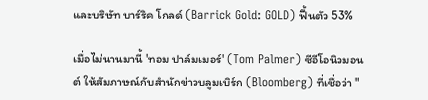และบริษัท บาร์ริค โกลด์ (Barrick Gold: GOLD) ฟื้นตัว 53%

เมื่อไม่นานมานี้ 'ทอม ปาล์มเมอร์' (Tom Palmer) ซีอีโอนิวมอนต์ ให้สัมภาษณ์กับสำนักข่าวบลูมเบิร์ก (Bloomberg) ที่เชื่อว่า "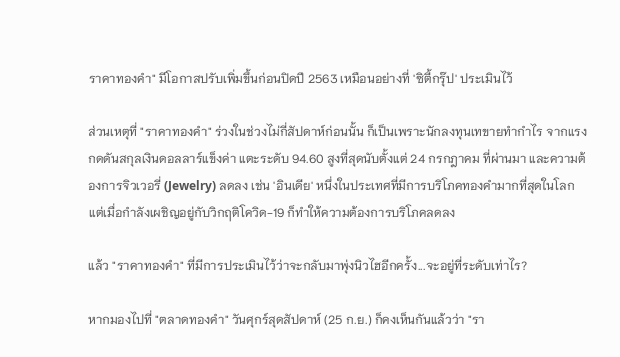ราคาทองคำ" มีโอกาสปรับเพิ่มขึ้นก่อนปิดปี 2563 เหมือนอย่างที่ 'ซิตี้กรุ๊ป' ประเมินไว้

ส่วนเหตุที่ "ราคาทองคำ" ร่วงในช่วงไม่กี่สัปดาห์ก่อนนั้น ก็เป็นเพราะนักลงทุนเทขายทำกำไร จากแรงกดดันสกุลเงินดอลลาร์แข็งค่า แตะระดับ 94.60 สูงที่สุดนับตั้งแต่ 24 กรกฎาคม ที่ผ่านมา และความต้องการจิวเวอรี่ (Jewelry) ลดลง เช่น 'อินเดีย' หนึ่งในประเทศที่มีการบริโภคทองคำมากที่สุดในโลก แต่เมื่อกำลังเผชิญอยู่กับวิกฤติโควิด-19 ก็ทำให้ความต้องการบริโภคลดลง

แล้ว "ราคาทองคำ" ที่มีการประเมินไว้ว่าจะกลับมาพุ่งนิวไฮอีกครั้ง...จะอยู่ที่ระดับเท่าไร?

หากมองไปที่ "ตลาดทองคำ" วันศุกร์สุดสัปดาห์ (25 ก.ย.) ก็คงเห็นกันแล้วว่า "รา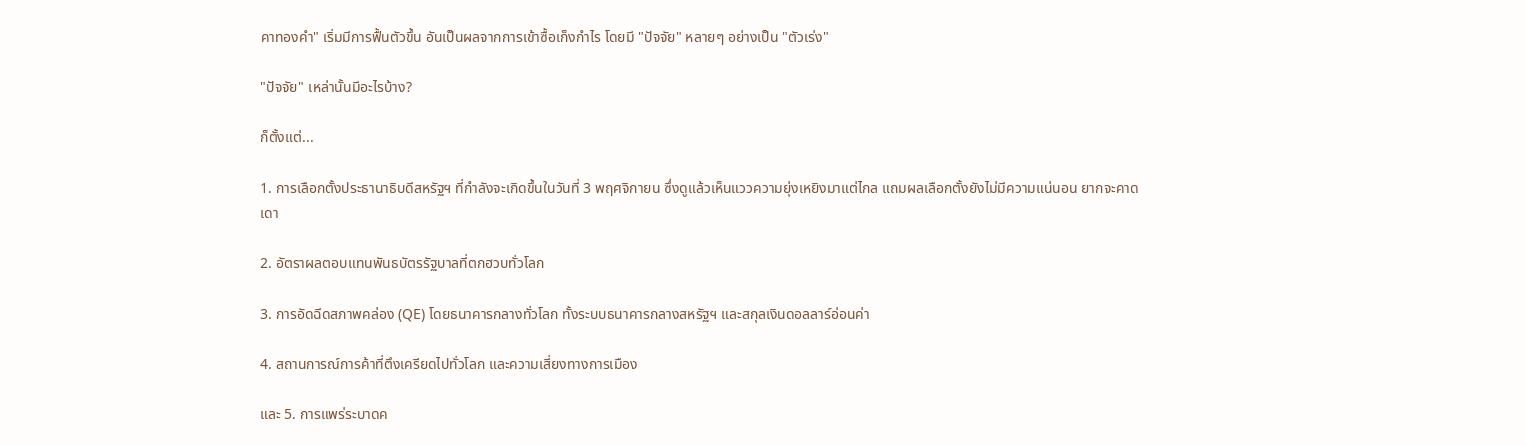คาทองคำ" เริ่มมีการฟื้นตัวขึ้น อันเป็นผลจากการเข้าซื้อเก็งกำไร โดยมี "ปัจจัย" หลายๆ อย่างเป็น "ตัวเร่ง"

"ปัจจัย" เหล่านั้นมีอะไรบ้าง?

ก็ตั้งแต่...

1. การเลือกตั้งประธานาธิบดีสหรัฐฯ ที่กำลังจะเกิดขึ้นในวันที่ 3 พฤศจิกายน ซึ่งดูแล้วเห็นแววความยุ่งเหยิงมาแต่ไกล แถมผลเลือกตั้งยังไม่มีความแน่นอน ยากจะคาดเดา

2. อัตราผลตอบแทนพันธบัตรรัฐบาลที่ตกฮวบทั่วโลก

3. การอัดฉีดสภาพคล่อง (QE) โดยธนาคารกลางทั่วโลก ทั้งระบบธนาคารกลางสหรัฐฯ และสกุลเงินดอลลาร์อ่อนค่า

4. สถานการณ์การค้าที่ตึงเครียดไปทั่วโลก และความเสี่ยงทางการเมือง

และ 5. การแพร่ระบาดค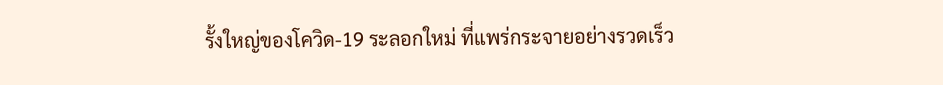รั้งใหญ่ของโควิด-19 ระลอกใหม่ ที่แพร่กระจายอย่างรวดเร็ว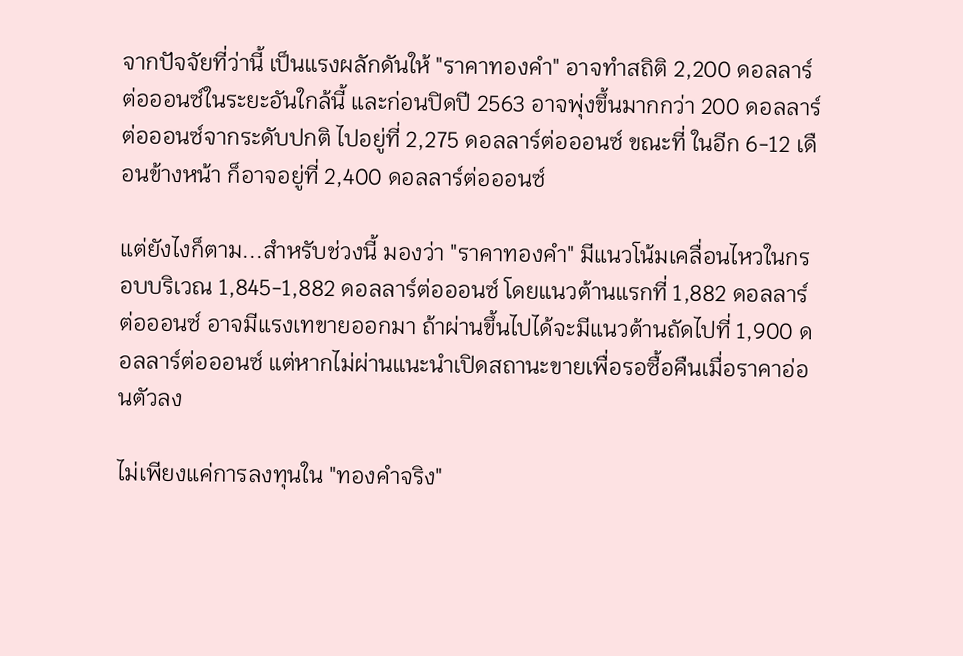จากปัจจัยที่ว่านี้ เป็นแรงผลักดันให้ "ราคาทองคำ" อาจทำสถิติ 2,200 ดอลลาร์ต่อออนซ์ในระยะอันใกล้นี้ และก่อนปิดปี 2563 อาจพุ่งขึ้นมากกว่า 200 ดอลลาร์ต่อออนซ์จากระดับปกติ ไปอยู่ที่ 2,275 ดอลลาร์ต่อออนซ์ ขณะที่ ในอีก 6-12 เดือนข้างหน้า ก็อาจอยู่ที่ 2,400 ดอลลาร์ต่อออนซ์

แต่ยังไงก็ตาม...สำหรับช่วงนี้ มองว่า "ราคาทองคำ" มีแนวโน้มเคลื่อนไหวในกรอบบริเวณ 1,845-1,882 ดอลลาร์ต่อออนซ์ โดยแนวต้านแรกที่ 1,882 ดอลลาร์ต่อออนซ์ อาจมีแรงเทขายออกมา ถ้าผ่านขึ้นไปได้จะมีแนวต้านถัดไปที่ 1,900 ดอลลาร์ต่อออนซ์ แต่หากไม่ผ่านแนะนำเปิดสถานะขายเพื่อรอซื้อคืนเมื่อราคาอ่อนตัวลง

ไม่เพียงแค่การลงทุนใน "ทองคำจริง"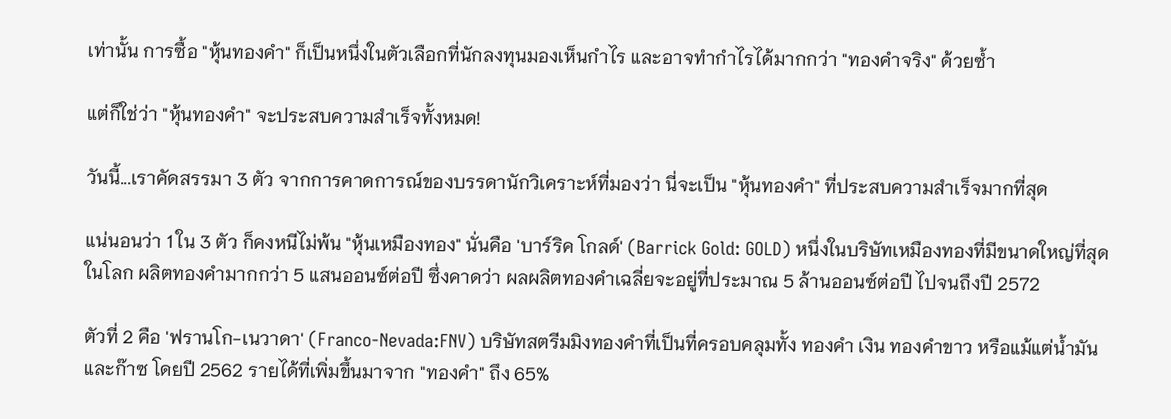เท่านั้น การซื้อ "หุ้นทองคำ" ก็เป็นหนึ่งในตัวเลือกที่นักลงทุนมองเห็นกำไร และอาจทำกำไรได้มากกว่า "ทองคำจริง" ด้วยซ้ำ

แต่ก็ใช่ว่า "หุ้นทองคำ" จะประสบความสำเร็จทั้งหมด!

วันนี้...เราคัดสรรมา 3 ตัว จากการคาดการณ์ของบรรดานักวิเคราะห์ที่มองว่า นี่จะเป็น "หุ้นทองคำ" ที่ประสบความสำเร็จมากที่สุด

แน่นอนว่า 1 ใน 3 ตัว ก็คงหนีไม่พ้น "หุ้นเหมืองทอง" นั่นคือ 'บาร์ริค โกลด์' (Barrick Gold: GOLD) หนึ่งในบริษัทเหมืองทองที่มีขนาดใหญ่ที่สุดในโลก ผลิตทองคำมากกว่า 5 แสนออนซ์ต่อปี ซึ่งคาดว่า ผลผลิตทองคำเฉลี่ยจะอยู่ที่ประมาณ 5 ล้านออนซ์ต่อปี ไปจนถึงปี 2572

ตัวที่ 2 คือ 'ฟรานโก-เนวาดา' (Franco-Nevada:FNV) บริษัทสตรีมมิงทองคำที่เป็นที่ครอบคลุมทั้ง ทองคำ เงิน ทองคำขาว หรือแม้แต่น้ำมันและก๊าซ โดยปี 2562 รายได้ที่เพิ่มขึ้นมาจาก "ทองคำ" ถึง 65%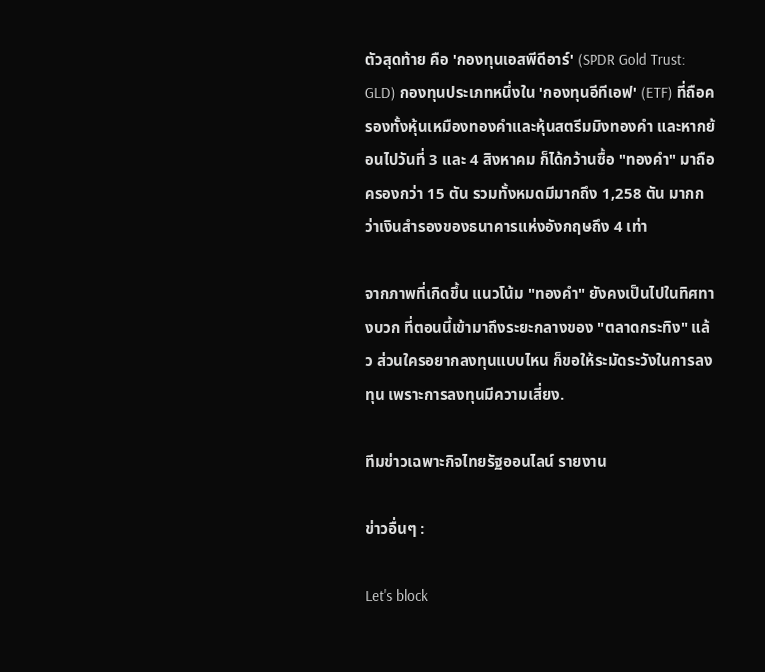ตัวสุดท้าย คือ 'กองทุนเอสพีดีอาร์' (SPDR Gold Trust: GLD) กองทุนประเภทหนึ่งใน 'กองทุนอีทีเอฟ' (ETF) ที่ถือครองทั้งหุ้นเหมืองทองคำและหุ้นสตรีมมิงทองคำ และหากย้อนไปวันที่ 3 และ 4 สิงหาคม ก็ได้กว้านซื้อ "ทองคำ" มาถือครองกว่า 15 ตัน รวมทั้งหมดมีมากถึง 1,258 ตัน มากกว่าเงินสำรองของธนาคารแห่งอังกฤษถึง 4 เท่า

จากภาพที่เกิดขึ้น แนวโน้ม "ทองคำ" ยังคงเป็นไปในทิศทางบวก ที่ตอนนี้เข้ามาถึงระยะกลางของ "ตลาดกระทิง" แล้ว ส่วนใครอยากลงทุนแบบไหน ก็ขอให้ระมัดระวังในการลงทุน เพราะการลงทุนมีความเสี่ยง.

ทีมข่าวเฉพาะกิจไทยรัฐออนไลน์ รายงาน

ข่าวอื่นๆ :

Let's block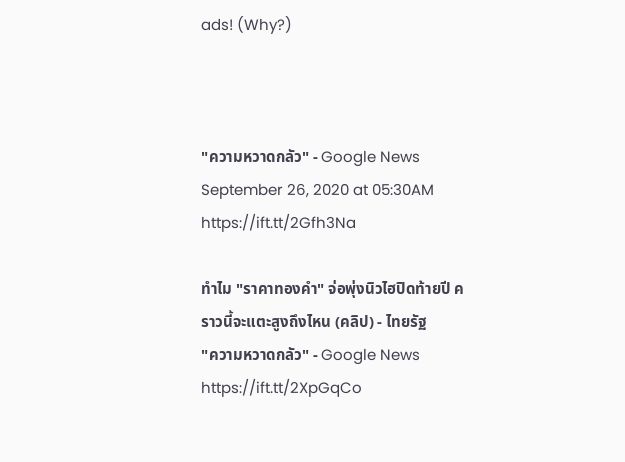ads! (Why?)



"ความหวาดกลัว" - Google News
September 26, 2020 at 05:30AM
https://ift.tt/2Gfh3Na

ทำไม "ราคาทองคำ" จ่อพุ่งนิวไฮปิดท้ายปี คราวนี้จะแตะสูงถึงไหน (คลิป) - ไทยรัฐ
"ความหวาดกลัว" - Google News
https://ift.tt/2XpGqCo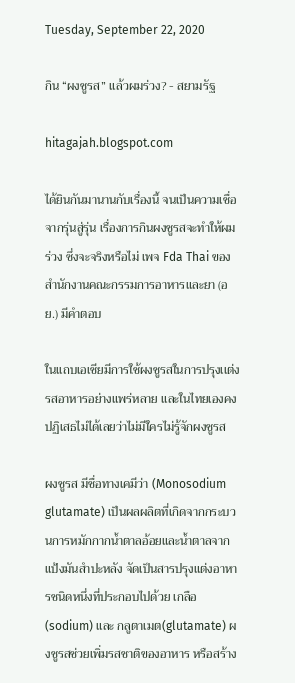Tuesday, September 22, 2020

กิน “ผงชูรส” แล้วผมร่วง? - สยามรัฐ

hitagajah.blogspot.com

ได้ยินกันมานานกับเรื่องนี้ จนเป็นความเชื่อจากรุ่นสู่รุ่น เรื่องการกินผงชูรสจะทำให้ผมร่วง ซึ่งจะจริงหรือไม่ เพจ Fda Thai ของสำนักงานคณะกรรมการอาหารและยา (อย.) มีคำตอบ

ในเเถบเอเชียมีการใช้ผงชูรสในการปรุงเเต่งรสอาหารอย่างแพร่หลาย และในไทยเองคงปฏิเสธไม่ได้เลยว่าไม่มีใครไม่รู้จักผงชูรส

ผงชูรส มีชื่อทางเคมีว่า (Monosodium glutamate) เป็นผลผลิตที่เกิดจากกระบวนการหมักกากน้ำตาลอ้อยและน้ำตาลจากแป้งมันสำปะหลัง จัดเป็นสารปรุงแต่งอาหารชนิดหนึ่งที่ประกอบไปด้วย เกลือ(sodium) และ กลูตาเมต(glutamate) ผงชูรสช่วยเพิ่มรสชาติของอาหาร หรือสร้าง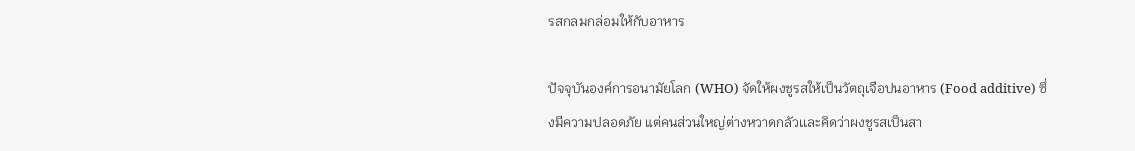รสกลมกล่อมให้กับอาหาร

ปัจจุบันองค์การอนามัยโลก (WHO) จัดให้ผงชูรสให้เป็นวัตถุเจือปนอาหาร (Food additive) ซึ่งมีความปลอดภัย แต่คนส่วนใหญ่ต่างหวาดกลัวเเละคิดว่าผงชูรสเป็นสา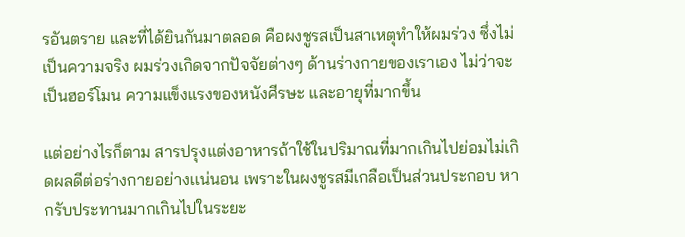รอันตราย และที่ได้ยินกันมาตลอด คือผงชูรสเป็นสาเหตุทำให้ผมร่วง ซึ่งไม่เป็นความจริง ผมร่วงเกิดจากปัจจัยต่างๆ ด้านร่างกายของเราเอง ไม่ว่าจะเป็นฮอร์โมน ความแข็งแรงของหนังศีรษะ และอายุที่มากขึ้น

แต่อย่างไรก็ตาม สารปรุงแต่งอาหารถ้าใช้ในปริมาณที่มากเกินไปย่อมไม่เกิดผลดีต่อร่างกายอย่างเเน่นอน เพราะในผงชูรสมีเกลือเป็นส่วนประกอบ หากรับประทานมากเกินไปในระยะ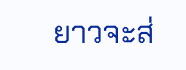ยาวจะส่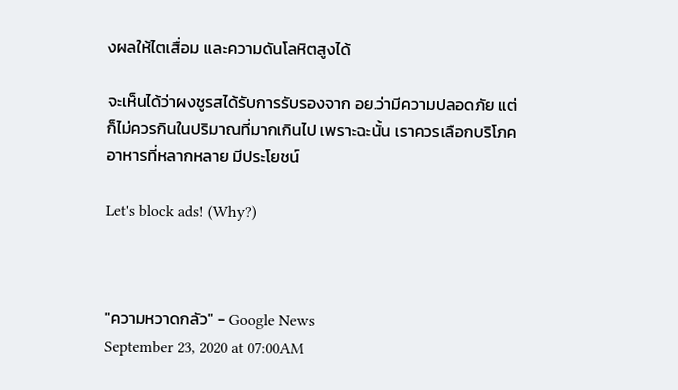งผลให้ไตเสื่อม เเละความดันโลหิตสูงได้

จะเห็นได้ว่าผงชูรสได้รับการรับรองจาก อย.ว่ามีความปลอดภัย แต่ก็ไม่ควรกินในปริมาณที่มากเกินไป เพราะฉะนั้น เราควรเลือกบริโภคอาหารที่หลากหลาย มีประโยชน์

Let's block ads! (Why?)



"ความหวาดกลัว" - Google News
September 23, 2020 at 07:00AM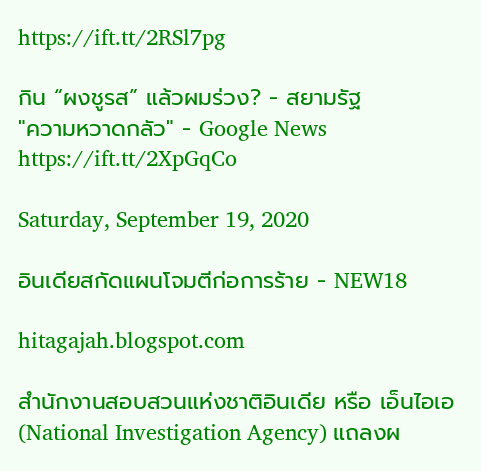https://ift.tt/2RSl7pg

กิน “ผงชูรส” แล้วผมร่วง? - สยามรัฐ
"ความหวาดกลัว" - Google News
https://ift.tt/2XpGqCo

Saturday, September 19, 2020

อินเดียสกัดแผนโจมตีก่อการร้าย - NEW18

hitagajah.blogspot.com

สำนักงานสอบสวนแห่งชาติอินเดีย หรือ เอ็นไอเอ (National Investigation Agency) แถลงผ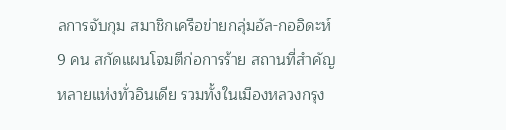ลการจับกุม สมาชิกเครือข่ายกลุ่มอัล-กออิดะห์ 9 คน สกัดแผนโจมตีก่อการร้าย สถานที่สำคัญหลายแห่งทั่วอินเดีย รวมทั้งในเมืองหลวงกรุง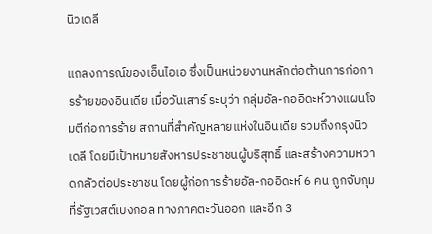นิวเดลี

แถลงการณ์ของเอ็นไอเอ ซึ่งเป็นหน่วยงานหลักต่อต้านการก่อการร้ายของอินเดีย เมื่อวันเสาร์ ระบุว่า กลุ่มอัล-กออิดะห์วางแผนโจมตีก่อการร้าย สถานที่สำคัญหลายแห่งในอินเดีย รวมถึงกรุงนิวเดลี โดยมีเป้าหมายสังหารประชาชนผู้บริสุทธิ์ และสร้างความหวาดกลัวต่อประชาชน โดยผู้ก่อการร้ายอัล-กออิดะห์ 6 คน ถูกจับกุมที่รัฐเวสต์เบงกอล ทางภาคตะวันออก และอีก 3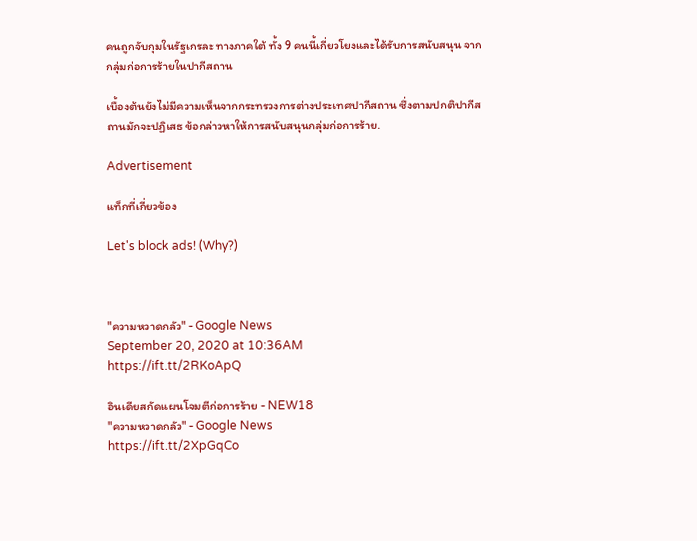คนถูกจับกุมในรัฐเกรละ ทางภาคใต้ ทั้ง 9 คนนี้เกี่ยวโยงและได้รับการสนับสนุน จากกลุ่มก่อการร้ายในปากีสถาน

เบื้องต้นยังไม่มีความเห็นจากกระทรวงการต่างประเทศปากีสถาน ซึ่งตามปกติปากีสถานมักจะปฏิเสธ ข้อกล่าวหาให้การสนับสนุนกลุ่มก่อการร้าย.

Advertisement

แท็กที่เกี่ยวข้อง

Let's block ads! (Why?)



"ความหวาดกลัว" - Google News
September 20, 2020 at 10:36AM
https://ift.tt/2RKoApQ

อินเดียสกัดแผนโจมตีก่อการร้าย - NEW18
"ความหวาดกลัว" - Google News
https://ift.tt/2XpGqCo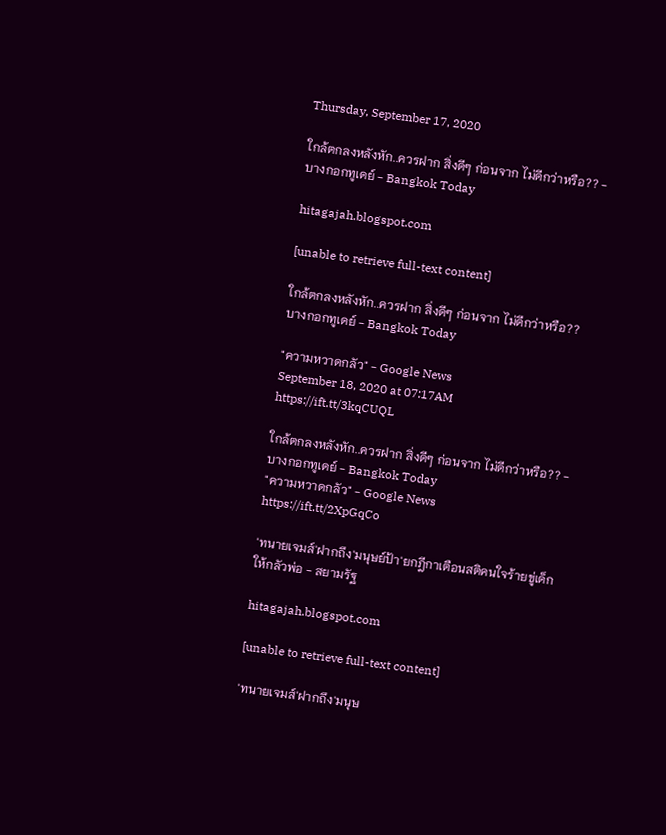Thursday, September 17, 2020

ใกล้ตกลงหลังหัก..ควรฝาก สิ่งดีๆ ก่อนจาก ไม่ดีกว่าหรือ?? - บางกอกทูเดย์ - Bangkok Today

hitagajah.blogspot.com

[unable to retrieve full-text content]

ใกล้ตกลงหลังหัก..ควรฝาก สิ่งดีๆ ก่อนจาก ไม่ดีกว่าหรือ??  บางกอกทูเดย์ - Bangkok Today

"ความหวาดกลัว" - Google News
September 18, 2020 at 07:17AM
https://ift.tt/3kqCUQL

ใกล้ตกลงหลังหัก..ควรฝาก สิ่งดีๆ ก่อนจาก ไม่ดีกว่าหรือ?? - บางกอกทูเดย์ - Bangkok Today
"ความหวาดกลัว" - Google News
https://ift.tt/2XpGqCo

'ทนายเจมส์'ฝากถึง'มนุษย์ป้า'ยกฎีกาเตือนสติคนใจร้ายขู่เด็กให้กลัวพ่อ - สยามรัฐ

hitagajah.blogspot.com

[unable to retrieve full-text content]

'ทนายเจมส์'ฝากถึง'มนุษ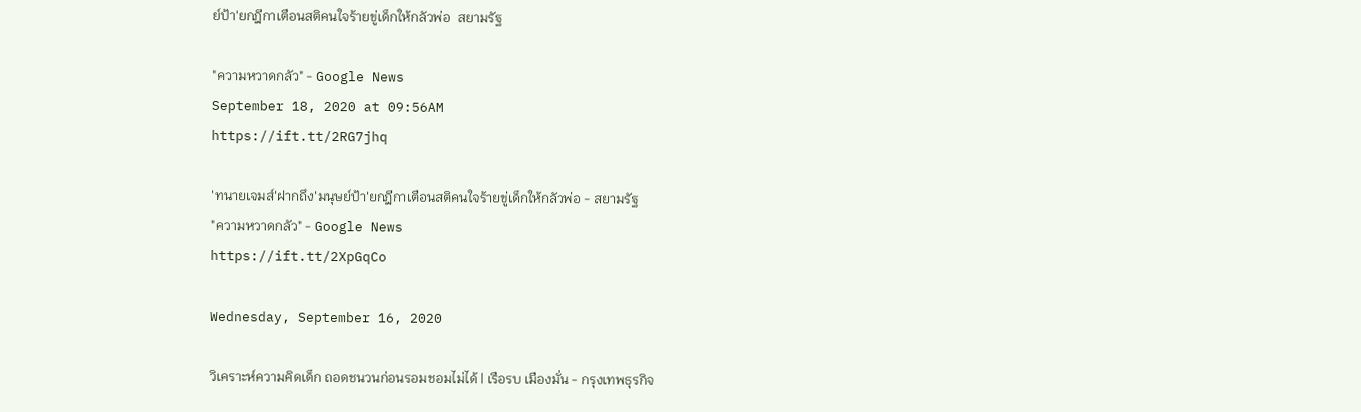ย์ป้า'ยกฎีกาเตือนสติคนใจร้ายขู่เด็กให้กลัวพ่อ  สยามรัฐ

"ความหวาดกลัว" - Google News
September 18, 2020 at 09:56AM
https://ift.tt/2RG7jhq

'ทนายเจมส์'ฝากถึง'มนุษย์ป้า'ยกฎีกาเตือนสติคนใจร้ายขู่เด็กให้กลัวพ่อ - สยามรัฐ
"ความหวาดกลัว" - Google News
https://ift.tt/2XpGqCo

Wednesday, September 16, 2020

วิเคราะห์ความคิดเด็ก ถอดชนวนก่อนรอมชอมไม่ได้ | เรือรบ เมืองมั่น - กรุงเทพธุรกิจ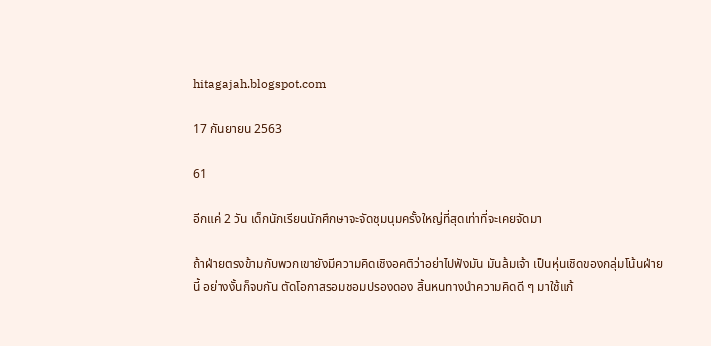hitagajah.blogspot.com

17 กันยายน 2563

61

อีกแค่ 2 วัน เด็กนักเรียนนักศึกษาจะจัดชุมนุมครั้งใหญ่ที่สุดเท่าที่จะเคยจัดมา

ถ้าฝ่ายตรงข้ามกับพวกเขายังมีความคิดเชิงอคติว่าอย่าไปฟังมัน มันล้มเจ้า เป็นหุ่นเชิดของกลุ่มโน้นฝ่ายนี้ อย่างงั้นก็จบกัน ตัดโอกาสรอมชอมปรองดอง สิ้นหนทางนำความคิดดี ๆ มาใช้แก้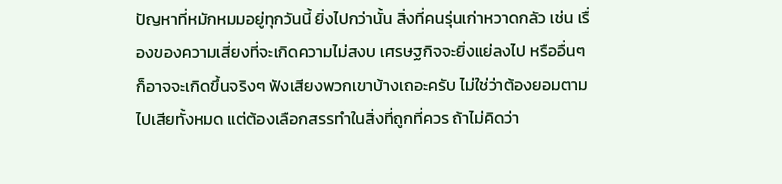ปัญหาที่หมักหมมอยู่ทุกวันนี้ ยิ่งไปกว่านั้น สิ่งที่คนรุ่นเก่าหวาดกลัว เช่น เรื่องของความเสี่ยงที่จะเกิดความไม่สงบ เศรษฐกิจจะยิ่งแย่ลงไป หรืออื่นๆ ก็อาจจะเกิดขึ้นจริงๆ ฟังเสียงพวกเขาบ้างเถอะครับ ไม่ใช่ว่าต้องยอมตามไปเสียทั้งหมด แต่ต้องเลือกสรรทำในสิ่งที่ถูกที่ควร ถ้าไม่คิดว่า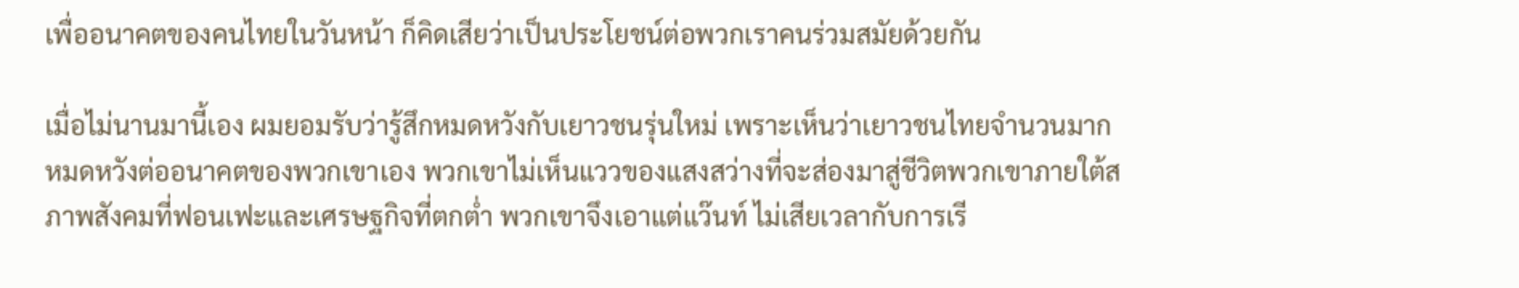เพื่ออนาคตของคนไทยในวันหน้า ก็คิดเสียว่าเป็นประโยชน์ต่อพวกเราคนร่วมสมัยด้วยกัน

เมื่อไม่นานมานี้เอง ผมยอมรับว่ารู้สึกหมดหวังกับเยาวชนรุ่นใหม่ เพราะเห็นว่าเยาวชนไทยจำนวนมากหมดหวังต่ออนาคตของพวกเขาเอง พวกเขาไม่เห็นแววของแสงสว่างที่จะส่องมาสู่ชีวิตพวกเขาภายใต้สภาพสังคมที่ฟอนเฟะและเศรษฐกิจที่ตกต่ำ พวกเขาจึงเอาแต่แว๊นท์ ไม่เสียเวลากับการเรี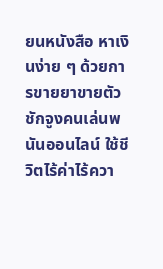ยนหนังสือ หาเงินง่าย ๆ ด้วยการขายยาขายตัว ชักจูงคนเล่นพนันออนไลน์ ใช้ชีวิตไร้ค่าไร้ควา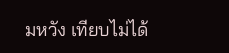มหวัง เทียบไม่ได้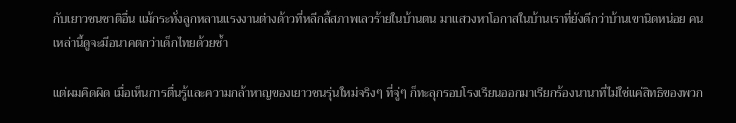กับเยาวชนชาติอื่น แม้กระทั่งลูกหลานแรงงานต่างด้าวที่หลีกลี้สภาพเลวร้ายในบ้านตน มาแสวงหาโอกาสในบ้านเราที่ยังดีกว่าบ้านเขานิดหน่อย คนเหล่านี้ดูจะมีอนาคตกว่าเด็กไทยด้วยซ้ำ

แต่ผมคิดผิด เมื่อเห็นการตื่นรู้และความกล้าหาญของเยาวชนรุ่นใหม่จริงๆ ที่จู่ๆ ก็ทะลุกรอบโรงเรียนออกมาเรียกร้องนานาที่ไม่ใช่แค่สิทธิของพวก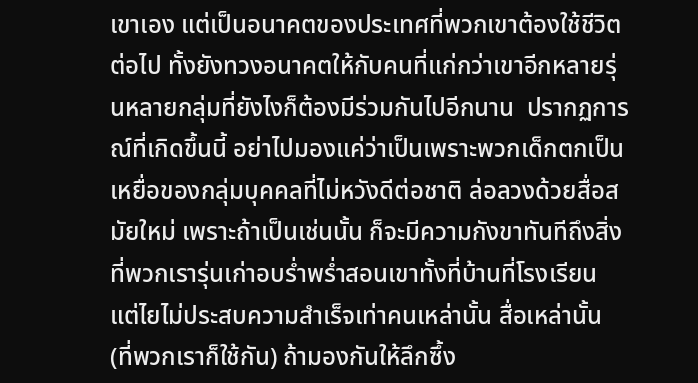เขาเอง แต่เป็นอนาคตของประเทศที่พวกเขาต้องใช้ชีวิตต่อไป ทั้งยังทวงอนาคตให้กับคนที่แก่กว่าเขาอีกหลายรุ่นหลายกลุ่มที่ยังไงก็ต้องมีร่วมกันไปอีกนาน  ปรากฏการณ์ที่เกิดขึ้นนี้ อย่าไปมองแค่ว่าเป็นเพราะพวกเด็กตกเป็นเหยื่อของกลุ่มบุคคลที่ไม่หวังดีต่อชาติ ล่อลวงด้วยสื่อสมัยใหม่ เพราะถ้าเป็นเช่นนั้น ก็จะมีความกังขาทันทีถึงสิ่งที่พวกเรารุ่นเก่าอบร่ำพร่ำสอนเขาทั้งที่บ้านที่โรงเรียน แต่ไยไม่ประสบความสำเร็จเท่าคนเหล่านั้น สื่อเหล่านั้น (ที่พวกเราก็ใช้กัน) ถ้ามองกันให้ลึกซึ้ง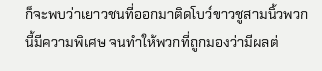ก็จะพบว่าเยาวชนที่ออกมาติดโบว์ขาวชูสามนิ้วพวกนี้มีความพิเศษ จนทำให้พวกที่ถูกมองว่ามีผลต่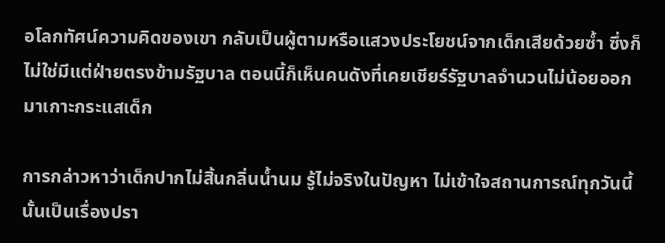อโลกทัศน์ความคิดของเขา กลับเป็นผู้ตามหรือแสวงประโยชน์จากเด็กเสียด้วยซ้ำ ซึ่งก็ไม่ใช่มีแต่ฝ่ายตรงข้ามรัฐบาล ตอนนี้ก็เห็นคนดังที่เคยเชียร์รัฐบาลจำนวนไม่น้อยออกมาเกาะกระแสเด็ก

การกล่าวหาว่าเด็กปากไม่สิ้นกลิ่นน้ำนม รู้ไม่จริงในปัญหา ไม่เข้าใจสถานการณ์ทุกวันนี้นั้นเป็นเรื่องปรา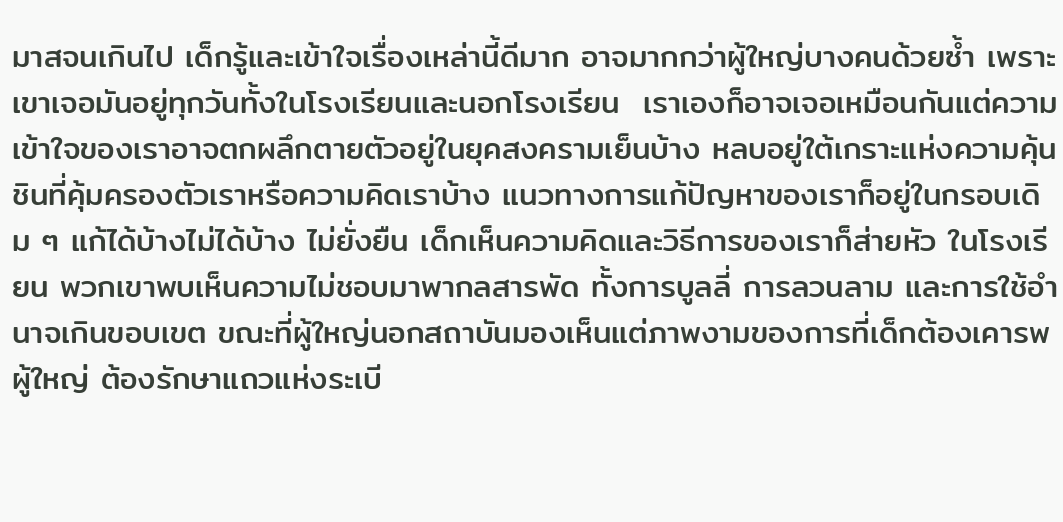มาสจนเกินไป เด็กรู้และเข้าใจเรื่องเหล่านี้ดีมาก อาจมากกว่าผู้ใหญ่บางคนด้วยซ้ำ เพราะเขาเจอมันอยู่ทุกวันทั้งในโรงเรียนและนอกโรงเรียน  เราเองก็อาจเจอเหมือนกันแต่ความเข้าใจของเราอาจตกผลึกตายตัวอยู่ในยุคสงครามเย็นบ้าง หลบอยู่ใต้เกราะแห่งความคุ้นชินที่คุ้มครองตัวเราหรือความคิดเราบ้าง แนวทางการแก้ปัญหาของเราก็อยู่ในกรอบเดิม ๆ แก้ได้บ้างไม่ได้บ้าง ไม่ยั่งยืน เด็กเห็นความคิดและวิธีการของเราก็ส่ายหัว ในโรงเรียน พวกเขาพบเห็นความไม่ชอบมาพากลสารพัด ทั้งการบูลลี่ การลวนลาม และการใช้อำนาจเกินขอบเขต ขณะที่ผู้ใหญ่นอกสถาบันมองเห็นแต่ภาพงามของการที่เด็กต้องเคารพผู้ใหญ่ ต้องรักษาแถวแห่งระเบี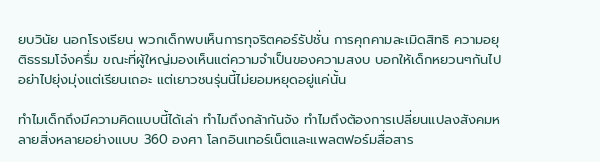ยบวินัย นอกโรงเรียน พวกเด็กพบเห็นการทุจริตคอร์รัปชั่น การคุกคามละเมิดสิทธิ ความอยุติธรรมโจ๋งครึ่ม ขณะที่ผู้ใหญ่มองเห็นแต่ความจำเป็นของความสงบ บอกให้เด็กหยวนๆกันไป อย่าไปยุ่งมุ่งแต่เรียนเถอะ แต่เยาวชนรุ่นนี้ไม่ยอมหยุดอยู่แค่นั้น

ทำไมเด็กถึงมีความคิดแบบนี้ได้เล่า ทำไมถึงกล้ากันจัง ทำไมถึงต้องการเปลี่ยนแปลงสังคมหลายสิ่งหลายอย่างแบบ 360 องศา โลกอินเทอร์เน็ตและแพลตฟอร์มสื่อสาร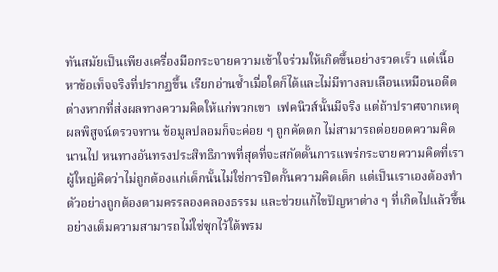ทันสมัยเป็นเพียงเครื่องมือกระจายความเข้าใจร่วมให้เกิดขึ้นอย่างรวดเร็ว แต่เนื้อหาข้อเท็จจริงที่ปรากฏขึ้น เรียกอ่านซ้ำเมื่อใดก็ได้และไม่มีทางลบเลือนเหมือนอดีตต่างหากที่ส่งผลทางความคิดให้แก่พวกเขา  เฟคนิวส์นั้นมีจริง แต่ถ้าปราศจากเหตุผลพิสูจน์ตรวจทาน ข้อมูลปลอมก็จะค่อย ๆ ถูกคัดตก ไม่สามารถต่อยอดความคิดนานไป หนทางอันทรงประสิทธิภาพที่สุดที่จะสกัดดั้นการแพร่กระจายความคิดที่เราผู้ใหญ่คิดว่าไม่ถูกต้องแก่เด็กนั้นไม่ใช่การปิดกั้นความคิดเด็ก แต่เป็นเราเองต้องทำตัวอย่างถูกต้องตามครรลองคลองธรรม และช่วยแก้ไขปัญหาต่าง ๆ ที่เกิดไปแล้วขึ้นอย่างเต็มความสามารถไม่ใช่ซุกไว้ใต้พรม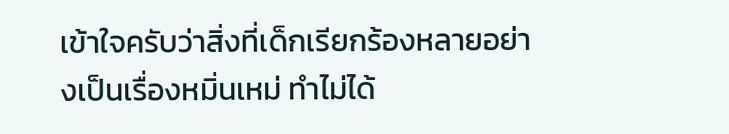เข้าใจครับว่าสิ่งที่เด็กเรียกร้องหลายอย่างเป็นเรื่องหมิ่นเหม่ ทำไม่ได้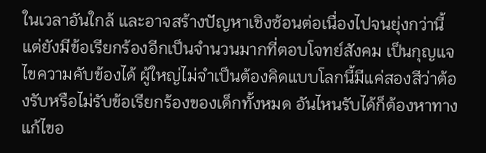ในเวลาอันใกล้ และอาจสร้างปัญหาเชิงซ้อนต่อเนื่องไปจนยุ่งกว่านี้ แต่ยังมีข้อเรียกร้องอีกเป็นจำนวนมากที่ตอบโจทย์สังคม เป็นกุญแจไขความคับข้องได้ ผู้ใหญ่ไม่จำเป็นต้องคิดแบบโลกนี้มีแค่สองสีว่าต้องรับหรือไม่รับข้อเรียกร้องของเด็กทั้งหมด อันไหนรับได้ก็ต้องหาทางแก้ไขอ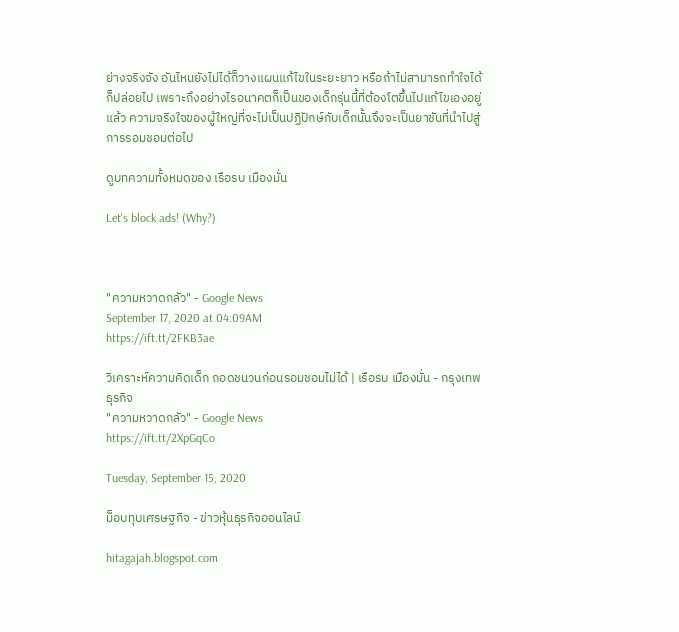ย่างจริงจัง อันไหนยังไม่ได้ก็วางแผนแก้ไขในระยะยาว หรือถ้าไม่สามารถทำใจได้ก็ปล่อยไป เพราะถึงอย่างไรอนาคตก็เป็นของเด็กรุ่นนี้ที่ต้องโตขึ้นไปแก้ไขเองอยู่แล้ว ความจริงใจของผู้ใหญ่ที่จะไม่เป็นปฏิปักษ์กับเด็กนั้นจึงจะเป็นยาชันที่นำไปสู่การรอมชอมต่อไป

ดูบทความทั้งหมดของ เรือรบ เมืองมั่น

Let's block ads! (Why?)



"ความหวาดกลัว" - Google News
September 17, 2020 at 04:09AM
https://ift.tt/2FKB3ae

วิเคราะห์ความคิดเด็ก ถอดชนวนก่อนรอมชอมไม่ได้ | เรือรบ เมืองมั่น - กรุงเทพธุรกิจ
"ความหวาดกลัว" - Google News
https://ift.tt/2XpGqCo

Tuesday, September 15, 2020

ม็อบทุบเศรษฐกิจ - ข่าวหุ้นธุรกิจออนไลน์

hitagajah.blogspot.com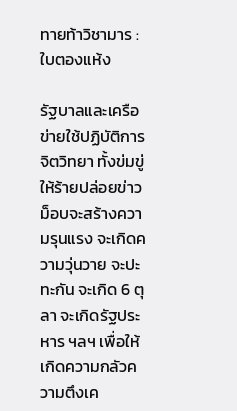ทายท้าวิชามาร : ใบตองแห้ง

รัฐบาลและเครือข่ายใช้ปฏิบัติการจิตวิทยา ทั้งข่มขู่ให้ร้ายปล่อยข่าว ม็อบจะสร้างความรุนแรง จะเกิดความวุ่นวาย จะปะทะกัน จะเกิด 6 ตุลา จะเกิดรัฐประหาร ฯลฯ เพื่อให้เกิดความกลัวความตึงเค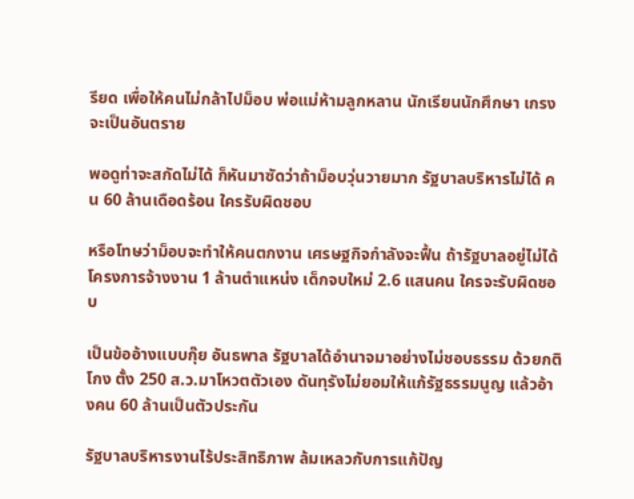รียด เพื่อให้คนไม่กล้าไปม็อบ พ่อแม่ห้ามลูกหลาน นักเรียนนักศึกษา เกรงจะเป็นอันตราย

พอดูท่าจะสกัดไม่ได้ ก็หันมาซัดว่าถ้าม็อบวุ่นวายมาก รัฐบาลบริหารไม่ได้ คน 60 ล้านเดือดร้อน ใครรับผิดชอบ

หรือโทษว่าม็อบจะทำให้คนตกงาน เศรษฐกิจกำลังจะฟื้น ถ้ารัฐบาลอยู่ไม่ได้ โครงการจ้างงาน 1 ล้านตำแหน่ง เด็กจบใหม่ 2.6 แสนคน ใครจะรับผิดชอบ

เป็นข้ออ้างแบบกุ๊ย อันธพาล รัฐบาลได้อำนาจมาอย่างไม่ชอบธรรม ด้วยกติโกง ตั้ง 250 ส.ว.มาโหวตตัวเอง ดันทุรังไม่ยอมให้แก้รัฐธรรมนูญ แล้วอ้างคน 60 ล้านเป็นตัวประกัน

รัฐบาลบริหารงานไร้ประสิทธิภาพ ล้มเหลวกับการแก้ปัญ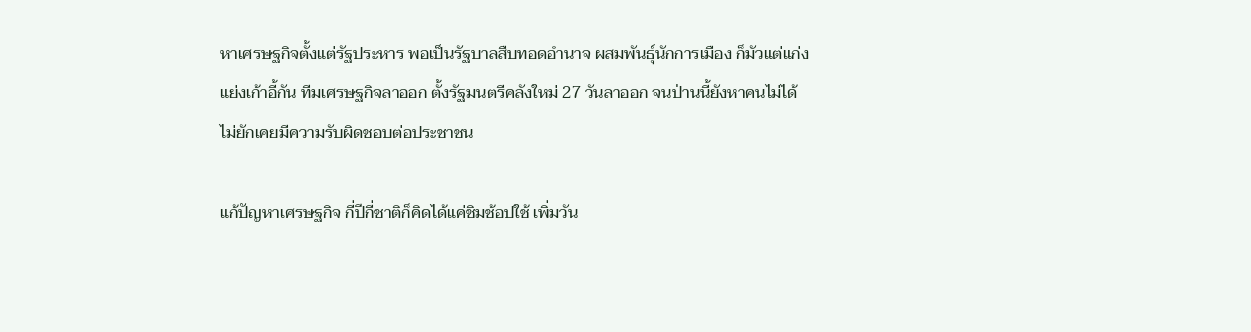หาเศรษฐกิจตั้งแต่รัฐประหาร พอเป็นรัฐบาลสืบทอดอำนาจ ผสมพันธุ์นักการเมือง ก็มัวแต่แก่งแย่งเก้าอี้กัน ทีมเศรษฐกิจลาออก ตั้งรัฐมนตรีคลังใหม่ 27 วันลาออก จนป่านนี้ยังหาคนไม่ได้ ไม่ยักเคยมีความรับผิดชอบต่อประชาชน

แก้ปัญหาเศรษฐกิจ กี่ปีกี่ชาติก็คิดได้แค่ชิมช้อปใช้ เพิ่มวัน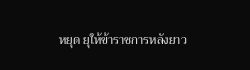หยุด ยุให้ข้าราชการหลังยาว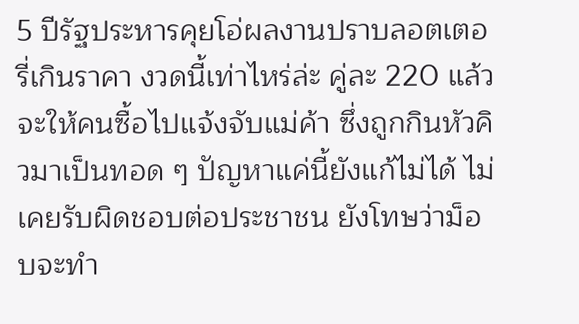5 ปีรัฐประหารคุยโอ่ผลงานปราบลอตเตอรี่เกินราคา งวดนี้เท่าไหร่ล่ะ คู่ละ 220 แล้วจะให้คนซื้อไปแจ้งจับแม่ค้า ซึ่งถูกกินหัวคิวมาเป็นทอด ๆ ปัญหาแค่นี้ยังแก้ไม่ได้ ไม่เคยรับผิดชอบต่อประชาชน ยังโทษว่าม็อบจะทำ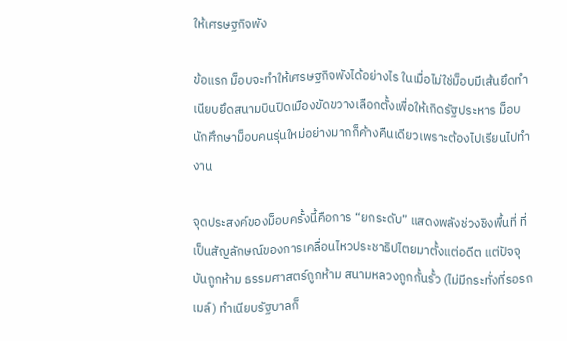ให้เศรษฐกิจพัง

ข้อแรก ม็อบจะทำให้เศรษฐกิจพังได้อย่างไร ในเมื่อไม่ใช่ม็อบมีเส้นยึดทำเนียบยึดสนามบินปิดเมืองขัดขวางเลือกตั้งเพื่อให้เกิดรัฐประหาร ม็อบนักศึกษาม็อบคนรุ่นใหม่อย่างมากก็ค้างคืนเดียวเพราะต้องไปเรียนไปทำงาน

จุดประสงค์ของม็อบครั้งนี้คือการ “ยกระดับ” แสดงพลังช่วงชิงพื้นที่ ที่เป็นสัญลักษณ์ของการเคลื่อนไหวประชาธิปไตยมาตั้งแต่อดีต แต่ปัจจุบันถูกห้าม ธรรมศาสตร์ถูกห้าม สนามหลวงถูกกั้นรั้ว (ไม่มีกระทั่งที่รอรถเมล์) ทำเนียบรัฐบาลก็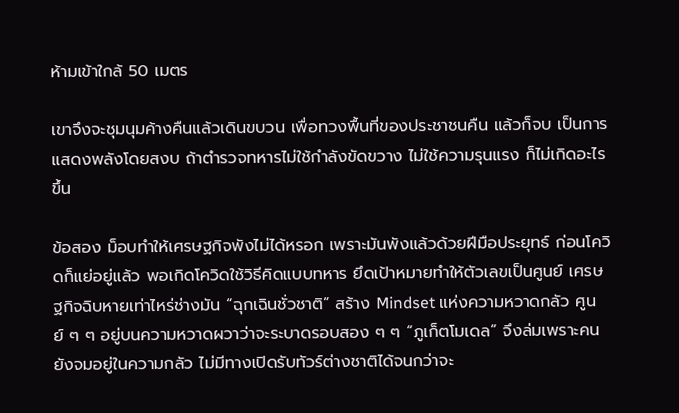ห้ามเข้าใกล้ 50 เมตร

เขาจึงจะชุมนุมค้างคืนแล้วเดินขบวน เพื่อทวงพื้นที่ของประชาชนคืน แล้วก็จบ เป็นการแสดงพลังโดยสงบ ถ้าตำรวจทหารไม่ใช้กำลังขัดขวาง ไม่ใช้ความรุนแรง ก็ไม่เกิดอะไรขึ้น

ข้อสอง ม็อบทำให้เศรษฐกิจพังไม่ได้หรอก เพราะมันพังแล้วด้วยฝีมือประยุทธ์ ก่อนโควิดก็แย่อยู่แล้ว พอเกิดโควิดใช้วิธีคิดแบบทหาร ยึดเป้าหมายทำให้ตัวเลขเป็นศูนย์ เศรษฐกิจฉิบหายเท่าไหร่ช่างมัน “ฉุกเฉินชั่วชาติ” สร้าง Mindset แห่งความหวาดกลัว ศูนย์ ๆ ๆ อยู่บนความหวาดผวาว่าจะระบาดรอบสอง ๆ ๆ “ภูเก็ตโมเดล” จึงล่มเพราะคนยังจมอยู่ในความกลัว ไม่มีทางเปิดรับทัวร์ต่างชาติได้จนกว่าจะ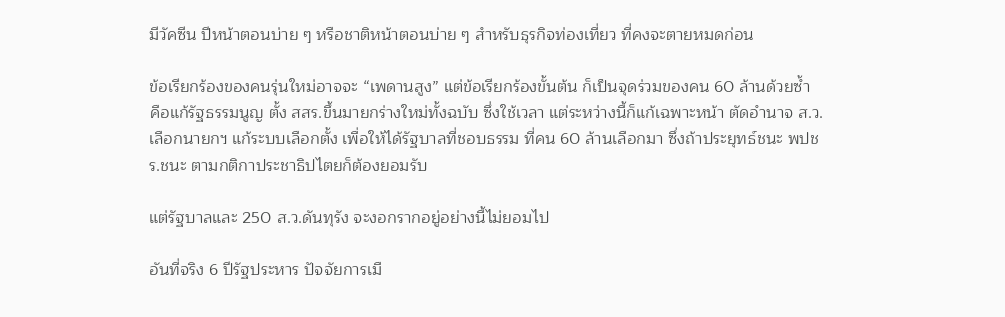มีวัคซีน ปีหน้าตอนบ่าย ๆ หรือชาติหน้าตอนบ่าย ๆ สำหรับธุรกิจท่องเที่ยว ที่คงจะตายหมดก่อน

ข้อเรียกร้องของคนรุ่นใหม่อาจจะ “เพดานสูง” แต่ข้อเรียกร้องขั้นต้น ก็เป็นจุดร่วมของคน 60 ล้านด้วยซ้ำ คือแก้รัฐธรรมนูญ ตั้ง สสร.ขึ้นมายกร่างใหม่ทั้งฉบับ ซึ่งใช้เวลา แต่ระหว่างนี้ก็แก้เฉพาะหน้า ตัดอำนาจ ส.ว.เลือกนายกฯ แก้ระบบเลือกตั้ง เพื่อให้ได้รัฐบาลที่ชอบธรรม ที่คน 60 ล้านเลือกมา ซึ่งถ้าประยุทธ์ชนะ พปชร.ชนะ ตามกติกาประชาธิปไตยก็ต้องยอมรับ

แต่รัฐบาลและ 250 ส.ว.ดันทุรัง จะงอกรากอยู่อย่างนี้ไม่ยอมไป

อันที่จริง 6 ปีรัฐประหาร ปัจจัยการเมื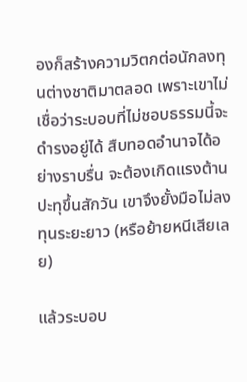องก็สร้างความวิตกต่อนักลงทุนต่างชาติมาตลอด เพราะเขาไม่เชื่อว่าระบอบที่ไม่ชอบธรรมนี้จะดำรงอยู่ได้ สืบทอดอำนาจได้อย่างราบรื่น จะต้องเกิดแรงต้านปะทุขึ้นสักวัน เขาจึงยั้งมือไม่ลงทุนระยะยาว (หรือย้ายหนีเสียเลย)

แล้วระบอบ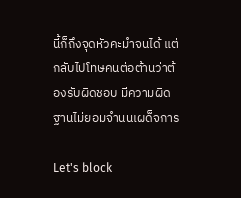นี้ก็ถึงจุดหัวคะมำจนได้ แต่กลับไปโทษคนต่อต้านว่าต้องรับผิดชอบ มีความผิดฐานไม่ยอมจำนนเผด็จการ

Let's block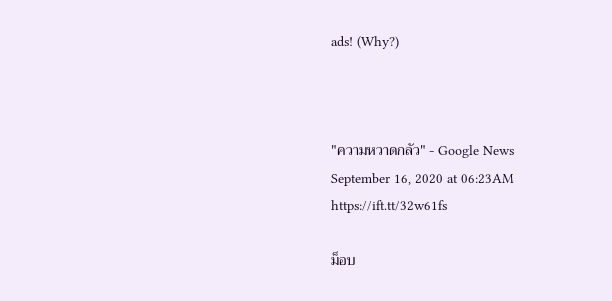ads! (Why?)



"ความหวาดกลัว" - Google News
September 16, 2020 at 06:23AM
https://ift.tt/32w61fs

ม็อบ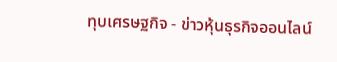ทุบเศรษฐกิจ - ข่าวหุ้นธุรกิจออนไลน์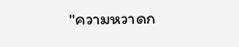"ความหวาดก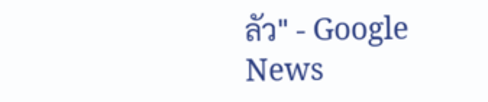ลัว" - Google News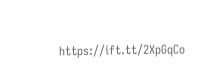https://ift.tt/2XpGqCo